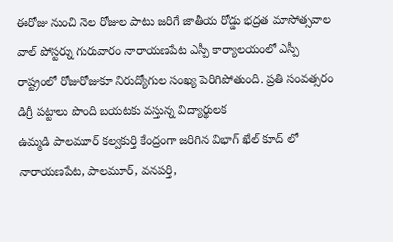ఈరోజు నుంచి నెల రోజుల పాటు జరిగే జాతీయ రోడ్డు భద్రత మాసోత్సవాల వాల్ పోస్టర్ను గురువారం నారాయణపేట ఎస్పీ కార్యాలయంలో ఎస్పీ
రాష్ట్రంలో రోజురోజుకూ నిరుద్యోగుల సంఖ్య పెరిగిపోతుంది. ప్రతి సంవత్సరం డిగ్రీ పట్టాలు పొంది బయటకు వస్తున్న విద్యార్థులక
ఉమ్మడి పాలమూర్ కల్వకుర్తి కేంద్రంగా జరిగిన విభాగ్ ఖేల్ కూద్ లో నారాయణపేట, పాలమూర్, వనపర్తి,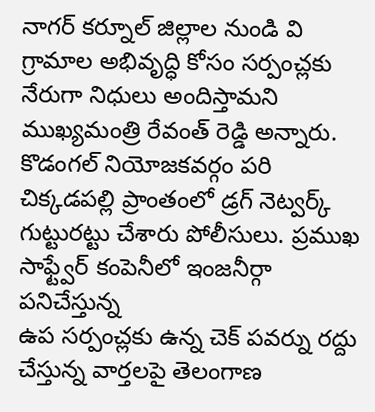నాగర్ కర్నూల్ జిల్లాల నుండి వి
గ్రామాల అభివృద్ధి కోసం సర్పంచ్లకు నేరుగా నిధులు అందిస్తామని ముఖ్యమంత్రి రేవంత్ రెడ్డి అన్నారు. కొడంగల్ నియోజకవర్గం పరి
చిక్కడపల్లి ప్రాంతంలో డ్రగ్ నెట్వర్క్ గుట్టురట్టు చేశారు పోలీసులు. ప్రముఖ సాఫ్ట్వేర్ కంపెనీలో ఇంజనీర్గా పనిచేస్తున్న
ఉప సర్పంచ్లకు ఉన్న చెక్ పవర్ను రద్దు చేస్తున్న వార్తలపై తెలంగాణ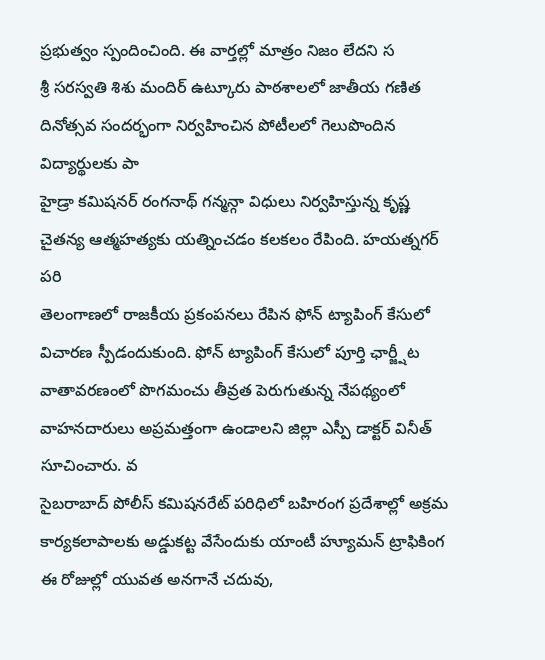ప్రభుత్వం స్పందించింది. ఈ వార్తల్లో మాత్రం నిజం లేదని స
శ్రీ సరస్వతి శిశు మందిర్ ఉట్కూరు పాఠశాలలో జాతీయ గణిత దినోత్సవ సందర్భంగా నిర్వహించిన పోటీలలో గెలుపొందిన విద్యార్థులకు పా
హైడ్రా కమిషనర్ రంగనాథ్ గన్మన్గా విధులు నిర్వహిస్తున్న కృష్ణ చైతన్య ఆత్మహత్యకు యత్నించడం కలకలం రేపింది. హయత్నగర్ పరి
తెలంగాణలో రాజకీయ ప్రకంపనలు రేపిన ఫోన్ ట్యాపింగ్ కేసులో విచారణ స్పీడందుకుంది. ఫోన్ ట్యాపింగ్ కేసులో పూర్తి ఛార్జ్షీట
వాతావరణంలో పొగమంచు తీవ్రత పెరుగుతున్న నేపథ్యంలో వాహనదారులు అప్రమత్తంగా ఉండాలని జిల్లా ఎస్పీ డాక్టర్ వినీత్ సూచించారు. వ
సైబరాబాద్ పోలీస్ కమిషనరేట్ పరిధిలో బహిరంగ ప్రదేశాల్లో అక్రమ కార్యకలాపాలకు అడ్డుకట్ట వేసేందుకు యాంటీ హ్యూమన్ ట్రాఫికింగ
ఈ రోజుల్లో యువత అనగానే చదువు,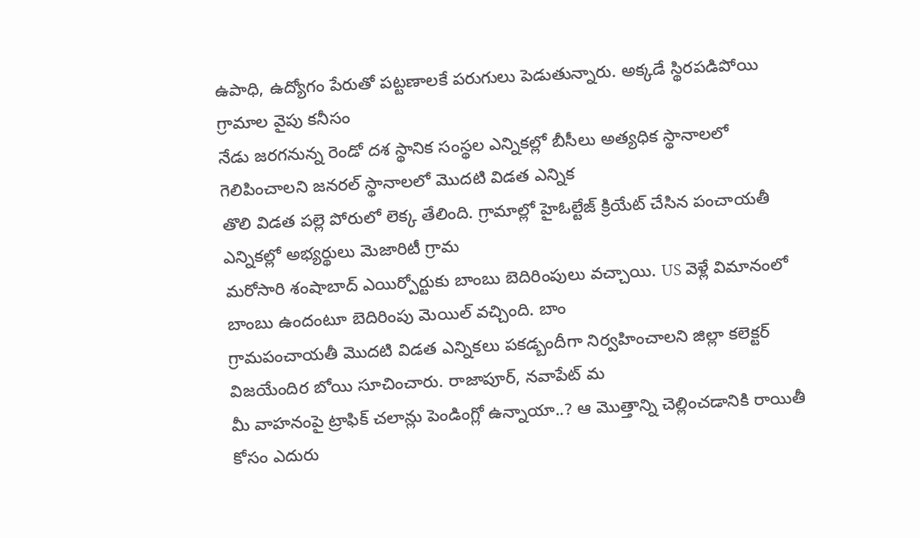ఉపాధి, ఉద్యోగం పేరుతో పట్టణాలకే పరుగులు పెడుతున్నారు. అక్కడే స్థిరపడిపోయి గ్రామాల వైపు కనీసం
నేడు జరగనున్న రెండో దశ స్థానిక సంస్థల ఎన్నికల్లో బీసీలు అత్యధిక స్థానాలలో గెలిపించాలని జనరల్ స్థానాలలో మొదటి విడత ఎన్నిక
తొలి విడత పల్లె పోరులో లెక్క తేలింది. గ్రామాల్లో హైఓల్టేజ్ క్రియేట్ చేసిన పంచాయతీ ఎన్నికల్లో అభ్యర్థులు మెజారిటీ గ్రామ
మరోసారి శంషాబాద్ ఎయిర్పోర్టుకు బాంబు బెదిరింపులు వచ్చాయి. US వెళ్లే విమానంలో బాంబు ఉందంటూ బెదిరింపు మెయిల్ వచ్చింది. బాం
గ్రామపంచాయతీ మొదటి విడత ఎన్నికలు పకడ్బందీగా నిర్వహించాలని జిల్లా కలెక్టర్ విజయేందిర బోయి సూచించారు. రాజాపూర్, నవాపేట్ మ
మీ వాహనంపై ట్రాఫిక్ చలాన్లు పెండింగ్లో ఉన్నాయా..? ఆ మొత్తాన్ని చెల్లించడానికి రాయితీ కోసం ఎదురు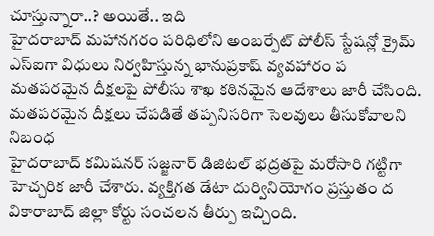చూస్తున్నారా..? అయితే.. ఇది
హైదరాబాద్ మహానగరం పరిధిలోని అంబర్పేట్ పోలీస్ స్టేషన్లో క్రైమ్ ఎస్ఐగా విధులు నిర్వహిస్తున్న భానుప్రకాష్ వ్యవహారం ప
మతపరమైన దీక్షలపై పోలీసు శాఖ కఠినమైన ఆదేశాలు జారీ చేసింది. మతపరమైన దీక్షలు చేపడితే తప్పనిసరిగా సెలవులు తీసుకోవాలని నిబంధ
హైదరాబాద్ కమిషనర్ సజ్జనార్ డిజిటల్ భద్రతపై మరోసారి గట్టిగా హెచ్చరిక జారీ చేశారు. వ్యక్తిగత డేటా దుర్వినియోగం ప్రస్తుతం ద
వికారాబాద్ జిల్లా కోర్టు సంచలన తీర్పు ఇచ్చింది.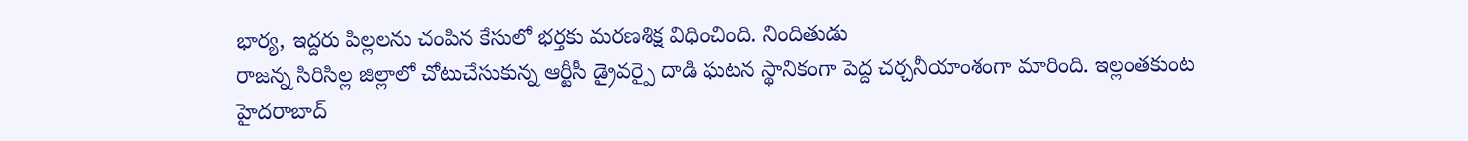భార్య, ఇద్దరు పిల్లలను చంపిన కేసులో భర్తకు మరణశిక్ష విధించింది. నిందితుడు
రాజన్న సిరిసిల్ల జిల్లాలో చోటుచేసుకున్న ఆర్టీసీ డ్రైవర్పై దాడి ఘటన స్థానికంగా పెద్ద చర్చనీయాంశంగా మారింది. ఇల్లంతకుంట
హైదరాబాద్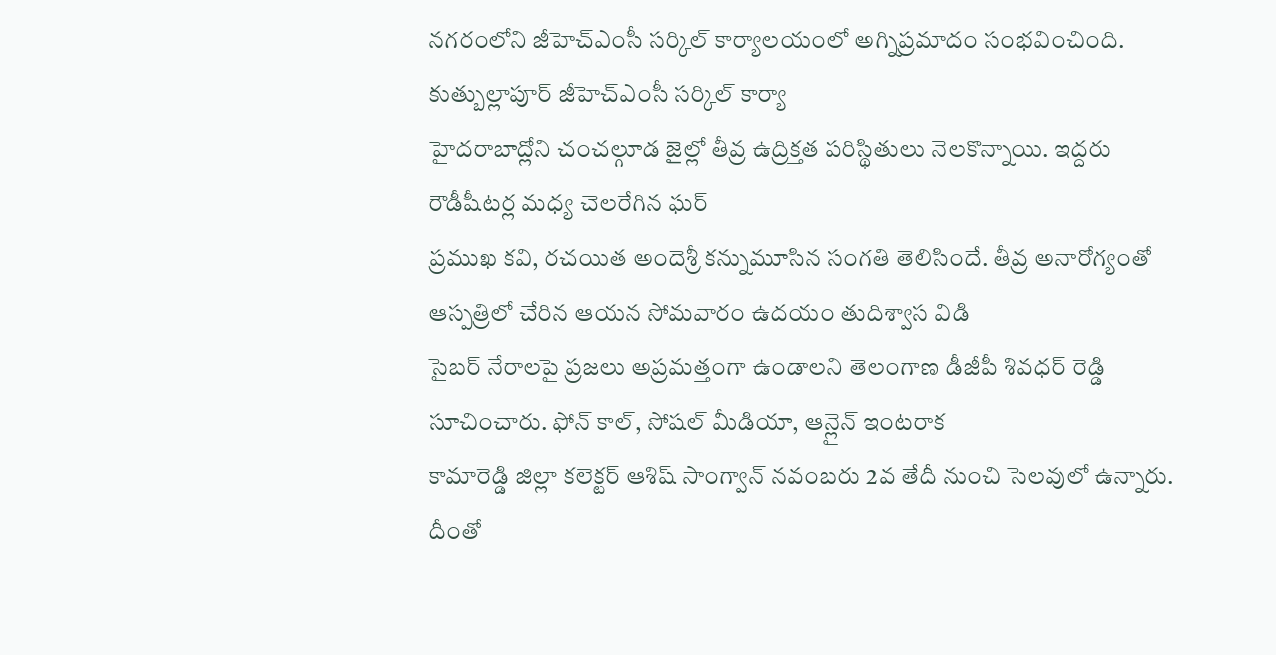నగరంలోని జీహెచ్ఎంసీ సర్కిల్ కార్యాలయంలో అగ్నిప్రమాదం సంభవించింది. కుత్బుల్లాపూర్ జీహెచ్ఎంసీ సర్కిల్ కార్యా
హైదరాబాద్లోని చంచల్గూడ జైల్లో తీవ్ర ఉద్రిక్తత పరిస్థితులు నెలకొన్నాయి. ఇద్దరు రౌడీషీటర్ల మధ్య చెలరేగిన ఘర్
ప్రముఖ కవి, రచయిత అందెశ్రీ కన్నుమూసిన సంగతి తెలిసిందే. తీవ్ర అనారోగ్యంతో ఆస్పత్రిలో చేరిన ఆయన సోమవారం ఉదయం తుదిశ్వాస విడి
సైబర్ నేరాలపై ప్రజలు అప్రమత్తంగా ఉండాలని తెలంగాణ డీజీపీ శివధర్ రెడ్డి సూచించారు. ఫోన్ కాల్, సోషల్ మీడియా, ఆన్లైన్ ఇంటరాక
కామారెడ్డి జిల్లా కలెక్టర్ ఆశిష్ సాంగ్వాన్ నవంబరు 2వ తేదీ నుంచి సెలవులో ఉన్నారు. దీంతో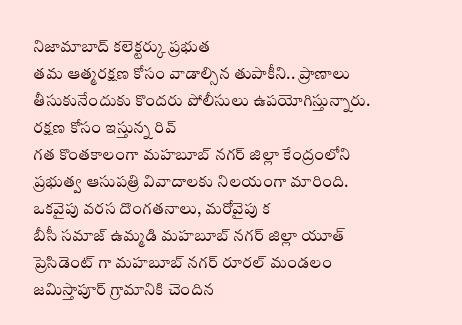నిజామాబాద్ కలెక్టర్కు ప్రభుత
తమ ఆత్మరక్షణ కోసం వాడాల్సిన తుపాకీని.. ప్రాణాలు తీసుకునేందుకు కొందరు పోలీసులు ఉపయోగిస్తున్నారు. రక్షణ కోసం ఇస్తున్న రివ్
గత కొంతకాలంగా మహబూబ్ నగర్ జిల్లా కేంద్రంలోని ప్రభుత్వ ఆసుపత్రి వివాదాలకు నిలయంగా మారింది. ఒకవైపు వరస దొంగతనాలు, మరోవైపు క
బీసీ సమాజ్ ఉమ్మడి మహబూబ్ నగర్ జిల్లా యూత్ ప్రెసిడెంట్ గా మహబూబ్ నగర్ రూరల్ మండలం జమిస్తాపూర్ గ్రామానికి చెందిన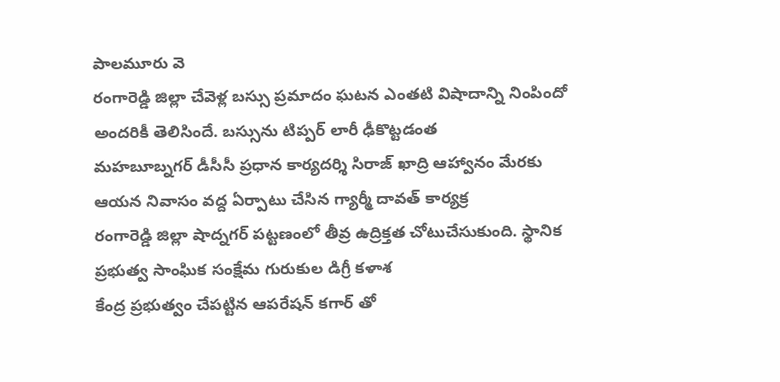పాలమూరు వె
రంగారెడ్డి జిల్లా చేవెళ్ల బస్సు ప్రమాదం ఘటన ఎంతటి విషాదాన్ని నింపిందో అందరికీ తెలిసిందే. బస్సును టిప్పర్ లారీ ఢీకొట్టడంత
మహబూబ్నగర్ డీసీసీ ప్రధాన కార్యదర్శి సిరాజ్ ఖాద్రి ఆహ్వానం మేరకు ఆయన నివాసం వద్ద ఏర్పాటు చేసిన గ్యార్మీ దావత్ కార్యక్ర
రంగారెడ్డి జిల్లా షాద్నగర్ పట్టణంలో తీవ్ర ఉద్రిక్తత చోటుచేసుకుంది. స్థానిక ప్రభుత్వ సాంఘిక సంక్షేమ గురుకుల డిగ్రీ కళాశ
కేంద్ర ప్రభుత్వం చేపట్టిన ఆపరేషన్ కగార్ తో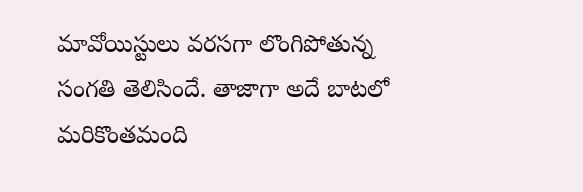మావోయిస్టులు వరసగా లొంగిపోతున్న సంగతి తెలిసిందే. తాజాగా అదే బాటలో మరికొంతమంది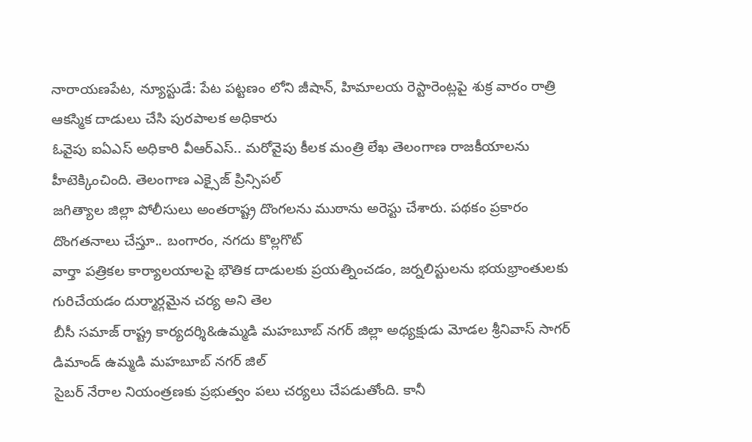నారాయణపేట, న్యూస్టుడే: పేట పట్టణం లోని జీషాన్, హిమాలయ రెస్టారెంట్లపై శుక్ర వారం రాత్రి ఆకస్మిక దాడులు చేసి పురపాలక అధికారు
ఓవైపు ఐఏఎస్ అధికారి వీఆర్ఎస్.. మరోవైపు కీలక మంత్రి లేఖ తెలంగాణ రాజకీయాలను హీటెక్కించింది. తెలంగాణ ఎక్సైజ్ ప్రిన్సిపల్
జగిత్యాల జిల్లా పోలీసులు అంతరాష్ట్ర దొంగలను ముఠాను అరెస్టు చేశారు. పథకం ప్రకారం దొంగతనాలు చేస్తూ.. బంగారం, నగదు కొల్లగొట్
వార్తా పత్రికల కార్యాలయాలపై భౌతిక దాడులకు ప్రయత్నించడం, జర్నలిస్టులను భయభ్రాంతులకు గురిచేయడం దుర్మార్గమైన చర్య అని తెల
బీసీ సమాజ్ రాష్ట్ర కార్యదర్శి&ఉమ్మడి మహబూబ్ నగర్ జిల్లా అధ్యక్షుడు మోడల శ్రీనివాస్ సాగర్ డిమాండ్ ఉమ్మడి మహబూబ్ నగర్ జిల్
సైబర్ నేరాల నియంత్రణకు ప్రభుత్వం పలు చర్యలు చేపడుతోంది. కానీ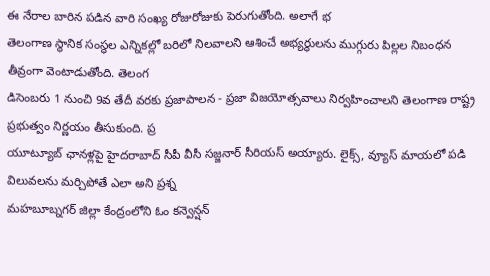ఈ నేరాల బారిన పడిన వారి సంఖ్య రోజురోజుకు పెరుగుతోంది. అలాగే భ
తెలంగాణ స్థానిక సంస్థల ఎన్నికల్లో బరిలో నిలవాలని ఆశించే అభ్యర్థులను ముగ్గురు పిల్లల నిబంధన తీవ్రంగా వెంటాడుతోంది. తెలంగ
డిసెంబరు 1 నుంచి 9వ తేదీ వరకు ప్రజాపాలన - ప్రజా విజయోత్సవాలు నిర్వహించాలని తెలంగాణ రాష్ట్ర ప్రభుత్వం నిర్ణయం తీసుకుంది. ప్ర
యూట్యూబ్ ఛానళ్లపై హైదరాబాద్ సీపీ వీసీ సజ్జనార్ సీరియస్ అయ్యారు. లైక్స్, వ్యూస్ మాయలో పడి విలువలను మర్చిపోతే ఎలా అని ప్రశ్న
మహబూబ్నగర్ జిల్లా కేంద్రంలోని ఓం కన్వెన్షన్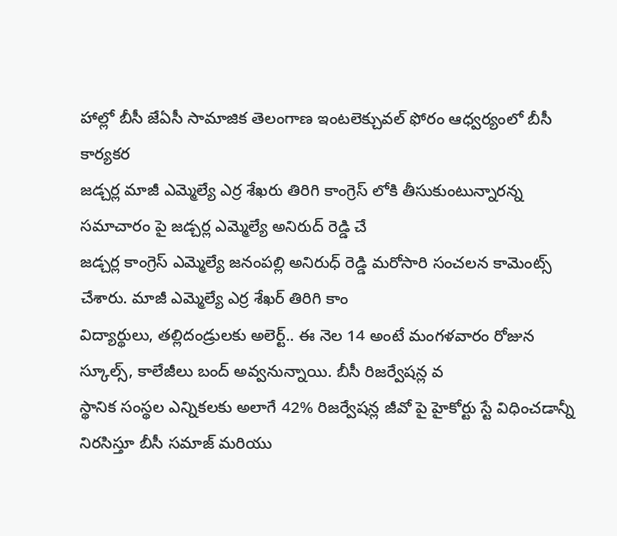హాల్లో బీసీ జేఏసీ సామాజిక తెలంగాణ ఇంటలెక్చువల్ ఫోరం ఆధ్వర్యంలో బీసీ కార్యకర
జడ్చర్ల మాజీ ఎమ్మెల్యే ఎర్ర శేఖరు తిరిగి కాంగ్రెస్ లోకి తీసుకుంటున్నారన్న సమాచారం పై జడ్చర్ల ఎమ్మెల్యే అనిరుద్ రెడ్డి చే
జడ్చర్ల కాంగ్రెస్ ఎమ్మెల్యే జనంపల్లి అనిరుధ్ రెడ్డి మరోసారి సంచలన కామెంట్స్ చేశారు. మాజీ ఎమ్మెల్యే ఎర్ర శేఖర్ తిరిగి కాం
విద్యార్థులు, తల్లిదండ్రులకు అలెర్ట్.. ఈ నెల 14 అంటే మంగళవారం రోజున స్కూల్స్, కాలేజీలు బంద్ అవ్వనున్నాయి. బీసీ రిజర్వేషన్ల వ
స్థానిక సంస్థల ఎన్నికలకు అలాగే 42% రిజర్వేషన్ల జీవో పై హైకోర్టు స్టే విధించడాన్నీ నిరసిస్తూ బీసీ సమాజ్ మరియు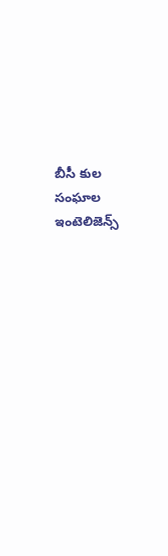బీసీ కుల సంఘాల
ఇంటెలిజెన్స్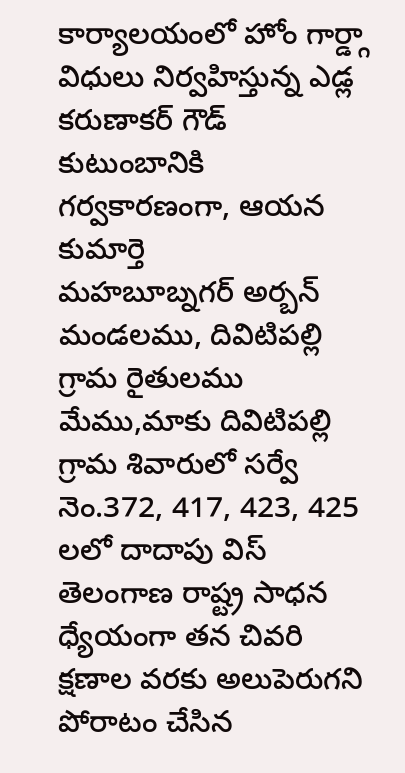కార్యాలయంలో హోం గార్డ్గా విధులు నిర్వహిస్తున్న ఎడ్ల కరుణాకర్ గౌడ్ కుటుంబానికి గర్వకారణంగా, ఆయన కుమార్తె
మహబూబ్నగర్ అర్బన్ మండలము, దివిటిపల్లి గ్రామ రైతులము మేము,మాకు దివిటిపల్లి గ్రామ శివారులో సర్వే నెం.372, 417, 423, 425 లలో దాదాపు విస్
తెలంగాణ రాష్ట్ర సాధన ధ్యేయంగా తన చివరి క్షణాల వరకు అలుపెరుగని పోరాటం చేసిన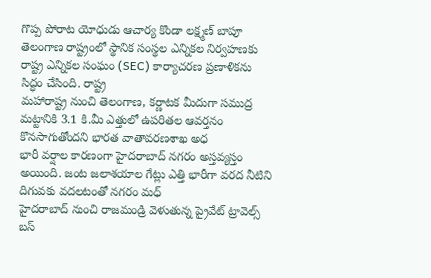గొప్ప పోరాట యోధుడు ఆచార్య కొండా లక్ష్మణ్ బాపూ
తెలంగాణ రాష్ట్రంలో స్థానిక సంస్థల ఎన్నికల నిర్వహణకు రాష్ట్ర ఎన్నికల సంఘం (SEC) కార్యాచరణ ప్రణాళికను సిద్ధం చేసింది. రాష్ట్ర
మహారాష్ట్ర నుంచి తెలంగాణ, కర్ణాటక మీదుగా సముద్ర మట్టానికి 3.1 కి.మీ ఎత్తులో ఉపరితల ఆవర్తనం కొనసాగుతోందని భారత వాతావరణశాఖ అధ
భారీ వర్షాల కారణంగా హైదరాబాద్ నగరం అస్తవ్యస్తం అయింది. జంట జలాశయాల గేట్లు ఎత్తి భారీగా వరద నీటిని దిగువకు వదలటంతో నగరం మధ్
హైదరాబాద్ నుంచి రాజమండ్రి వెళుతున్న ప్రైవేట్ ట్రావెల్స్ బస్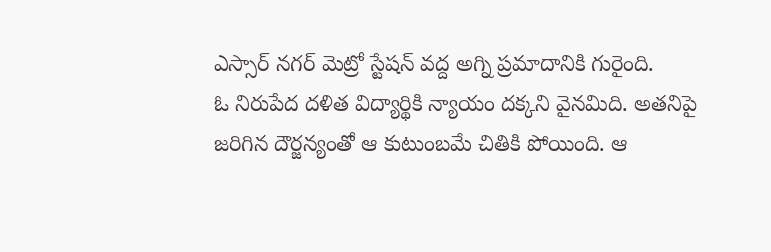ఎస్సార్ నగర్ మెట్రో స్టేషన్ వద్ద అగ్ని ప్రమాదానికి గురైంది.
ఓ నిరుపేద దళిత విద్యార్థికి న్యాయం దక్కని వైనమిది. అతనిపై జరిగిన దౌర్జన్యంతో ఆ కుటుంబమే చితికి పోయింది. ఆ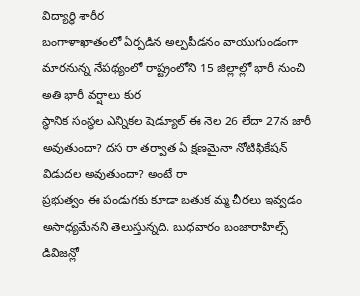విద్యార్థి శారీర
బంగాళాఖాతంలో ఏర్పడిన అల్పపీడనం వాయుగుండంగా మారనున్న నేపథ్యంలో రాష్ట్రంలోని 15 జిల్లాల్లో భారీ నుంచి అతి భారీ వర్షాలు కుర
స్థానిక సంస్థల ఎన్నికల షెడ్యూల్ ఈ నెల 26 లేదా 27న జారీ అవుతుందా? దస రా తర్వాత ఏ క్షణమైనా నోటిఫికేషన్ విడుదల అవుతుందా? అంటే రా
ప్రభుత్వం ఈ పండుగకు కూడా బతుక మ్మ చీరలు ఇవ్వడం అసాధ్యమేనని తెలుస్తున్నది. బుధవారం బంజారాహిల్స్ డివిజన్లో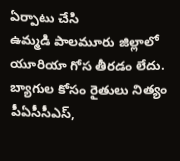ఏర్పాటు చేసి
ఉమ్మడి పాలమూరు జిల్లాలో యూరియా గోస తీరడం లేదు. బ్యాగుల కోసం రైతులు నిత్యం పీఏసీసీఎస్,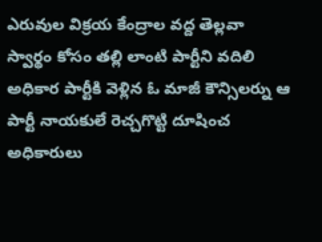ఎరువుల విక్రయ కేంద్రాల వద్ద తెల్లవా
స్వార్థం కోసం తల్లి లాంటి పార్టీని వదిలి అధికార పార్టీకి వెళ్లిన ఓ మాజీ కౌన్సిలర్ను ఆ పార్టీ నాయకులే రెచ్చగొట్టి దూషించ
అధికారులు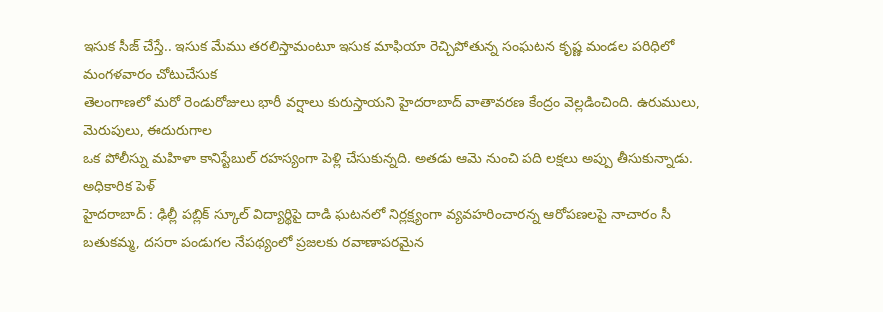ఇసుక సీజ్ చేస్తే.. ఇసుక మేము తరలిస్తామంటూ ఇసుక మాఫియా రెచ్చిపోతున్న సంఘటన కృష్ణ మండల పరిధిలో మంగళవారం చోటుచేసుక
తెలంగాణలో మరో రెండురోజులు భారీ వర్షాలు కురుస్తాయని హైదరాబాద్ వాతావరణ కేంద్రం వెల్లడించింది. ఉరుములు, మెరుపులు, ఈదురుగాల
ఒక పోలీస్ను మహిళా కానిస్టేబుల్ రహస్యంగా పెళ్లి చేసుకున్నది. అతడు ఆమె నుంచి పది లక్షలు అప్పు తీసుకున్నాడు. అధికారిక పెళ్
హైదరాబాద్ : ఢిల్లీ పబ్లిక్ స్కూల్ విద్యార్థిపై దాడి ఘటనలో నిర్లక్ష్యంగా వ్యవహరించారన్న ఆరోపణలపై నాచారం సీ
బతుకమ్మ, దసరా పండుగల నేపథ్యంలో ప్రజలకు రవాణాపరమైన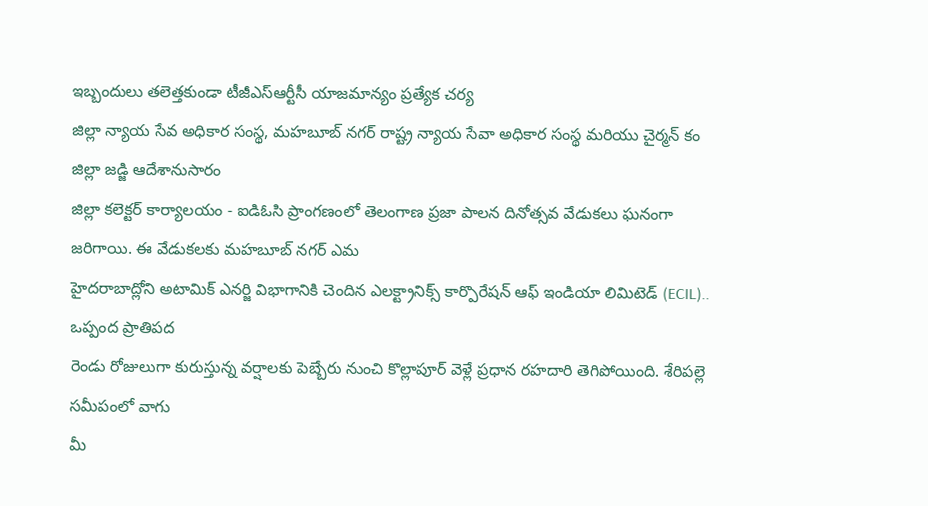ఇబ్బందులు తలెత్తకుండా టీజీఎస్ఆర్టీసీ యాజమాన్యం ప్రత్యేక చర్య
జిల్లా న్యాయ సేవ అధికార సంస్థ, మహబూబ్ నగర్ రాష్ట్ర న్యాయ సేవా అధికార సంస్థ మరియు చైర్మన్ కం జిల్లా జడ్జి ఆదేశానుసారం
జిల్లా కలెక్టర్ కార్యాలయం - ఐడిఓసి ప్రాంగణంలో తెలంగాణ ప్రజా పాలన దినోత్సవ వేడుకలు ఘనంగా జరిగాయి. ఈ వేడుకలకు మహబూబ్ నగర్ ఎమ
హైదరాబాద్లోని అటామిక్ ఎనర్జి విభాగానికి చెందిన ఎలక్ట్రానిక్స్ కార్పొరేషన్ ఆఫ్ ఇండియా లిమిటెడ్ (ECIL).. ఒప్పంద ప్రాతిపద
రెండు రోజులుగా కురుస్తున్న వర్షాలకు పెబ్బేరు నుంచి కొల్లాపూర్ వెళ్లే ప్రధాన రహదారి తెగిపోయింది. శేరిపల్లె సమీపంలో వాగు
మీ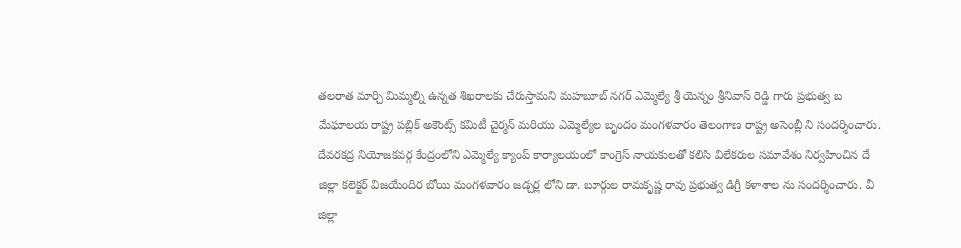తలరాత మార్చి మిమ్మల్ని ఉన్నత శిఖరాలకు చేరుస్తామని మహబూబ్ నగర్ ఎమ్మెల్యే శ్రీ యెన్నం శ్రీనివాస్ రెడ్డి గారు ప్రభుత్వ బ
మేఘాలయ రాష్ట్ర పబ్లిక్ అకౌంట్స్ కమిటీ చైర్మన్ మరియు ఎమ్మెల్యేల బృందం మంగళవారం తెలంగాణ రాష్ట్ర అసెంబ్లీ ని సందర్శించారు.
దేవరకద్ర నియోజకవర్గ కేంద్రంలోని ఎమ్మెల్యే క్యాంప్ కార్యాలయంలో కాంగ్రెస్ నాయకులతో కలిసి విలేకరుల సమావేశం నిర్వహించిన దే
జిల్లా కలెక్టర్ విజయేందిర బోయి మంగళవారం జడ్చర్ల లోని డా. బూర్గుల రామకృష్ణ రావు ప్రభుత్వ డిగ్రీ కళాశాల ను సందర్శించారు. వీ
జిల్లా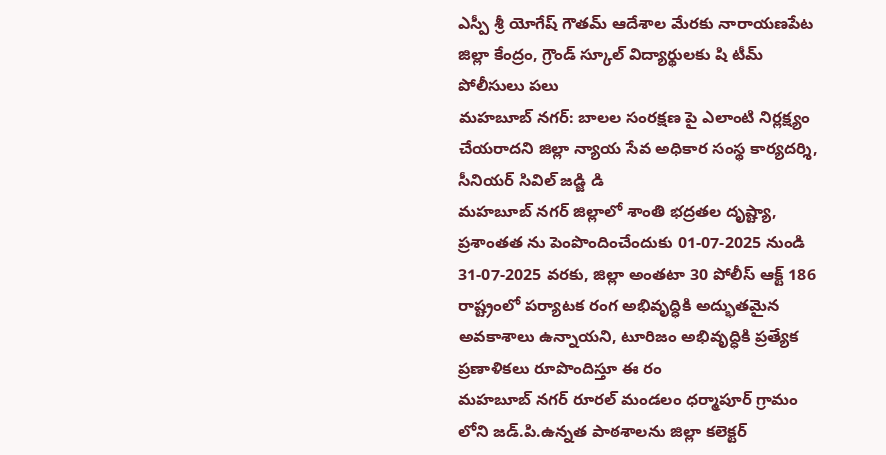ఎస్పీ శ్రీ యోగేష్ గౌతమ్ ఆదేశాల మేరకు నారాయణపేట జిల్లా కేంద్రం, గ్రౌండ్ స్కూల్ విద్యార్థులకు షి టీమ్ పోలీసులు పలు
మహబూబ్ నగర్: బాలల సంరక్షణ పై ఎలాంటి నిర్లక్ష్యం చేయరాదని జిల్లా న్యాయ సేవ అధికార సంస్థ కార్యదర్శి, సీనియర్ సివిల్ జడ్జి డి
మహబూబ్ నగర్ జిల్లాలో శాంతి భద్రతల దృష్ట్యా, ప్రశాంతత ను పెంపొందించేందుకు 01-07-2025 నుండి 31-07-2025 వరకు, జిల్లా అంతటా 30 పోలీస్ ఆక్ట్ 186
రాష్ట్రంలో పర్యాటక రంగ అభివృద్ధికి అద్భుతమైన అవకాశాలు ఉన్నాయని, టూరిజం అభివృద్ధికి ప్రత్యేక ప్రణాళికలు రూపొందిస్తూ ఈ రం
మహబూబ్ నగర్ రూరల్ మండలం ధర్మాపూర్ గ్రామం లోని జడ్.పి.ఉన్నత పాఠశాలను జిల్లా కలెక్టర్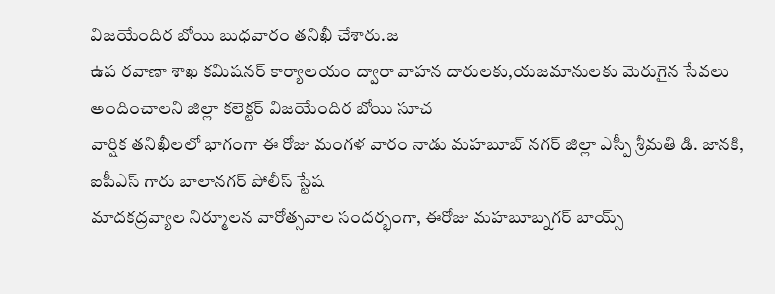విజయేందిర బోయి బుధవారం తనిఖీ చేశారు.జ
ఉప రవాణా శాఖ కమిషనర్ కార్యాలయం ద్వారా వాహన దారులకు,యజమానులకు మెరుగైన సేవలు అందించాలని జిల్లా కలెక్టర్ విజయేందిర బోయి సూచ
వార్షిక తనిఖీలలో భాగంగా ఈ రోజు మంగళ వారం నాడు మహబూబ్ నగర్ జిల్లా ఎస్పీ శ్రీమతి డి. జానకి, ఐపీఎస్ గారు బాలానగర్ పోలీస్ స్టేష
మాదకద్రవ్యాల నిర్మూలన వారోత్సవాల సందర్భంగా, ఈరోజు మహబూబ్నగర్ బాయ్స్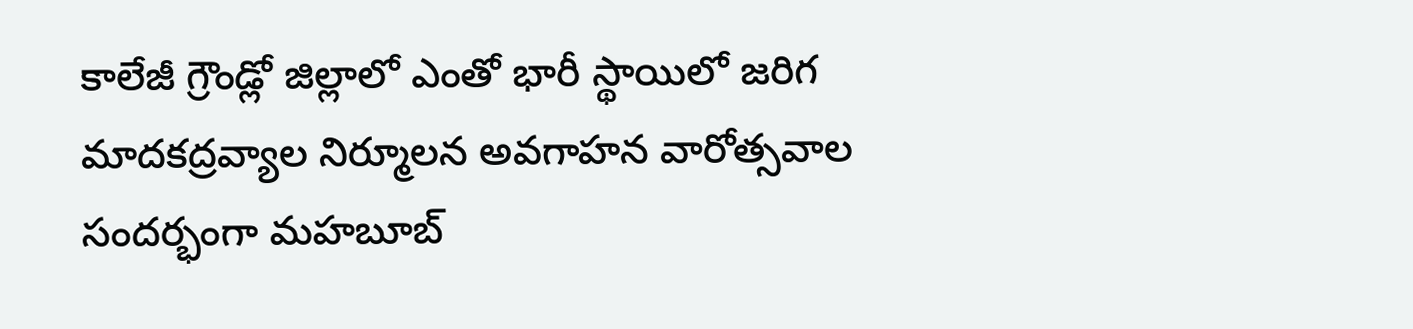కాలేజీ గ్రౌండ్లో జిల్లాలో ఎంతో భారీ స్థాయిలో జరిగ
మాదకద్రవ్యాల నిర్మూలన అవగాహన వారోత్సవాల సందర్భంగా మహబూబ్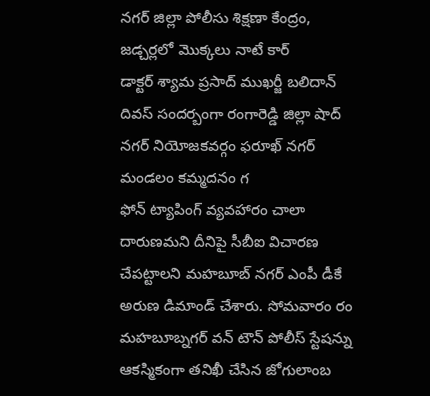నగర్ జిల్లా పోలీసు శిక్షణా కేంద్రం, జడ్చర్లలో మొక్కలు నాటే కార్
డాక్టర్ శ్యామ ప్రసాద్ ముఖర్జీ బలిదాన్ దివస్ సందర్బంగా రంగారెడ్డి జిల్లా షాద్ నగర్ నియోజకవర్గం ఫరూఖ్ నగర్ మండలం కమ్మదనం గ
ఫోన్ ట్యాపింగ్ వ్యవహారం చాలా దారుణమని దీనిపై సీబీఐ విచారణ చేపట్టాలని మహబూబ్ నగర్ ఎంపీ డీకే అరుణ డిమాండ్ చేశారు. సోమవారం రం
మహబూబ్నగర్ వన్ టౌన్ పోలీస్ స్టేషన్ను ఆకస్మికంగా తనిఖీ చేసిన జోగులాంబ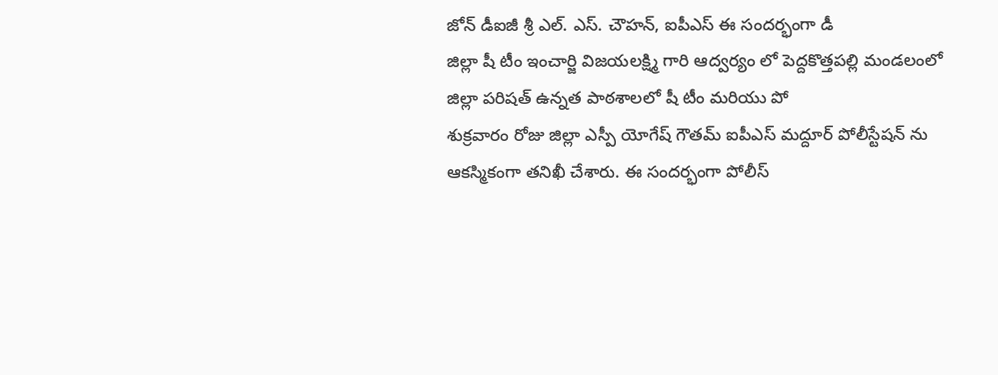జోన్ డీఐజీ శ్రీ ఎల్. ఎస్. చౌహన్, ఐపీఎస్ ఈ సందర్భంగా డీ
జిల్లా షీ టీం ఇంచార్జి విజయలక్ష్మి గారి ఆద్వర్యం లో పెద్దకొత్తపల్లి మండలంలో జిల్లా పరిషత్ ఉన్నత పాఠశాలలో షీ టీం మరియు పో
శుక్రవారం రోజు జిల్లా ఎస్పీ యోగేష్ గౌతమ్ ఐపీఎస్ మద్దూర్ పోలీస్టేషన్ ను ఆకస్మికంగా తనిఖీ చేశారు. ఈ సందర్భంగా పోలీస్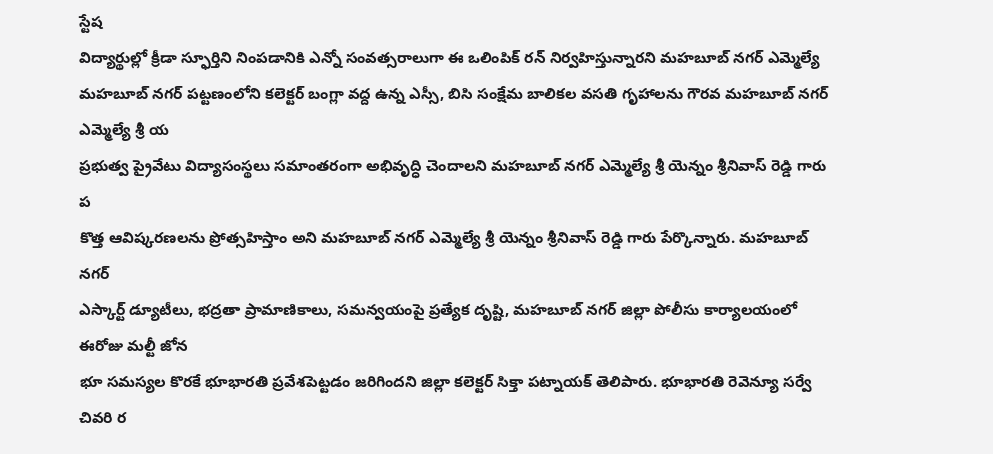స్టేష
విద్యార్థుల్లో క్రీడా స్ఫూర్తిని నింపడానికి ఎన్నో సంవత్సరాలుగా ఈ ఒలింపిక్ రన్ నిర్వహిస్తున్నారని మహబూబ్ నగర్ ఎమ్మెల్యే
మహబూబ్ నగర్ పట్టణంలోని కలెక్టర్ బంగ్లా వద్ద ఉన్న ఎస్సీ, బిసి సంక్షేమ బాలికల వసతి గృహాలను గౌరవ మహబూబ్ నగర్ ఎమ్మెల్యే శ్రీ య
ప్రభుత్వ ప్రైవేటు విద్యాసంస్థలు సమాంతరంగా అభివృద్ధి చెందాలని మహబూబ్ నగర్ ఎమ్మెల్యే శ్రీ యెన్నం శ్రీనివాస్ రెడ్డి గారు ప
కొత్త ఆవిష్కరణలను ప్రోత్సహిస్తాం అని మహబూబ్ నగర్ ఎమ్మెల్యే శ్రీ యెన్నం శ్రీనివాస్ రెడ్డి గారు పేర్కొన్నారు. మహబూబ్ నగర్
ఎస్కార్ట్ డ్యూటీలు, భద్రతా ప్రామాణికాలు, సమన్వయంపై ప్రత్యేక దృష్టి, మహబూబ్ నగర్ జిల్లా పోలీసు కార్యాలయంలో ఈరోజు మల్టీ జోన
భూ సమస్యల కొరకే భూభారతి ప్రవేశపెట్టడం జరిగిందని జిల్లా కలెక్టర్ సిక్తా పట్నాయక్ తెలిపారు. భూభారతి రెవెన్యూ సర్వే చివరి ర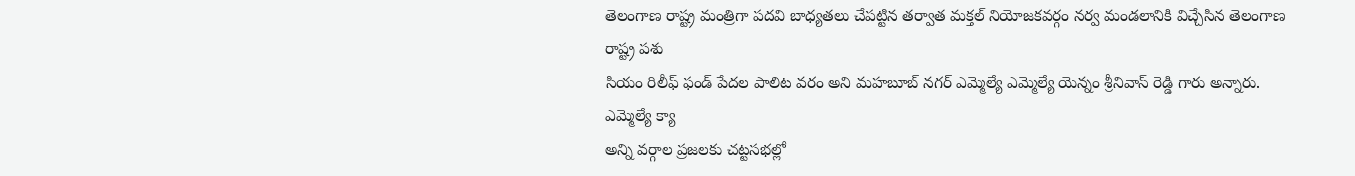తెలంగాణ రాష్ట్ర మంత్రిగా పదవి బాధ్యతలు చేపట్టిన తర్వాత మక్తల్ నియోజకవర్గం నర్వ మండలానికి విచ్చేసిన తెలంగాణ రాష్ట్ర పశు
సియం రిలీఫ్ ఫండ్ పేదల పాలిట వరం అని మహబూబ్ నగర్ ఎమ్మెల్యే ఎమ్మెల్యే యెన్నం శ్రీనివాస్ రెడ్డి గారు అన్నారు. ఎమ్మెల్యే క్యా
అన్ని వర్గాల ప్రజలకు చట్టసభల్లో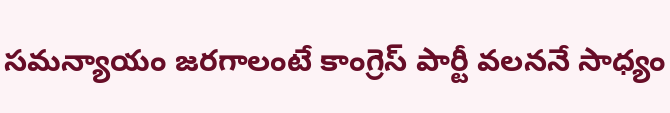సమన్యాయం జరగాలంటే కాంగ్రెస్ పార్టీ వలననే సాధ్యం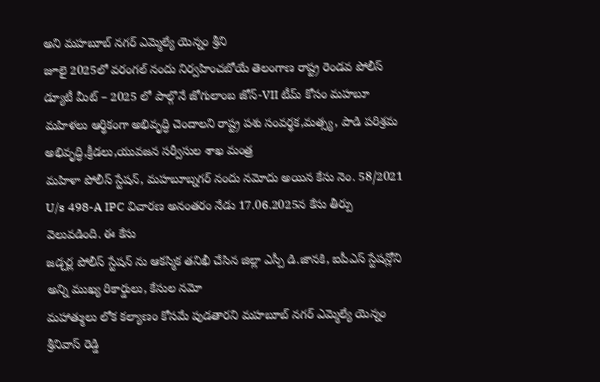అని మహబూబ్ నగర్ ఎమ్మెల్యే యెన్నం శ్రీని
జూలై 2025లో వరంగల్ నందు నిర్వహించబోయే తెలంగాణ రాష్ట్ర రెండవ పోలీస్ డ్యూటీ మీట్ – 2025 లో పాల్గొనే జోగులాంబ జోన్-VII టీమ్ కోసం మహబూ
మహిళలు ఆర్థికంగా అభివృద్ధి చెందాలని రాష్ట్ర పశు సంవర్థక,మత్స్య, పాడి పరిశ్రమ అభివృద్ధి,క్రీడలు,యువజన సర్వీసుల శాఖ మంత్ర
మహిళా పోలీస్ స్టేషన్, మహబూబ్నగర్ నందు నమోదు అయిన కేసు నెం. 58/2021 U/s 498-A IPC విచారణ అనంతరం నేడు 17.06.2025న కేసు తీర్పు వెలువడింది. ఈ కేసు
జడ్చర్ల పోలీస్ స్టేషన్ ను ఆకస్మిక తనిఖీ చేసిన జిల్లా ఎస్పీ డి.జానకి, ఐపీఎస్ స్టేషన్లోని అన్ని ముఖ్య రికార్డులు, కేసుల నమో
మహాత్ములు లోక కల్యాణం కోసమే పుడతారని మహబూబ్ నగర్ ఎమ్మెల్యే యెన్నం శ్రీనివాస్ రెడ్డి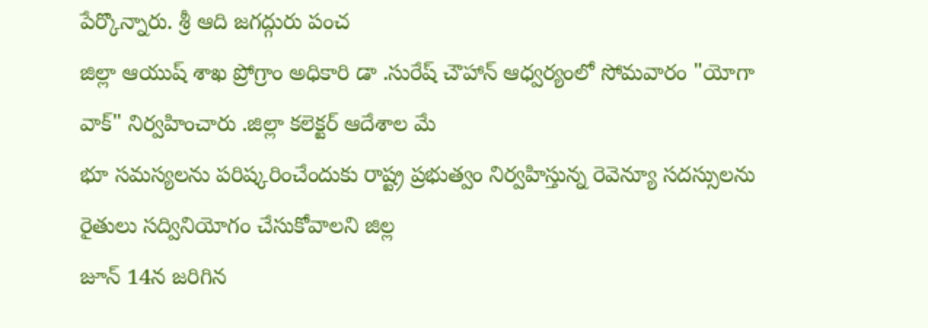పేర్కొన్నారు. శ్రీ ఆది జగద్గురు పంచ
జిల్లా ఆయుష్ శాఖ ప్రోగ్రాం అధికారి డా .సురేష్ చౌహాన్ ఆధ్వర్యంలో సోమవారం "యోగా వాక్" నిర్వహించారు .జిల్లా కలెక్టర్ ఆదేశాల మే
భూ సమస్యలను పరిష్కరించేందుకు రాష్ట్ర ప్రభుత్వం నిర్వహిస్తున్న రెవెన్యూ సదస్సులను రైతులు సద్వినియోగం చేసుకోవాలని జిల్ల
జూన్ 14న జరిగిన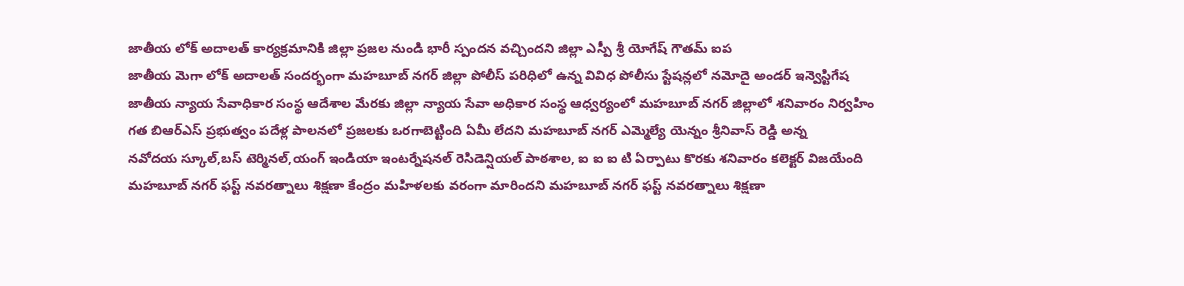జాతీయ లోక్ అదాలత్ కార్యక్రమానికి జిల్లా ప్రజల నుండి భారీ స్పందన వచ్చిందని జిల్లా ఎస్పీ శ్రీ యోగేష్ గౌతమ్ ఐప
జాతీయ మెగా లోక్ అదాలత్ సందర్భంగా మహబూబ్ నగర్ జిల్లా పోలీస్ పరిధిలో ఉన్న వివిధ పోలీసు స్టేషన్లలో నమోదై అండర్ ఇన్వెస్టిగేష
జాతీయ న్యాయ సేవాధికార సంస్థ ఆదేశాల మేరకు జిల్లా న్యాయ సేవా అధికార సంస్థ ఆధ్వర్యంలో మహబూబ్ నగర్ జిల్లాలో శనివారం నిర్వహిం
గత బిఆర్ఎస్ ప్రభుత్వం పదేళ్ల పాలనలో ప్రజలకు ఒరగాబెట్టింది ఏమీ లేదని మహబూబ్ నగర్ ఎమ్మెల్యే యెన్నం శ్రీనివాస్ రెడ్డి అన్న
నవోదయ స్కూల్,బస్ టెర్మినల్,యంగ్ ఇండియా ఇంటర్నేషనల్ రెసిడెన్షియల్ పాఠశాల, ఐ ఐ ఐ టి ఏర్పాటు కొరకు శనివారం కలెక్టర్ విజయేంది
మహబూబ్ నగర్ ఫస్ట్ నవరత్నాలు శిక్షణా కేంద్రం మహిళలకు వరంగా మారిందని మహబూబ్ నగర్ ఫస్ట్ నవరత్నాలు శిక్షణా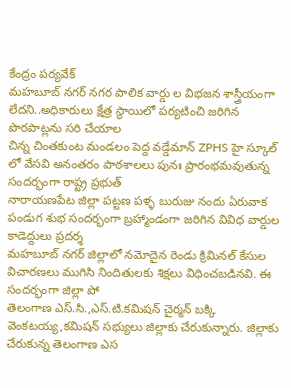కేంద్రం పర్యవేక్
మహబూబ్ నగర్ నగర పాలిక వార్డు ల విభజన శాస్త్రీయంగా లేదని..అధికారులు క్షేత్ర స్థాయిలో పర్యటించి జరిగిన పొరపాట్లను సరి చేయాల
చిన్న చింతకుంట మండలం పెద్ద వడ్డేమాన్ ZPHS హై స్కూల్ లో వేసవి అనంతరం పాఠశాలలు పునః ప్రారంభమవుతున్న సందర్భంగా రాష్ట్ర ప్రభుత్
నారాయణపేట జిల్లా పట్టణ పళ్ళ బురుజు నందు ఏరువాక పండుగ శుభ సందర్భంగా బ్రహ్మాండంగా జరిగిన వివిధ వార్డుల కాడెద్దులు ప్రదర్శ
మహబూబ్ నగర్ జిల్లాలో నమోదైన రెండు క్రిమినల్ కేసుల విచారణలు ముగిసి నిందితులకు శిక్షలు విధించబడినవి. ఈ సందర్భంగా జిల్లా పో
తెలంగాణ ఎస్.సి.,ఎస్.టి.కమిషన్ చైర్మన్ బక్కి వెంకటయ్య,కమిషన్ సభ్యులు జిల్లాకు చేరుకున్నారు. జిల్లాకు చేరుకున్న తెలంగాణ ఎస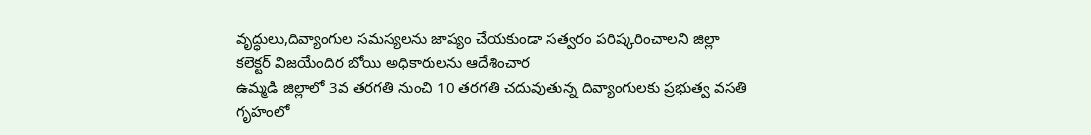వృద్ధులు,దివ్యాంగుల సమస్యలను జాప్యం చేయకుండా సత్వరం పరిష్కరించాలని జిల్లా కలెక్టర్ విజయేందిర బోయి అధికారులను ఆదేశించార
ఉమ్మడి జిల్లాలో 3వ తరగతి నుంచి 10 తరగతి చదువుతున్న దివ్యాంగులకు ప్రభుత్వ వసతి గృహంలో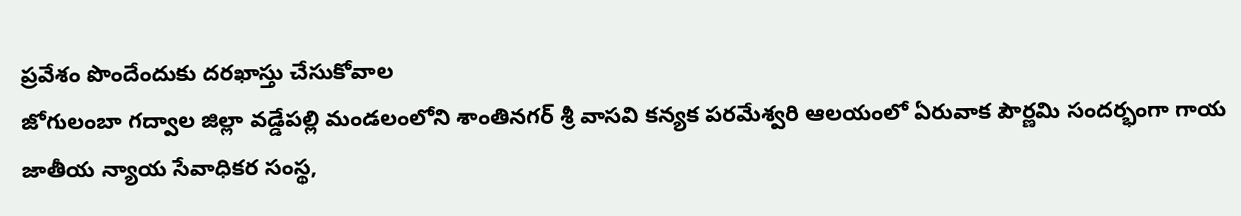ప్రవేశం పొందేందుకు దరఖాస్తు చేసుకోవాల
జోగులంబా గద్వాల జిల్లా వడ్డేపల్లి మండలంలోని శాంతినగర్ శ్రీ వాసవి కన్యక పరమేశ్వరి ఆలయంలో ఏరువాక పౌర్ణమి సందర్భంగా గాయ
జాతీయ న్యాయ సేవాధికర సంస్థ,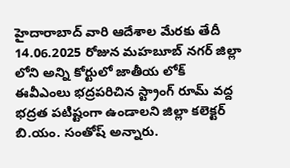హైదారాబాద్ వారి ఆదేశాల మేరకు తేదీ 14.06.2025 రోజున మహబూబ్ నగర్ జిల్లా లోని అన్ని కోర్టులో జాతీయ లోక్
ఈవీఎంలు భద్రపరిచిన స్ట్రాంగ్ రూమ్ వద్ద భద్రత పటిష్టంగా ఉండాలని జిల్లా కలెక్టర్ బి.యం. సంతోష్ అన్నారు.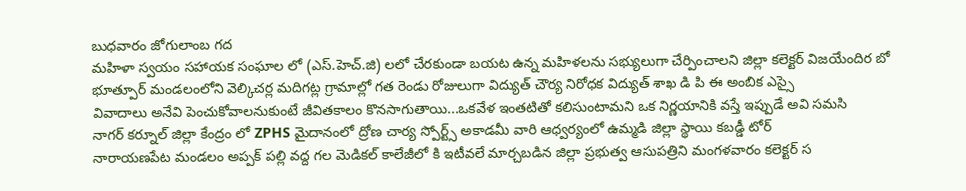బుధవారం జోగులాంబ గద
మహిళా స్వయం సహాయక సంఘాల లో (ఎస్.హెచ్.జి) లలో చేరకుండా బయట ఉన్న మహిళలను సభ్యులుగా చేర్పించాలని జిల్లా కలెక్టర్ విజయేందిర బో
భూత్పూర్ మండలంలోని వెల్కిచర్ల మదిగట్ల గ్రామాల్లో గత రెండు రోజులుగా విద్యుత్ చౌర్య నిరోధక విద్యుత్ శాఖ డి పి ఈ అంబిక ఎస్సై
వివాదాలు అనేవి పెంచుకోవాలనుకుంటే జీవితకాలం కొనసాగుతాయి...ఒకవేళ ఇంతటితో కలిసుంటామని ఒక నిర్ణయానికి వస్తే ఇప్పుడే అవి సమసి
నాగర్ కర్నూల్ జిల్లా కేంద్రం లో ZPHS మైదానంలో ద్రోణ చార్య స్పోర్ట్స్ అకాడమీ వారి ఆధ్వర్యంలో ఉమ్మడి జిల్లా స్థాయి కబడ్డీ టోర్
నారాయణపేట మండలం అప్పక్ పల్లి వద్ద గల మెడికల్ కాలేజీలో కి ఇటీవలే మార్చబడిన జిల్లా ప్రభుత్వ ఆసుపత్రిని మంగళవారం కలెక్టర్ స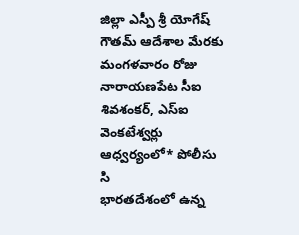జిల్లా ఎస్పీ శ్రీ యోగేష్ గౌతమ్ ఆదేశాల మేరకు మంగళవారం రోజు నారాయణపేట సీఐ శివశంకర్, ఎస్ఐ వెంకటేశ్వర్లు ఆధ్వర్యంలో* పోలీసు సి
భారతదేశంలో ఉన్న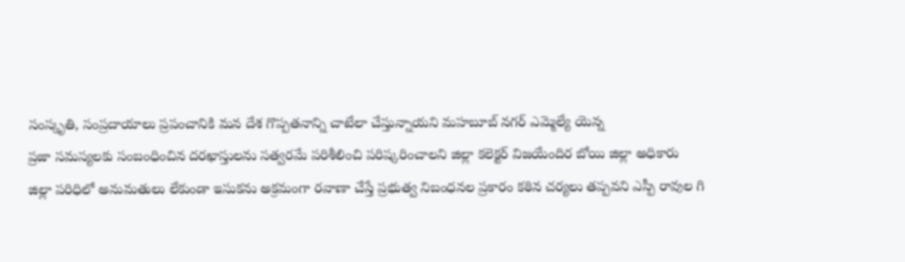సంస్కృతి, సంప్రదాయాలు ప్రపంచానికి మన దేశ గొప్పతనాన్ని చాటేలా చేస్తున్నాయని మహబూబ్ నగర్ ఎమ్మెల్యే యెన్న
ప్రజా సమస్యలకు సంబంధించిన దరఖాస్తులను సత్వరమే పరిశీలించి పరిష్కరించాలని జిల్లా కలెక్టర్ విజయేందిర బోయి జిల్లా అధికారు
జిల్లా పరిధిలో అనుమతులు లేకుండా ఇసుకను అక్రమంగా రవాణా చేస్తే ప్రభుత్వ నిబంధనల ప్రకారం కఠిన చర్యలు తప్పవని ఎస్పీ రావుల గి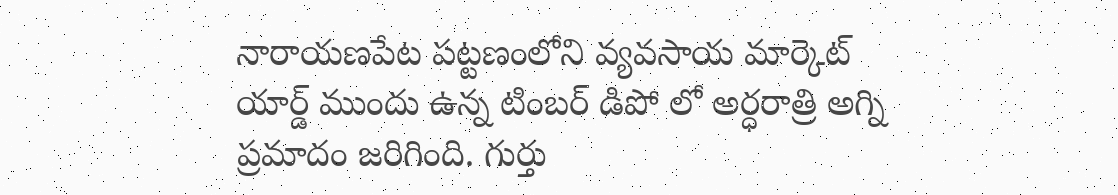నారాయణపేట పట్టణంలోని వ్యవసాయ మార్కెట్ యార్డ్ ముందు ఉన్న టింబర్ డిపో లో అర్ధరాత్రి అగ్ని ప్రమాదం జరిగింది. గుర్తు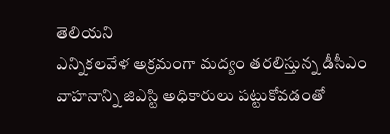తెలియని
ఎన్నికలవేళ అక్రమంగా మద్యం తరలిస్తున్న డీసీఎం వాహనాన్ని జిఎస్టి అధికారులు పట్టుకోవడంతో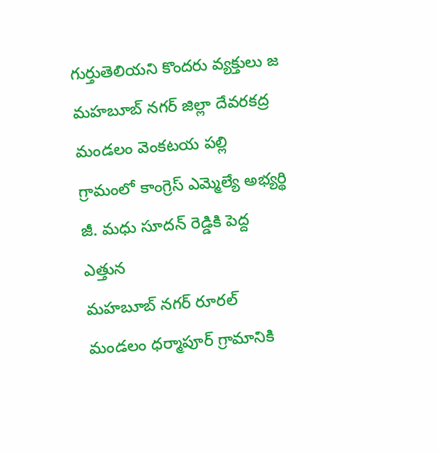గుర్తుతెలియని కొందరు వ్యక్తులు జ
మహబూబ్ నగర్ జిల్లా దేవరకద్ర మండలం వెంకటయ పల్లి గ్రామంలో కాంగ్రెస్ ఎమ్మెల్యే అభ్యర్థి జీ. మధు సూదన్ రెడ్డికి పెద్ద ఎత్తున
మహబూబ్ నగర్ రూరల్ మండలం ధర్మాపూర్ గ్రామానికి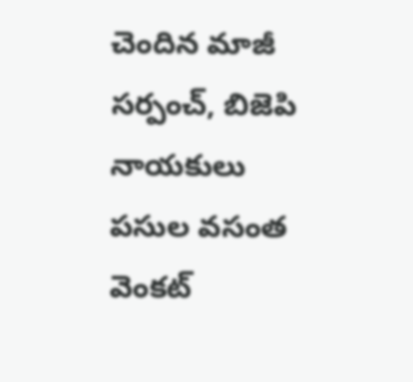చెందిన మాజీ సర్పంచ్, బిజెపి నాయకులు పసుల వసంత వెంకట్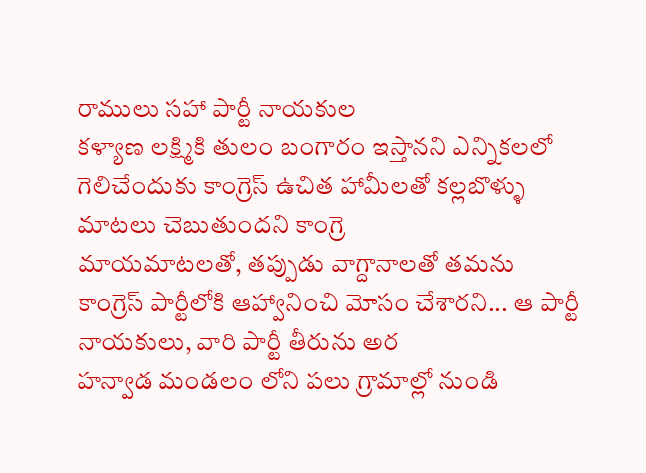రాములు సహా పార్టీ నాయకుల
కళ్యాణ లక్ష్మికి తులం బంగారం ఇస్తానని ఎన్నికలలో గెలిచేందుకు కాంగ్రెస్ ఉచిత హామీలతో కల్లబొళ్ళు మాటలు చెబుతుందని కాంగ్రె
మాయమాటలతో, తప్పుడు వాగ్దానాలతో తమను కాంగ్రెస్ పార్టీలోకి ఆహ్వానించి మోసం చేశారని... ఆ పార్టీ నాయకులు, వారి పార్టీ తీరును అర
హన్వాడ మండలం లోని పలు గ్రామాల్లో నుండి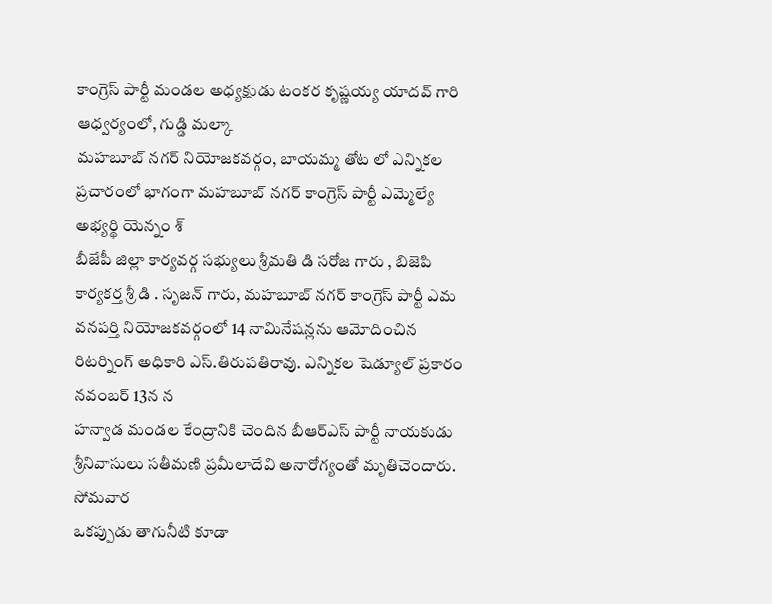కాంగ్రెస్ పార్టీ మండల అధ్యక్షుడు టంకర కృష్ణయ్య యాదవ్ గారి ఆధ్వర్యంలో, గుడ్డి మల్కా
మహబూబ్ నగర్ నియోజకవర్గం, బాయమ్మ తోట లో ఎన్నికల ప్రచారంలో భాగంగా మహబూబ్ నగర్ కాంగ్రెస్ పార్టీ ఎమ్మెల్యే అభ్యర్థి యెన్నం శ్
బీజేపీ జిల్లా కార్యవర్గ సభ్యులు శ్రీమతి డి సరోజ గారు , బిజెపి కార్యకర్త శ్రీ డి . సృజన్ గారు, మహబూబ్ నగర్ కాంగ్రెస్ పార్టీ ఎమ
వనపర్తి నియోజకవర్గంలో 14 నామినేషన్లను ఆమోదించిన రిటర్నింగ్ అధికారి ఎస్.తిరుపతిరావు. ఎన్నికల షెడ్యూల్ ప్రకారం నవంబర్ 13న న
హన్వాడ మండల కేంద్రానికి చెందిన బీఆర్ఎస్ పార్టీ నాయకుడు శ్రీనివాసులు సతీమణి ప్రమీలాదేవి అనారోగ్యంతో మృతిచెందారు. సోమవార
ఒకప్పుడు తాగునీటి కూడా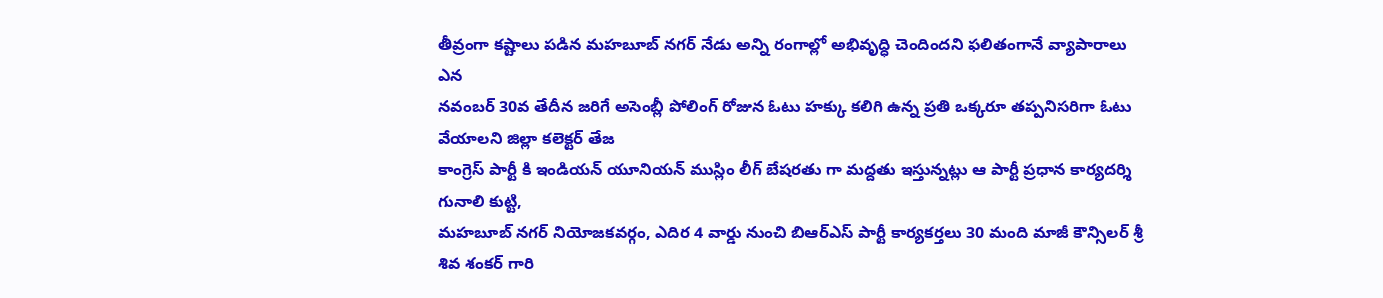తీవ్రంగా కష్టాలు పడిన మహబూబ్ నగర్ నేడు అన్ని రంగాల్లో అభివృద్ధి చెందిందని ఫలితంగానే వ్యాపారాలు ఎన
నవంబర్ 30వ తేదీన జరిగే అసెంబ్లీ పోలింగ్ రోజున ఓటు హక్కు కలిగి ఉన్న ప్రతి ఒక్కరూ తప్పనిసరిగా ఓటు వేయాలని జిల్లా కలెక్టర్ తేజ
కాంగ్రెస్ పార్టీ కి ఇండియన్ యూనియన్ ముస్లిం లీగ్ బేషరతు గా మద్దతు ఇస్తున్నట్లు ఆ పార్టీ ప్రధాన కార్యదర్శి గునాలి కుట్టి,
మహబూబ్ నగర్ నియోజకవర్గం, ఎదిర 4 వార్డు నుంచి బిఆర్ఎస్ పార్టీ కార్యకర్తలు 30 మంది మాజీ కౌన్సిలర్ శ్రీ శివ శంకర్ గారి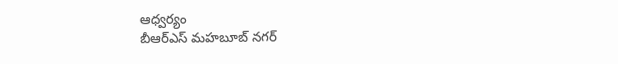ఆధ్వర్యం
బీఆర్ఎస్ మహబూబ్ నగర్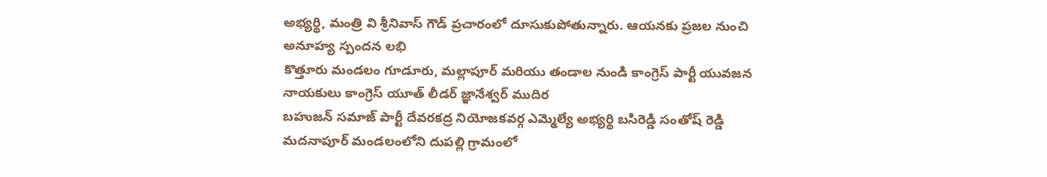అభ్యర్థి, మంత్రి వి శ్రీనివాస్ గౌడ్ ప్రచారంలో దూసుకుపోతున్నారు. ఆయనకు ప్రజల నుంచి అనూహ్య స్పందన లభి
కొత్తూరు మండలం గూడూరు, మల్లాపూర్ మరియు తండాల నుండి కాంగ్రెస్ పార్టీ యువజన నాయకులు కాంగ్రెస్ యూత్ లీడర్ జ్ఞానేశ్వర్ ముదిర
బహుజన్ సమాజ్ పార్టీ దేవరకద్ర నియోజకవర్గ ఎమ్మెల్యే అభ్యర్థి బసిరెడ్డి సంతోష్ రెడ్డి మదనాపూర్ మండలంలోని దుపల్లి గ్రామంలో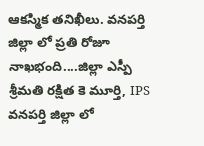ఆకస్మిక తనిఖీలు. వనపర్తి జిల్లా లో ప్రతి రోజూ నాఖభంది....జిల్లా ఎస్పీ శ్రీమతి రక్షిత కె మూర్తి, IPS వనపర్తి జిల్లా లో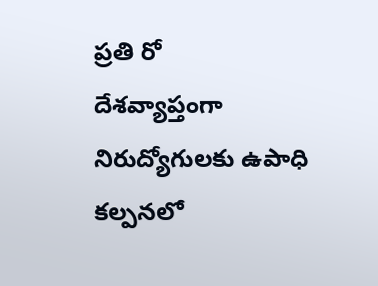ప్రతి రో
దేశవ్యాప్తంగా నిరుద్యోగులకు ఉపాధి కల్పనలో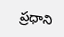ప్రధాని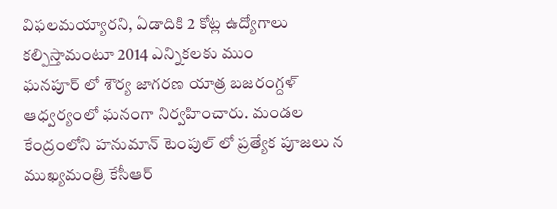విఫలమయ్యారని, ఏడాదికి 2 కోట్ల ఉద్యోగాలు కల్పిస్తామంటూ 2014 ఎన్నికలకు ముం
ఘనపూర్ లో శౌర్య జాగరణ యాత్ర బజరంగ్దళ్ ఆధ్వర్యంలో ఘనంగా నిర్వహించారు. మండల కేంద్రంలోని హనుమాన్ టెంపుల్ లో ప్రత్యేక పూజలు న
ముఖ్యమంత్రి కేసీఆర్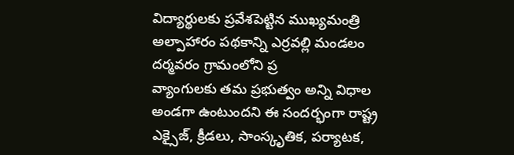విద్యార్థులకు ప్రవేశపెట్టిన ముఖ్యమంత్రి అల్పాహారం పథకాన్ని ఎర్రవల్లి మండలం దర్మవరం గ్రామంలోని ప్ర
వ్యాంగులకు తమ ప్రభుత్వం అన్ని విధాల అండగా ఉంటుందని ఈ సందర్భంగా రాష్ట్ర ఎక్సైజ్, క్రీడలు, సాంస్కృతిక, పర్యాటక,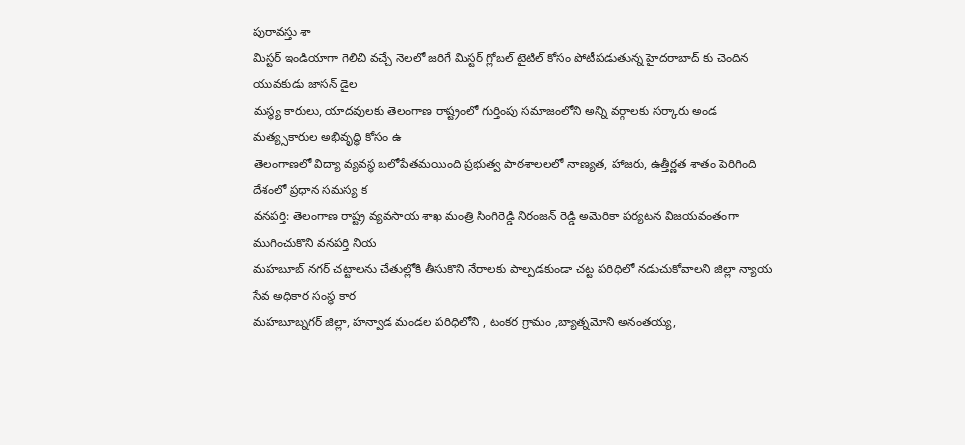పురావస్తు శా
మిస్టర్ ఇండియాగా గెలిచి వచ్చే నెలలో జరిగే మిస్టర్ గ్లోబల్ టైటిల్ కోసం పోటీపడుతున్న హైదరాబాద్ కు చెందిన యువకుడు జాసన్ డైల
మస్థ్య కారులు, యాదవులకు తెలంగాణ రాష్ట్రంలో గుర్తింపు సమాజంలోని అన్ని వర్గాలకు సర్కారు అండ మత్య్సకారుల అభివృద్ధి కోసం ఉ
తెలంగాణలో విద్యా వ్యవస్థ బలోపేతమయింది ప్రభుత్వ పాఠశాలలలో నాణ్యత, హాజరు, ఉత్తీర్ణత శాతం పెరిగింది దేశంలో ప్రధాన సమస్య క
వనపర్తి: తెలంగాణ రాష్ట్ర వ్యవసాయ శాఖ మంత్రి సింగిరెడ్డి నిరంజన్ రెడ్డి అమెరికా పర్యటన విజయవంతంగా ముగించుకొని వనపర్తి నియ
మహబూబ్ నగర్ చట్టాలను చేతుల్లోకి తీసుకొని నేరాలకు పాల్పడకుండా చట్ట పరిధిలో నడుచుకోవాలని జిల్లా న్యాయ సేవ అధికార సంస్థ కార
మహబూబ్నగర్ జిల్లా, హన్వాడ మండల పరిధిలోని , టంకర గ్రామం ,బ్యాత్నమోని అనంతయ్య,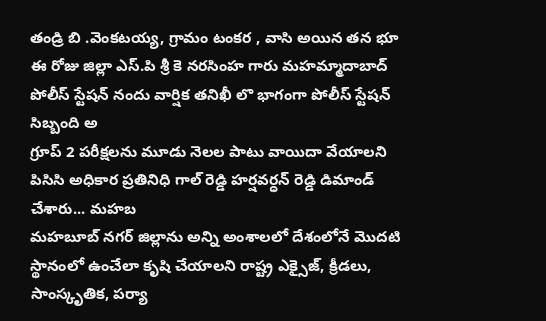తండ్రి బి .వెంకటయ్య, గ్రామం టంకర , వాసి అయిన తన భూ
ఈ రోజు జిల్లా ఎస్.పి శ్రీ కె నరసింహ గారు మహమ్మాదాబాద్ పోలీస్ స్టేషన్ నందు వార్షిక తనిఖీ లొ భాగంగా పోలీస్ స్టేషన్ సిబ్బంది అ
గ్రూప్ 2 పరీక్షలను మూడు నెలల పాటు వాయిదా వేయాలని పిసిసి అధికార ప్రతినిధి గాల్ రెడ్డి హర్షవర్ధన్ రెడ్డి డిమాండ్ చేశారు... మహబ
మహబూబ్ నగర్ జిల్లాను అన్ని అంశాలలో దేశంలోనే మొదటి స్థానంలో ఉంచేలా కృషి చేయాలని రాష్ట్ర ఎక్సైజ్, క్రీడలు, సాంస్కృతిక, పర్యా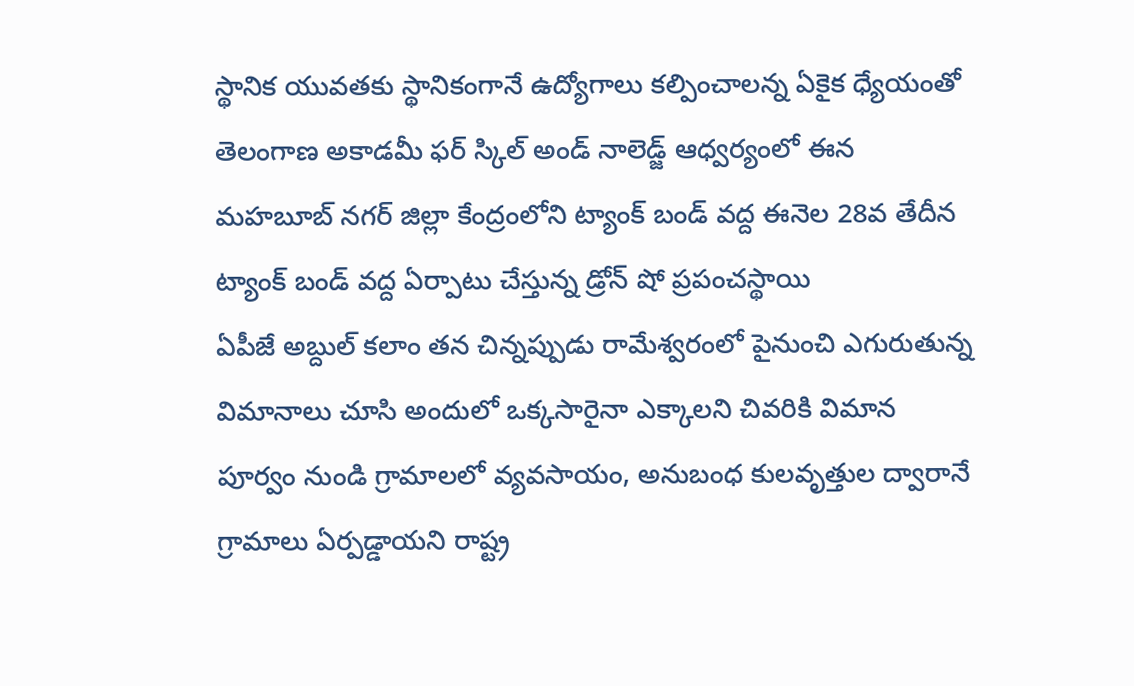స్థానిక యువతకు స్థానికంగానే ఉద్యోగాలు కల్పించాలన్న ఏకైక ధ్యేయంతో తెలంగాణ అకాడమీ ఫర్ స్కిల్ అండ్ నాలెడ్జ్ ఆధ్వర్యంలో ఈన
మహబూబ్ నగర్ జిల్లా కేంద్రంలోని ట్యాంక్ బండ్ వద్ద ఈనెల 28వ తేదీన ట్యాంక్ బండ్ వద్ద ఏర్పాటు చేస్తున్న డ్రోన్ షో ప్రపంచస్థాయి
ఏపీజే అబ్దుల్ కలాం తన చిన్నప్పుడు రామేశ్వరంలో పైనుంచి ఎగురుతున్న విమానాలు చూసి అందులో ఒక్కసారైనా ఎక్కాలని చివరికి విమాన
పూర్వం నుండి గ్రామాలలో వ్యవసాయం, అనుబంధ కులవృత్తుల ద్వారానే గ్రామాలు ఏర్పడ్డాయని రాష్ట్ర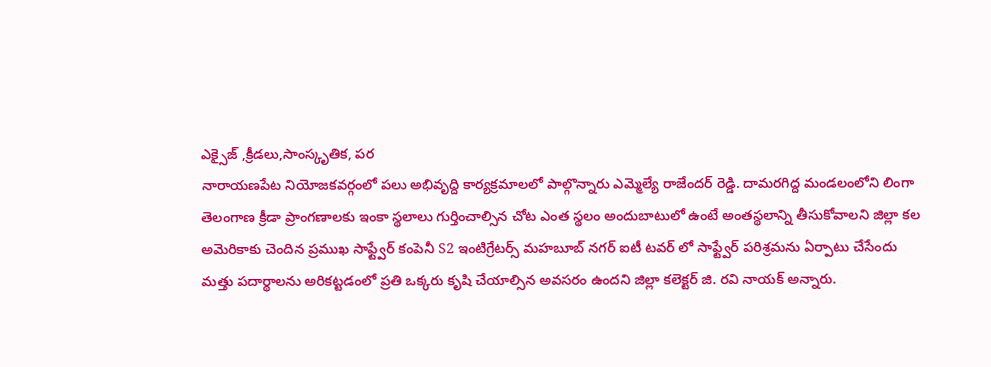ఎక్సైజ్ ,క్రీడలు,సాంస్కృతిక, పర
నారాయణపేట నియోజకవర్గంలో పలు అభివృద్ది కార్యక్రమాలలో పాల్గొన్నారు ఎమ్మెల్యే రాజేందర్ రెడ్డి. దామరగిద్ద మండలంలోని లింగా
తెలంగాణ క్రీడా ప్రాంగణాలకు ఇంకా స్థలాలు గుర్తించాల్సిన చోట ఎంత స్థలం అందుబాటులో ఉంటే అంతస్థలాన్ని తీసుకోవాలని జిల్లా కల
అమెరికాకు చెందిన ప్రముఖ సాఫ్ట్వేర్ కంపెనీ S2 ఇంటిగ్రేటర్స్ మహబూబ్ నగర్ ఐటీ టవర్ లో సాఫ్ట్వేర్ పరిశ్రమను ఏర్పాటు చేసేందు
మత్తు పదార్థాలను అరికట్టడంలో ప్రతి ఒక్కరు కృషి చేయాల్సిన అవసరం ఉందని జిల్లా కలెక్టర్ జి. రవి నాయక్ అన్నారు.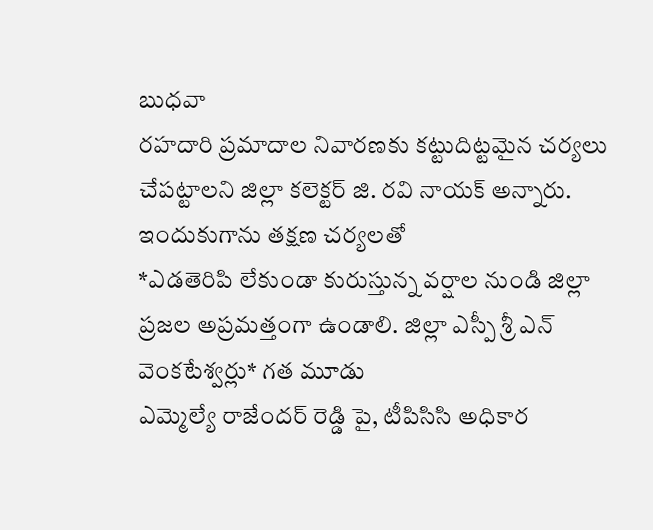బుధవా
రహదారి ప్రమాదాల నివారణకు కట్టుదిట్టమైన చర్యలు చేపట్టాలని జిల్లా కలెక్టర్ జి. రవి నాయక్ అన్నారు. ఇందుకుగాను తక్షణ చర్యలతో
*ఎడతెరిపి లేకుండా కురుస్తున్న వర్షాల నుండి జిల్లా ప్రజల అప్రమత్తంగా ఉండాలి. జిల్లా ఎస్పీ శ్రీ ఎన్ వెంకటేశ్వర్లు* గత మూడు
ఎమ్మెల్యే రాజేందర్ రెడ్డి పై, టీపిసిసి అధికార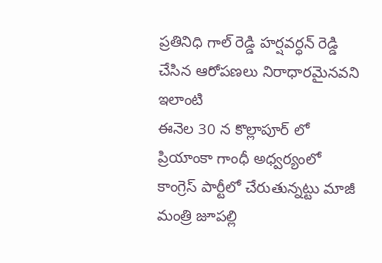ప్రతినిధి గాల్ రెడ్డి హర్షవర్ధన్ రెడ్డి చేసిన ఆరోపణలు నిరాధారమైనవని ఇలాంటి
ఈనెల 30 న కొల్లాపూర్ లో ప్రియాంకా గాంధీ అధ్వర్యంలో కాంగ్రెస్ పార్టీలో చేరుతున్నట్టు మాజీ మంత్రి జూపల్లి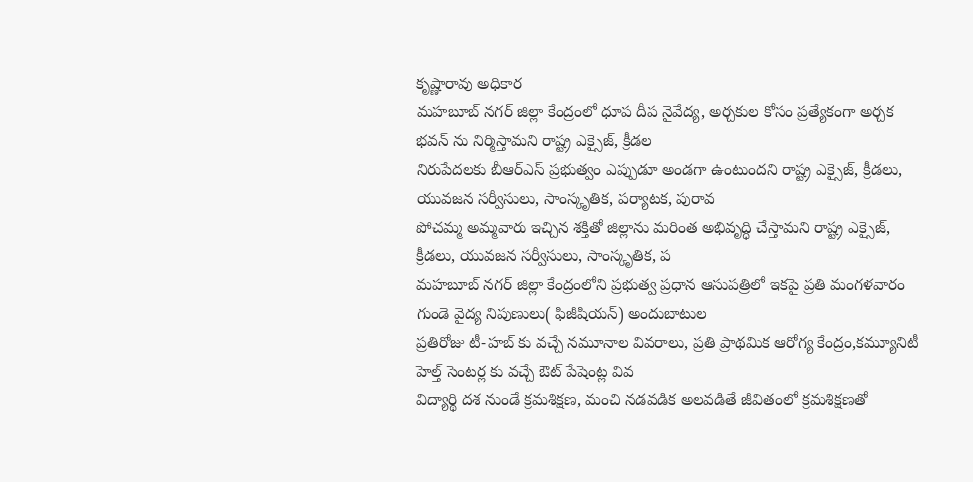కృష్ణారావు అధికార
మహబూబ్ నగర్ జిల్లా కేంద్రంలో ధూప దీప నైవేద్య, అర్చకుల కోసం ప్రత్యేకంగా అర్చక భవన్ ను నిర్మిస్తామని రాష్ట్ర ఎక్సైజ్, క్రీడల
నిరుపేదలకు బీఆర్ఎస్ ప్రభుత్వం ఎప్పుడూ అండగా ఉంటుందని రాష్ట్ర ఎక్సైజ్, క్రీడలు, యువజన సర్వీసులు, సాంస్కృతిక, పర్యాటక, పురావ
పోచమ్మ అమ్మవారు ఇచ్చిన శక్తితో జిల్లాను మరింత అభివృద్ధి చేస్తామని రాష్ట్ర ఎక్సైజ్, క్రీడలు, యువజన సర్వీసులు, సాంస్కృతిక, ప
మహబూబ్ నగర్ జిల్లా కేంద్రంలోని ప్రభుత్వ ప్రధాన ఆసుపత్రిలో ఇకపై ప్రతి మంగళవారం గుండె వైద్య నిపుణులు( ఫిజీషియన్) అందుబాటుల
ప్రతిరోజు టీ-హబ్ కు వచ్చే నమూనాల వివరాలు, ప్రతి ప్రాథమిక ఆరోగ్య కేంద్రం,కమ్యూనిటీ హెల్త్ సెంటర్ల కు వచ్చే ఔట్ పేషెంట్ల వివ
విద్యార్థి దశ నుండే క్రమశిక్షణ, మంచి నడవడిక అలవడితే జీవితంలో క్రమశిక్షణతో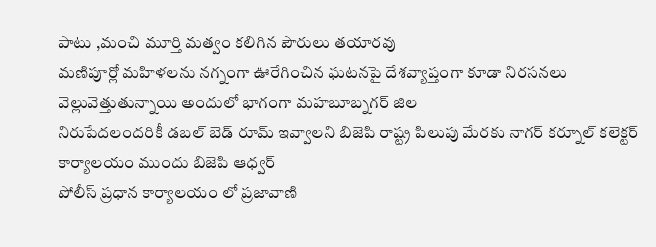పాటు ,మంచి మూర్తి మత్వం కలిగిన పౌరులు తయారవు
మణిపూర్లో మహిళలను నగ్నంగా ఊరేగించిన ఘటనపై దేశవ్యాప్తంగా కూడా నిరసనలు వెల్లువెత్తుతున్నాయి అందులో భాగంగా మహబూబ్నగర్ జిల
నిరుపేదలందరికీ డబల్ బెడ్ రూమ్ ఇవ్వాలని బిజెపి రాష్ట్ర పిలుపు మేరకు నాగర్ కర్నూల్ కలెక్టర్ కార్యాలయం ముందు బిజెపి ఆధ్వర్
పోలీస్ ప్రధాన కార్యాలయం లో ప్రజావాణి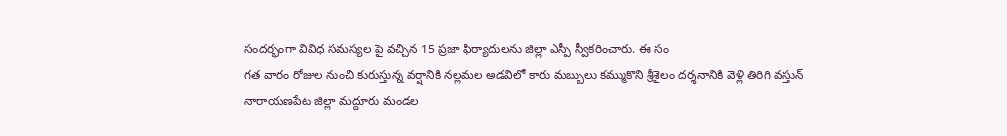సందర్భంగా వివిధ సమస్యల పై వచ్చిన 15 ప్రజా ఫిర్యాదులను జిల్లా ఎస్పీ స్వీకరించారు. ఈ సం
గత వారం రోజుల నుంచి కురుస్తున్న వర్షానికి నల్లమల అడవిలో కారు మబ్బులు కమ్ముకొని శ్రీశైలం దర్శనానికి వెళ్లి తిరిగి వస్తున్
నారాయణపేట జిల్లా మద్దూరు మండల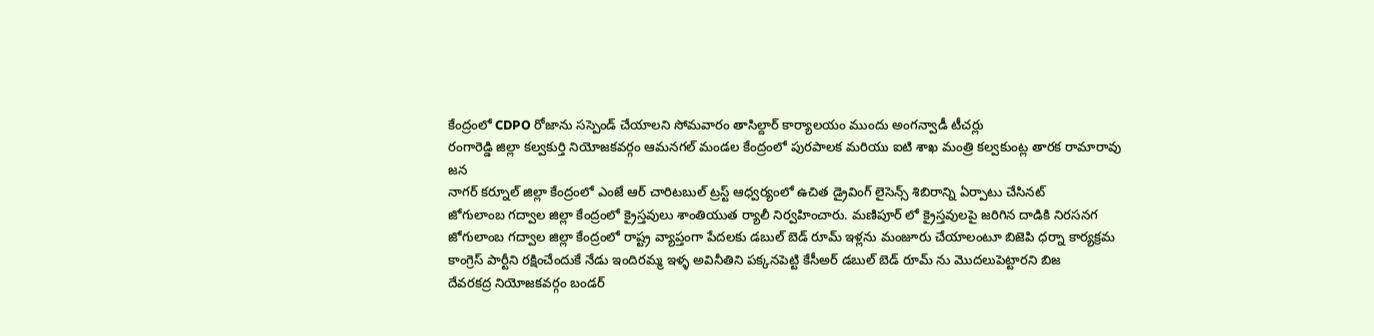కేంద్రంలో CDPO రోజాను సస్పెండ్ చేయాలని సోమవారం తాసిల్దార్ కార్యాలయం ముందు అంగన్వాడీ టీచర్లు
రంగారెడ్డి జిల్లా కల్వకుర్తి నియోజకవర్గం ఆమనగల్ మండల కేంద్రంలో పురపాలక మరియు ఐటి శాఖ మంత్రి కల్వకుంట్ల తారక రామారావు జన
నాగర్ కర్నూల్ జిల్లా కేంద్రంలో ఎంజే ఆర్ చారిటబుల్ ట్రస్ట్ ఆధ్వర్యంలో ఉచిత డ్రైవింగ్ లైసెన్స్ శిబిరాన్ని ఏర్పాటు చేసినట్
జోగులాంబ గద్వాల జిల్లా కేంద్రంలో క్రైస్తవులు శాంతియుత ర్యాలీ నిర్వహించారు. మణిపూర్ లో క్రైస్తవులపై జరిగిన దాడికి నిరసనగ
జోగులాంబ గద్వాల జిల్లా కేంద్రంలో రాష్ట్ర వ్యాప్తంగా పేదలకు డబుల్ బెడ్ రూమ్ ఇళ్లను మంజూరు చేయాలంటూ బిజెపి ధర్నా కార్యక్రమ
కాంగ్రెస్ పార్టీని రక్షించేందుకే నేడు ఇందిరమ్మ ఇళ్ళ అవినీతిని పక్కనపెట్టి కేసీఅర్ డబుల్ బెడ్ రూమ్ ను మొదలుపెట్టారని బిజ
దేవరకద్ర నియోజకవర్గం బండర్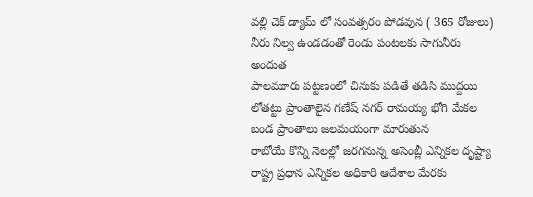వల్లి చెక్ డ్యామ్ లో సంవత్సరం పోడవున ( 365 రోజులు) నీరు నిల్వ ఉండడంతో రెండు పంటలకు సాగునీరు అందుత
పాలమూరు పట్టణంలో చినుకు పడితే తడిసి ముద్దయి లోతట్టు ప్రాంతాలైన గణేష్ నగర్ రామయ్య భోగి మేకల బండ ప్రాంతాలు జలమయంగా మారుతున
రాబోయే కొన్ని నెలల్లో జరగనున్న అసెంబ్లీ ఎన్నికల దృష్ట్యా రాష్ట్ర ప్రధాన ఎన్నికల అధికారి ఆదేశాల మేరకు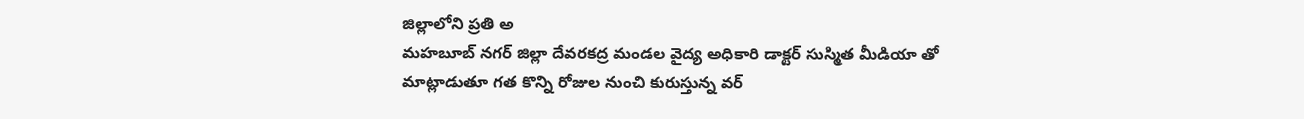జిల్లాలోని ప్రతి అ
మహబూబ్ నగర్ జిల్లా దేవరకద్ర మండల వైద్య అధికారి డాక్టర్ సుస్మిత మీడియా తో మాట్లాడుతూ గత కొన్ని రోజుల నుంచి కురుస్తున్న వర్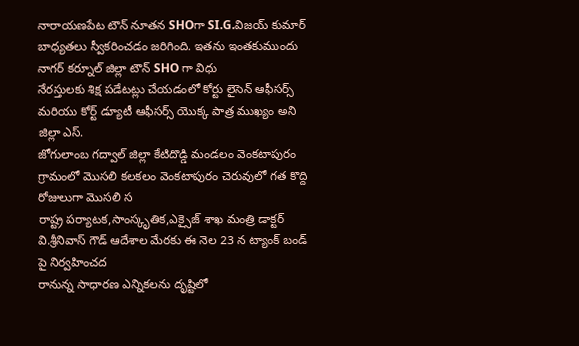నారాయణపేట టౌన్ నూతన SHOగా SI.G.విజయ్ కుమార్ బాధ్యతలు స్వీకరించడం జరిగింది. ఇతను ఇంతకుముందు నాగర్ కర్నూల్ జిల్లా టౌన్ SHO గా విధు
నేరస్తులకు శిక్ష పడేటట్లు చేయడంలో కోర్టు లైసెన్ ఆఫీసర్స్ మరియు కోర్ట్ డ్యూటీ ఆఫీసర్స్ యొక్క పాత్ర ముఖ్యం అని జిల్లా ఎస్.
జోగులాంబ గద్వాల్ జిల్లా కేటిదొడ్డి మండలం వెంకటాపురం గ్రామంలో మొసలి కలకలం వెంకటాపురం చెరువులో గత కొద్ది రోజులుగా మొసలి స
రాష్ట్ర పర్యాటక,సాంస్కృతిక,ఎక్సైజ్ శాఖ మంత్రి డాక్టర్ వి.శ్రీనివాస్ గౌడ్ ఆదేశాల మేరకు ఈ నెల 23 న ట్యాంక్ బండ్ పై నిర్వహించద
రానున్న సాధారణ ఎన్నికలను దృష్టిలో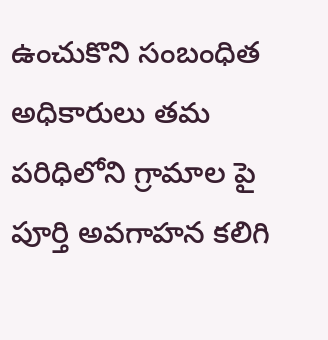ఉంచుకొని సంబంధిత అధికారులు తమ పరిధిలోని గ్రామాల పై పూర్తి అవగాహన కలిగి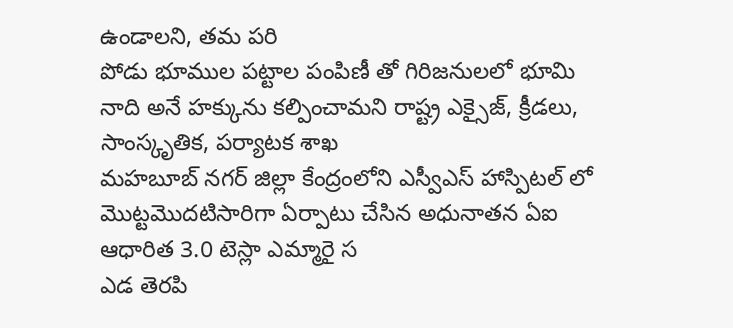ఉండాలని, తమ పరి
పోడు భూముల పట్టాల పంపిణీ తో గిరిజనులలో భూమి నాది అనే హక్కును కల్పించామని రాష్ట్ర ఎక్సైజ్, క్రీడలు, సాంస్కృతిక, పర్యాటక శాఖ
మహబూబ్ నగర్ జిల్లా కేంద్రంలోని ఎస్వీఎస్ హాస్పిటల్ లో మొట్టమొదటిసారిగా ఏర్పాటు చేసిన అధునాతన ఏఐ ఆధారిత 3.0 టెస్లా ఎమ్మారై స
ఎడ తెరపి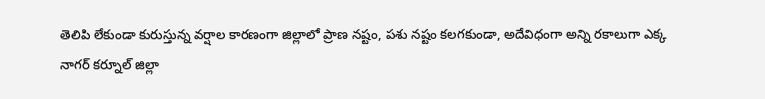తెలిపి లేకుండా కురుస్తున్న వర్షాల కారణంగా జిల్లాలో ప్రాణ నష్టం, పశు నష్టం కలగకుండా, అదేవిధంగా అన్ని రకాలుగా ఎక్క
నాగర్ కర్నూల్ జిల్లా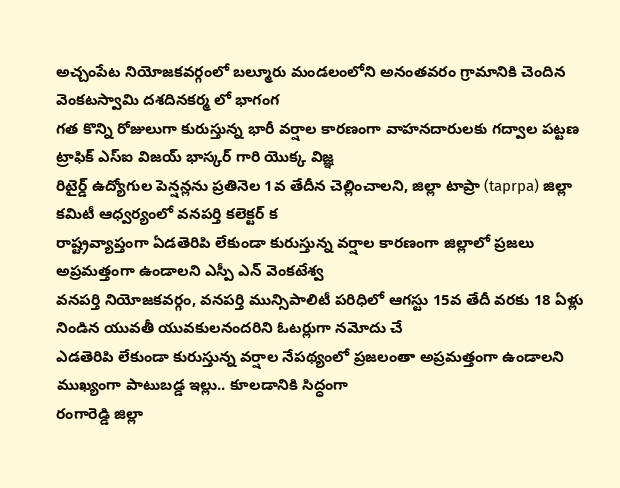అచ్చంపేట నియోజకవర్గంలో బల్మూరు మండలంలోని అనంతవరం గ్రామానికి చెందిన వెంకటస్వామి దశదినకర్మ లో భాగంగ
గత కొన్ని రోజులుగా కురుస్తున్న భారీ వర్షాల కారణంగా వాహనదారులకు గద్వాల పట్టణ ట్రాఫిక్ ఎస్ఐ విజయ్ భాస్కర్ గారి యొక్క విజ్ఞ
రిటైర్డ్ ఉద్యోగుల పెన్షన్లను ప్రతినెల 1వ తేదీన చెల్లించాలని, జిల్లా టాప్రా (taprpa) జిల్లా కమిటీ ఆధ్వర్యంలో వనపర్తి కలెక్టర్ క
రాష్ట్రవ్యాప్తంగా ఏడతెరిపి లేకుండా కురుస్తున్న వర్షాల కారణంగా జిల్లాలో ప్రజలు అప్రమత్తంగా ఉండాలని ఎస్పీ ఎన్ వెంకటేశ్వ
వనపర్తి నియోజకవర్గం, వనపర్తి మున్సిపాలిటీ పరిధిలో ఆగస్టు 15వ తేదీ వరకు 18 ఏళ్లు నిండిన యువతీ యువకులనందరిని ఓటర్లుగా నమోదు చే
ఎడతెరిపి లేకుండా కురుస్తున్న వర్షాల నేపథ్యంలో ప్రజలంతా అప్రమత్తంగా ఉండాలని ముఖ్యంగా పాటుబడ్డ ఇల్లు.. కూలడానికి సిద్ధంగా
రంగారెడ్డి జిల్లా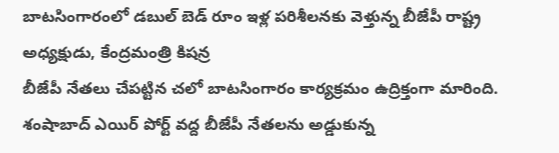బాటసింగారంలో డబుల్ బెడ్ రూం ఇళ్ల పరిశీలనకు వెళ్తున్న బీజేపీ రాష్ట్ర అధ్యక్షుడు, కేంద్రమంత్రి కిషన్ర
బీజేపీ నేతలు చేపట్టిన చలో బాటసింగారం కార్యక్రమం ఉద్రిక్తంగా మారింది. శంషాబాద్ ఎయిర్ పోర్ట్ వద్ద బీజేపీ నేతలను అడ్డుకున్న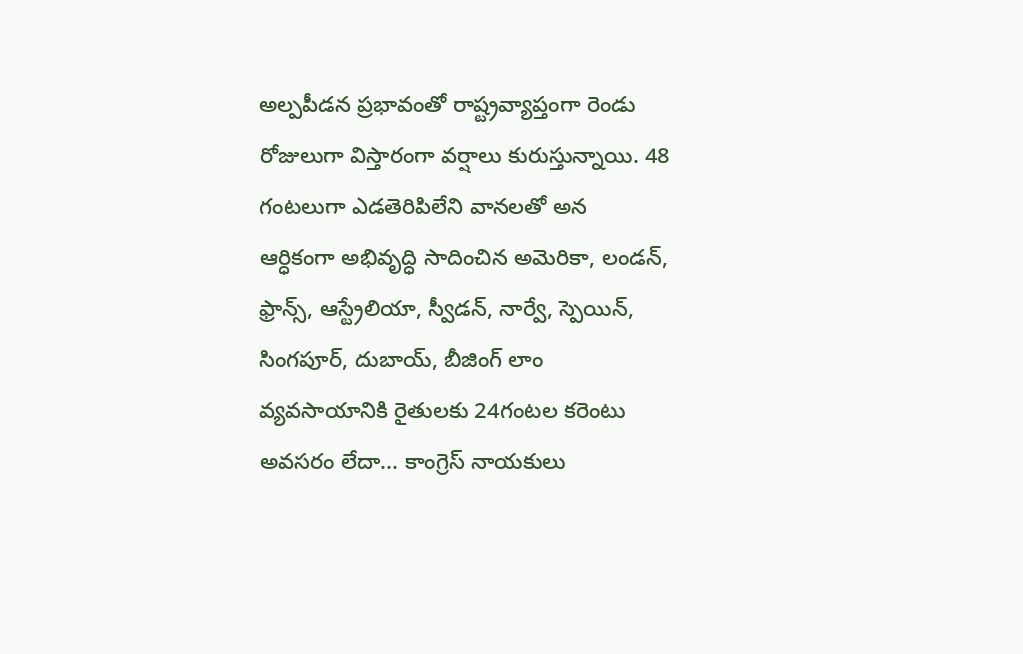అల్పపీడన ప్రభావంతో రాష్ట్రవ్యాప్తంగా రెండు రోజులుగా విస్తారంగా వర్షాలు కురుస్తున్నాయి. 48 గంటలుగా ఎడతెరిపిలేని వానలతో అన
ఆర్ధికంగా అభివృద్ధి సాదించిన అమెరికా, లండన్, ఫ్రాన్స్, ఆస్ట్రేలియా, స్వీడన్, నార్వే, స్పెయిన్, సింగపూర్, దుబాయ్, బీజింగ్ లాం
వ్యవసాయానికి రైతులకు 24గంటల కరెంటు అవసరం లేదా... కాంగ్రెస్ నాయకులు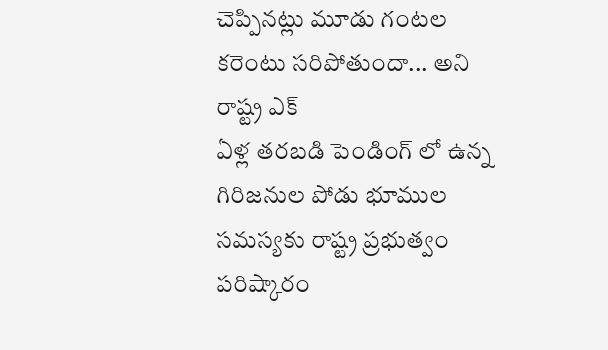చెప్పినట్లు మూడు గంటల కరెంటు సరిపోతుందా... అని రాష్ట్ర ఎక్
ఏళ్ల తరబడి పెండింగ్ లో ఉన్న గిరిజనుల పోడు భూముల సమస్యకు రాష్ట్ర ప్రభుత్వం పరిష్కారం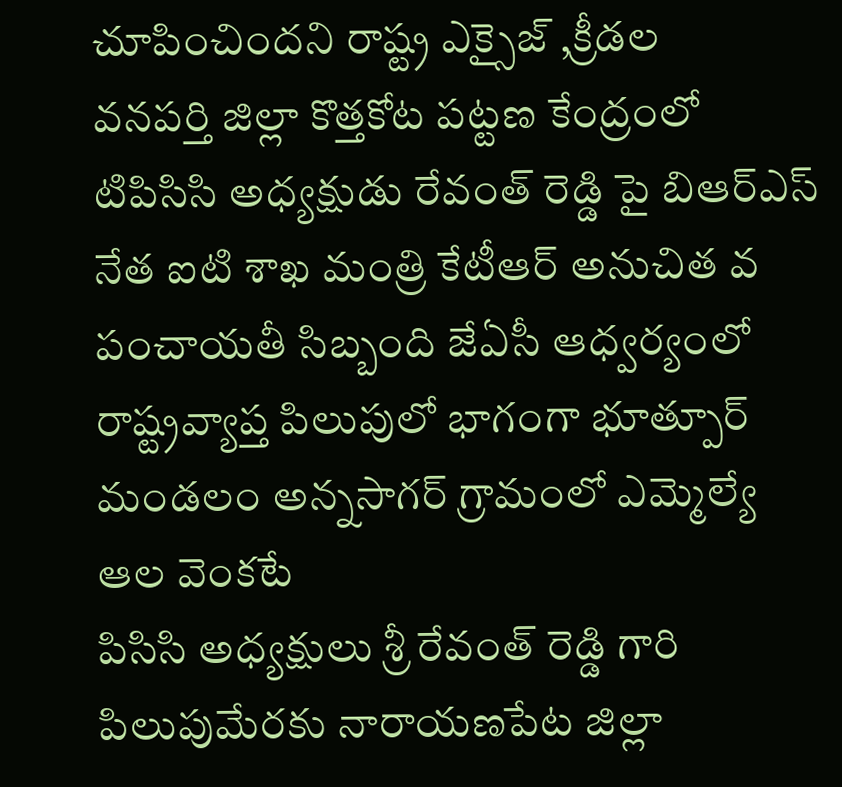చూపించిందని రాష్ట్ర ఎక్సైజ్ ,క్రీడల
వనపర్తి జిల్లా కొత్తకోట పట్టణ కేంద్రంలో టిపిసిసి అధ్యక్షుడు రేవంత్ రెడ్డి పై బిఆర్ఎస్ నేత ఐటి శాఖ మంత్రి కేటీఆర్ అనుచిత వ
పంచాయతీ సిబ్బంది జేఏసీ ఆధ్వర్యంలో రాష్ట్రవ్యాప్త పిలుపులో భాగంగా భూత్పూర్ మండలం అన్నసాగర్ గ్రామంలో ఎమ్మెల్యే ఆల వెంకటే
పిసిసి అధ్యక్షులు శ్రీ రేవంత్ రెడ్డి గారి పిలుపుమేరకు నారాయణపేట జిల్లా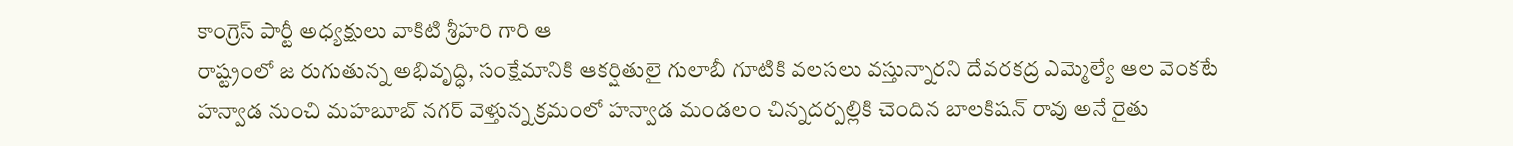కాంగ్రెస్ పార్టీ అధ్యక్షులు వాకిటి శ్రీహరి గారి ఆ
రాష్ట్రంలో జ రుగుతున్న అభివృద్ధి, సంక్షేమానికి ఆకర్షితులై గులాబీ గూటికి వలసలు వస్తున్నారని దేవరకద్ర ఎమ్మెల్యే ఆల వెంకటే
హన్వాడ నుంచి మహబూబ్ నగర్ వెళ్తున్న క్రమంలో హన్వాడ మండలం చిన్నదర్పల్లికి చెందిన బాలకిషన్ రావు అనే రైతు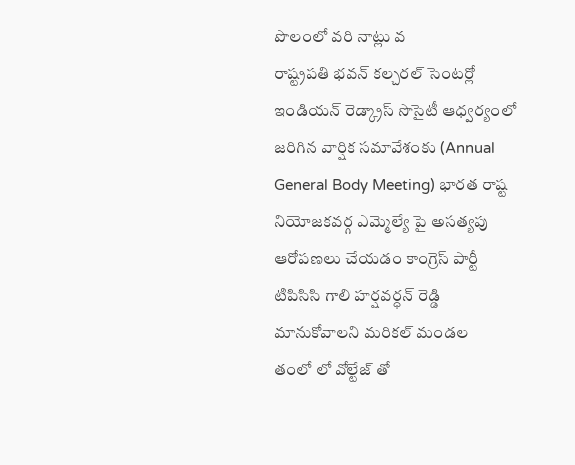పొలంలో వరి నాట్లు వ
రాష్ట్రపతి భవన్ కల్చరల్ సెంటర్లో ఇండియన్ రెడ్క్రాస్ సొసైటీ ఆధ్వర్యంలో జరిగిన వార్షిక సమావేశంకు (Annual General Body Meeting) భారత రాష్ట
నియోజకవర్గ ఎమ్మెల్యే పై అసత్యపు ఆరోపణలు చేయడం కాంగ్రెస్ పార్టీ టిపిసిసి గాలి హర్షవర్ధన్ రెడ్డి మానుకోవాలని మరికల్ మండల
తంలో లో వోల్టేజ్ తో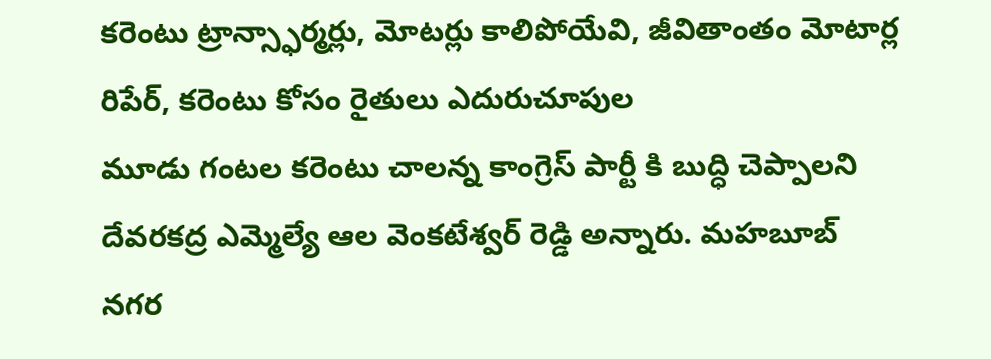కరెంటు ట్రాన్స్ఫార్మర్లు, మోటర్లు కాలిపోయేవి, జీవితాంతం మోటార్ల రిపేర్, కరెంటు కోసం రైతులు ఎదురుచూపుల
మూడు గంటల కరెంటు చాలన్న కాంగ్రెస్ పార్టీ కి బుద్ధి చెప్పాలని దేవరకద్ర ఎమ్మెల్యే ఆల వెంకటేశ్వర్ రెడ్డి అన్నారు. మహబూబ్ నగర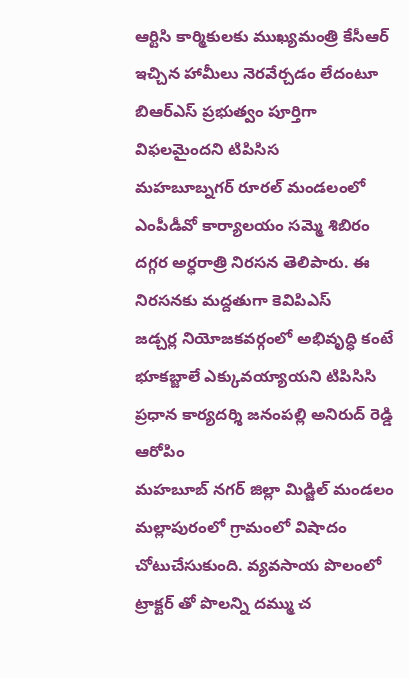ఆర్టిసి కార్మికులకు ముఖ్యమంత్రి కేసీఆర్ ఇచ్చిన హామీలు నెరవేర్చడం లేదంటూ బిఆర్ఎస్ ప్రభుత్వం పూర్తిగా విఫలమైందని టిపిసిస
మహబూబ్నగర్ రూరల్ మండలంలో ఎంపీడీవో కార్యాలయం సమ్మె శిబిరం దగ్గర అర్ధరాత్రి నిరసన తెలిపారు. ఈ నిరసనకు మద్దతుగా కెవిపిఎస్
జడ్చర్ల నియోజకవర్గంలో అభివృద్ధి కంటే భూకబ్జాలే ఎక్కువయ్యాయని టిపిసిసి ప్రధాన కార్యదర్శి జనంపల్లి అనిరుద్ రెడ్డి ఆరోపిం
మహబూబ్ నగర్ జిల్లా మిడ్జిల్ మండలం మల్లాపురంలో గ్రామంలో విషాదం చోటుచేసుకుంది. వ్యవసాయ పొలంలో ట్రాక్టర్ తో పొలన్ని దమ్ము చ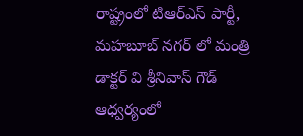రాష్ట్రంలో టిఆర్ఎస్ పార్టీ, మహబూబ్ నగర్ లో మంత్రి డాక్టర్ వి శ్రీనివాస్ గౌడ్ ఆధ్వర్యంలో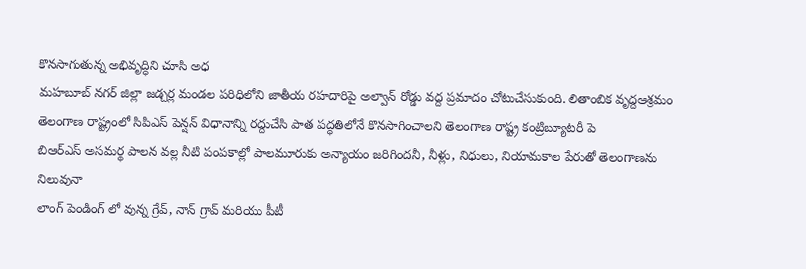కొనసాగుతున్న అభివృద్ధిని చూసి అధ
మహబూబ్ నగర్ జిల్లా జడ్చర్ల మండల పరిధిలోని జాతీయ రహదారిపై అల్వాన్ రోడ్డు వద్ద ప్రమాదం చోటుచేసుకుంది. లితాంబిక వృద్దఆశ్రమం
తెలంగాణ రాష్ట్రంలో సిపిఎస్ పెన్షన్ విధానాన్ని రద్దుచేసి పాత పద్ధతిలోనే కొనసాగించాలని తెలంగాణ రాష్ట్ర కంట్రిబ్యూటరీ పె
బిఆర్ఎస్ అసమర్థ పాలన వల్ల నీటి పంపకాల్లో పాలమూరుకు అన్యాయం జరిగిందనీ, నీళ్లు, నిధులు, నియామకాల పేరుతో తెలంగాణను నిలువునా
లాంగ్ పెండింగ్ లో వున్న గ్రేవ్, నాన్ గ్రావ్ మరియు పీటీ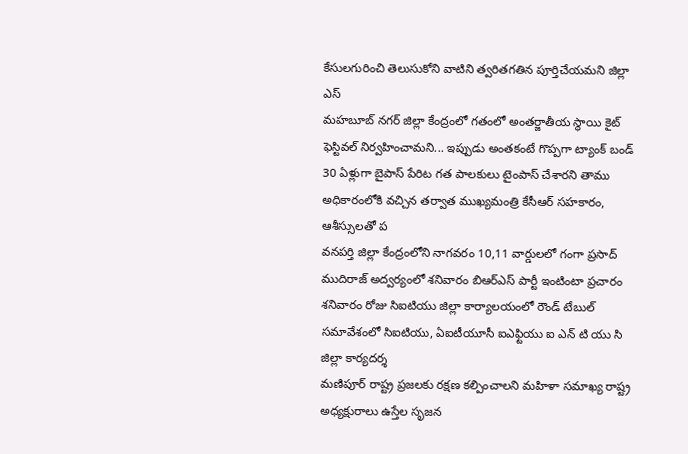కేసులగురించి తెలుసుకోని వాటిని త్వరితగతిన పూర్తిచేయమని జిల్లా ఎస్
మహబూబ్ నగర్ జిల్లా కేంద్రంలో గతంలో అంతర్జాతీయ స్థాయి కైట్ ఫెస్టివల్ నిర్వహించామని... ఇప్పుడు అంతకంటే గొప్పగా ట్యాంక్ బండ్
30 ఏళ్లుగా బైపాస్ పేరిట గత పాలకులు టైంపాస్ చేశారని తాము అధికారంలోకి వచ్చిన తర్వాత ముఖ్యమంత్రి కేసీఆర్ సహకారం, ఆశీస్సులతో ప
వనపర్తి జిల్లా కేంద్రంలోని నాగవరం 10,11 వార్డులలో గంగా ప్రసాద్ ముదిరాజ్ అద్వర్యంలో శనివారం బిఆర్ఎస్ పార్టీ ఇంటింటా ప్రచారం
శనివారం రోజు సిఐటియు జిల్లా కార్యాలయంలో రౌండ్ టేబుల్ సమావేశంలో సిఐటియు, ఏఐటీయూసీ ఐఎఫ్టియు ఐ ఎన్ టి యు సి జిల్లా కార్యదర్శ
మణిపూర్ రాష్ట్ర ప్రజలకు రక్షణ కల్పించాలని మహిళా సమాఖ్య రాష్ట్ర అధ్యక్షురాలు ఉస్తేల సృజన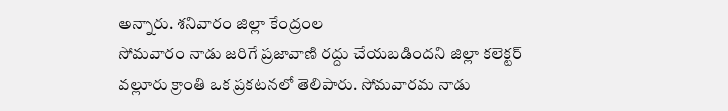అన్నారు. శనివారం జిల్లా కేంద్రంల
సోమవారం నాడు జరిగే ప్రజావాణి రద్దు చేయబడిందని జిల్లా కలెక్టర్ వల్లూరు క్రాంతి ఒక ప్రకటనలో తెలిపారు. సోమవారమ నాడు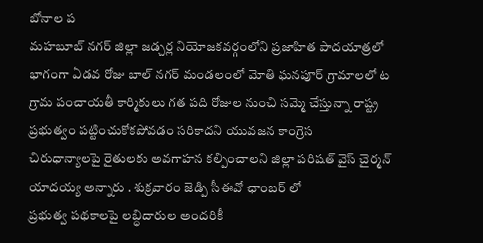బోనాల ప
మహబూబ్ నగర్ జిల్లా జడ్చర్ల నియోజకవర్గంలోని ప్రజాహిత పాదయాత్రలో భాగంగా ఏడవ రోజు బాల్ నగర్ మండలంలో మోతి ఘనపూర్ గ్రామాలలో ట
గ్రామ పంచాయతీ కార్మికులు గత పది రోజుల నుంచి సమ్మె చేస్తున్నా రాష్ట్ర ప్రభుత్వం పట్టించుకోకపోవడం సరికాదని యువజన కాంగ్రెస
చిరుధాన్యాలపై రైతులకు అవగాహన కల్పించాలని జిల్లా పరిషత్ వైస్ చైర్మన్ యాదయ్య అన్నారు . శుక్రవారం జెడ్పి సీఈవో ఛాంబర్ లో
ప్రభుత్వ పథకాలపై లబ్ధిదారుల అందరికీ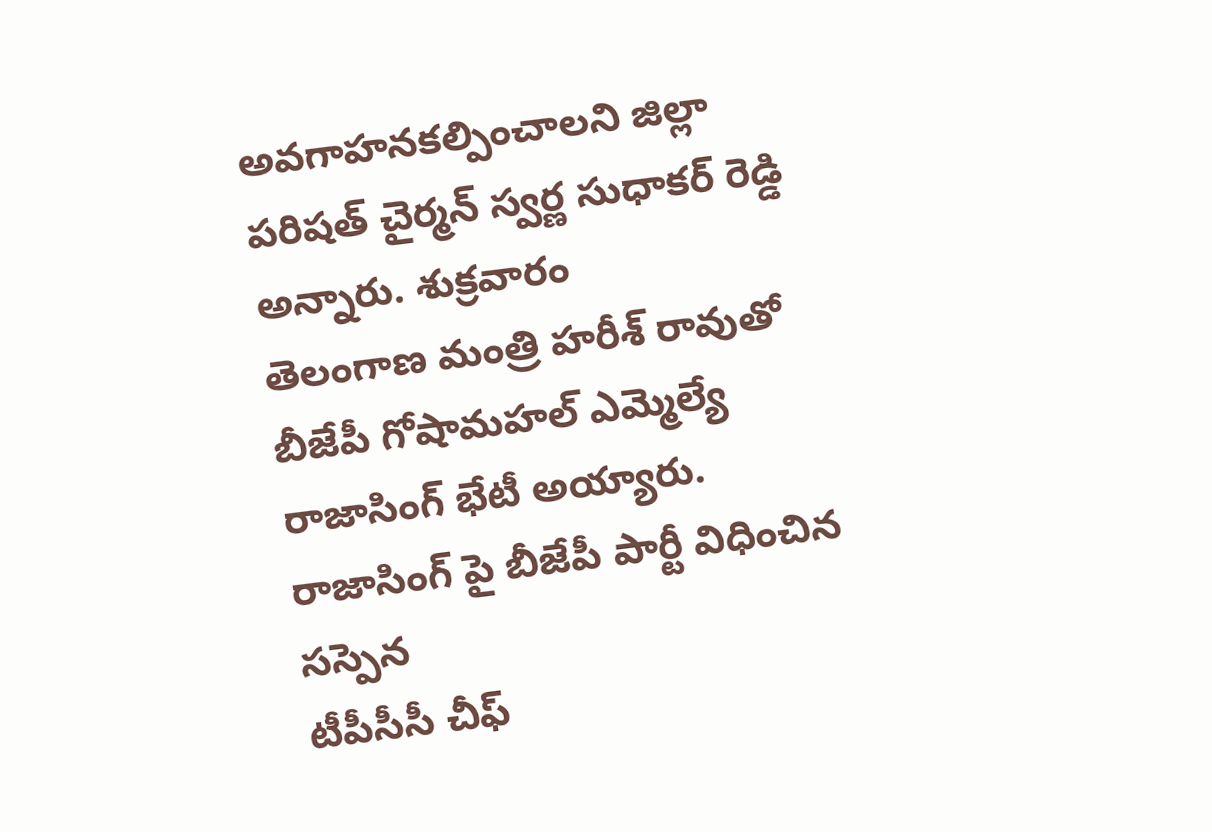అవగాహనకల్పించాలని జిల్లా పరిషత్ చైర్మన్ స్వర్ణ సుధాకర్ రెడ్డి అన్నారు. శుక్రవారం
తెలంగాణ మంత్రి హరీశ్ రావుతో బీజేపీ గోషామహల్ ఎమ్మెల్యే రాజాసింగ్ భేటీ అయ్యారు. రాజాసింగ్ పై బీజేపీ పార్టీ విధించిన సస్పెన
టీపీసీసీ చీఫ్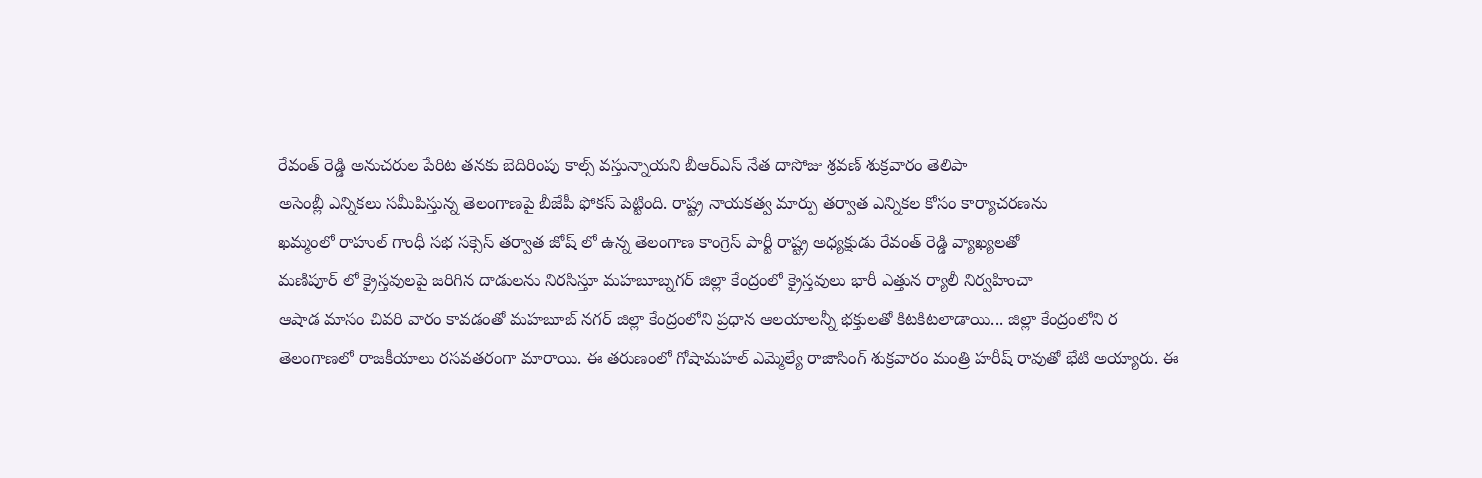రేవంత్ రెడ్డి అనుచరుల పేరిట తనకు బెదిరింపు కాల్స్ వస్తున్నాయని బీఆర్ఎస్ నేత దాసోజు శ్రవణ్ శుక్రవారం తెలిపా
అసెంబ్లీ ఎన్నికలు సమీపిస్తున్న తెలంగాణపై బీజేపీ ఫోకస్ పెట్టింది. రాష్ట్ర నాయకత్వ మార్పు తర్వాత ఎన్నికల కోసం కార్యాచరణను
ఖమ్మంలో రాహుల్ గాంధీ సభ సక్సెస్ తర్వాత జోష్ లో ఉన్న తెలంగాణ కాంగ్రెస్ పార్టీ రాష్ట్ర అధ్యక్షుడు రేవంత్ రెడ్డి వ్యాఖ్యలతో
మణిపూర్ లో క్రైస్తవులపై జరిగిన దాడులను నిరసిస్తూ మహబూబ్నగర్ జిల్లా కేంద్రంలో క్రైస్తవులు భారీ ఎత్తున ర్యాలీ నిర్వహించా
ఆషాడ మాసం చివరి వారం కావడంతో మహబూబ్ నగర్ జిల్లా కేంద్రంలోని ప్రధాన ఆలయాలన్నీ భక్తులతో కిటకిటలాడాయి... జిల్లా కేంద్రంలోని ర
తెలంగాణలో రాజకీయాలు రసవతరంగా మారాయి. ఈ తరుణంలో గోషామహల్ ఎమ్మెల్యే రాజాసింగ్ శుక్రవారం మంత్రి హరీష్ రావుతో భేటి అయ్యారు. ఈ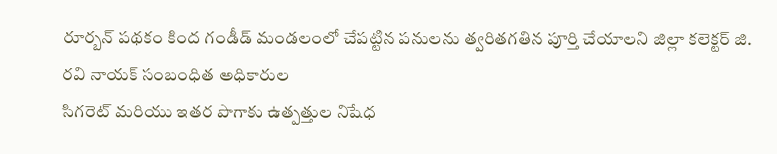రూర్బన్ పథకం కింద గండీడ్ మండలంలో చేపట్టిన పనులను త్వరితగతిన పూర్తి చేయాలని జిల్లా కలెక్టర్ జి. రవి నాయక్ సంబంధిత అధికారుల
సిగరెట్ మరియు ఇతర పొగాకు ఉత్పత్తుల నిషేధ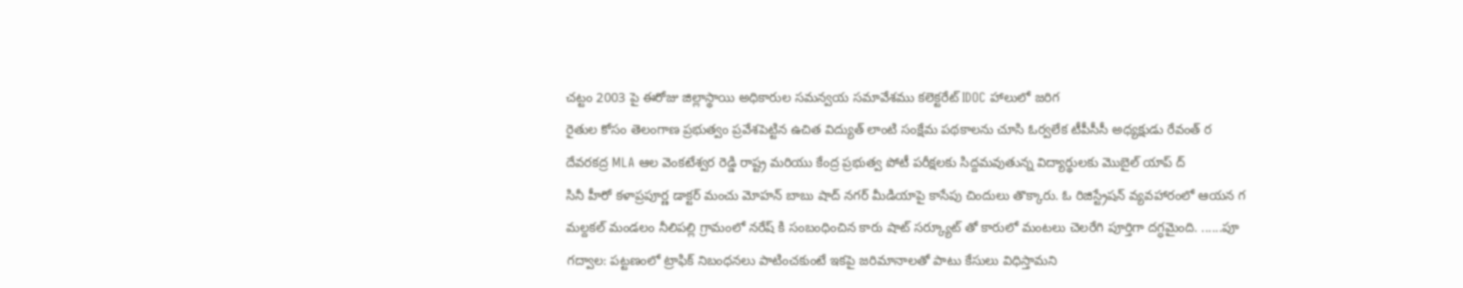చట్టం 2003 పై ఈరోజు జిల్లాస్థాయి అధికారుల సమన్వయ సమావేశము కలెక్టరేట్ IDOC హాలులో జరిగ
రైతుల కోసం తెలంగాణ ప్రభుత్వం ప్రవేశపెట్టిన ఉచిత విద్యుత్ లాంటి సంక్షేమ పథకాలను చూసి ఓర్వలేక టీపీసీసీ అధ్యక్షుడు రేవంత్ ర
దేవరకద్ర MLA ఆల వెంకటేశ్వర రెడ్డి రాష్ట్ర మరియు కేంద్ర ప్రభుత్వ పోటీ పరీక్షలకు సిద్దమవుతున్న విద్యార్థులకు మొబైల్ యాప్ ద్
సినీ హీరో కళాప్రపూర్ణ డాక్టర్ మంచు మోహన్ బాబు షాద్ నగర్ మీడియాపై కాసేపు చిందులు తొక్కారు. ఓ రిజిస్ట్రేషన్ వ్యవహారంలో ఆయన గ
మల్దకల్ మండలం నీలిపల్లి గ్రామంలో నరేష్ కి సంబంధించిన కారు షాట్ సర్క్యూట్ తో కారులో మంటలు చెలరేగి పూర్తిగా దగ్ధమైంది. ......పూ
గద్వాల: పట్టణంలో ట్రాఫిక్ నిబంధనలు పాటించకుంటే ఇకపై జరిమానాలతో పాటు కేసులు విధిస్తామని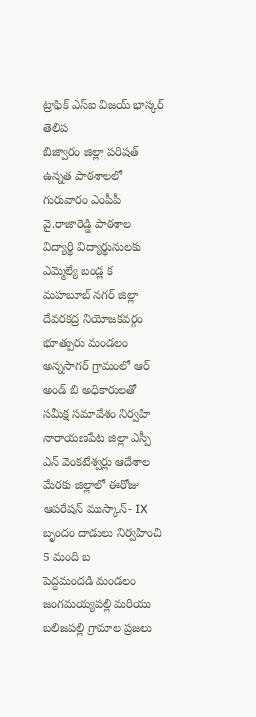ట్రాఫిక్ ఎస్ఐ విజయ్ భాస్కర్ తెలిప
బిజ్వారం జిల్లా పరిషత్ ఉన్నత పాఠశాలలో గురువారం ఎంపీపీ వై.రాజారెడ్డి పాఠశాల విద్యార్థి విద్యార్థునులకు ఎమ్మెల్యే బండ్ల క
మహబూబ్ నగర్ జిల్లా దేవరకద్ర నియోజకవర్గం భూత్పురు మండలం అన్నసాగర్ గ్రామంలో ఆర్ అండ్ బి అధికారులతో సమీక్ష సమావేశం నిర్వహి
నారాయణపేట జిల్లా ఎస్పీ ఎన్ వెంకటేశ్వర్లు ఆదేశాల మేరకు జిల్లాలో ఈరోజు ఆపరేషన్ ముస్కాన్- IX బృందం దాడులు నిర్వహించి 5 మంది బ
పెద్దమందడి మండలం జంగమయ్యపల్లి మరియు బలిజపల్లి గ్రామాల ప్రజలు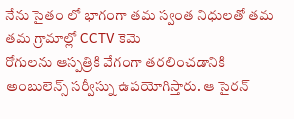నేను సైతం లో భాగంగా తమ స్వంత నిధులతో తమ తమ గ్రామాల్లో CCTV కెమె
రోగులను ఆస్పత్రికి వేగంగా తరలించడానికి అంబులెన్స్ సర్వీస్ను ఉపయోగిస్తారు. ఆ సైరన్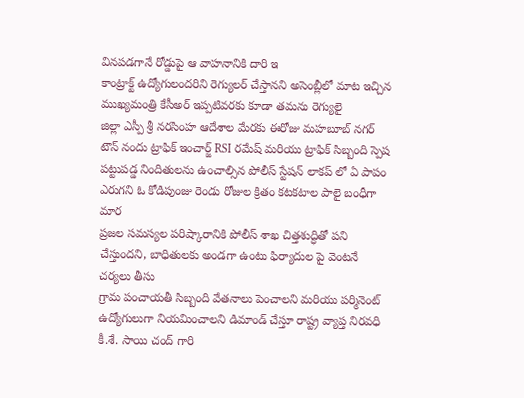వినపడగానే రోడ్డుపై ఆ వాహనానికి దారి ఇ
కాంట్రాక్ట్ ఉద్యోగులందరిని రెగ్యులర్ చేస్తానని అసెంబ్లీలో మాట ఇచ్చిన ముఖ్యమంత్రి కేసీఅర్ ఇప్పటివరకు కూడా తమను రెగ్యులై
జిల్లా ఎస్పీ శ్రీ నరసింహ ఆదేశాల మేరకు ఈరోజు మహబూబ్ నగర్ టౌన్ నందు ట్రాఫిక్ ఇంచార్జ్ RSI రమేష్ మరియు ట్రాఫిక్ సిబ్బంది స్పెష
పట్టుపడ్డ నిందితులను ఉంచాల్సిన పోలీస్ స్టేషన్ లాకప్ లో ఏ పాపం ఎరుగని ఓ కోడిపుంజు రెండు రోజుల క్రితం కటకటాల పాలై బంధీగా మార
ప్రజల సమస్యల పరిష్కారానికి పోలీస్ శాఖ చిత్తశుద్ధితో పని చేస్తుందని, బాధితులకు అండగా ఉంటు ఫిర్యాదుల పై వెంటనే చర్యలు తీసు
గ్రామ పంచాయతీ సిబ్బంది వేతనాలు పెంచాలని మరియు పర్మినెంట్ ఉద్యోగులుగా నియమించాలని డిమాండ్ చేస్తూ రాష్ట్ర వ్యాప్త నిరవధి
కీ.శే. సాయి చంద్ గారి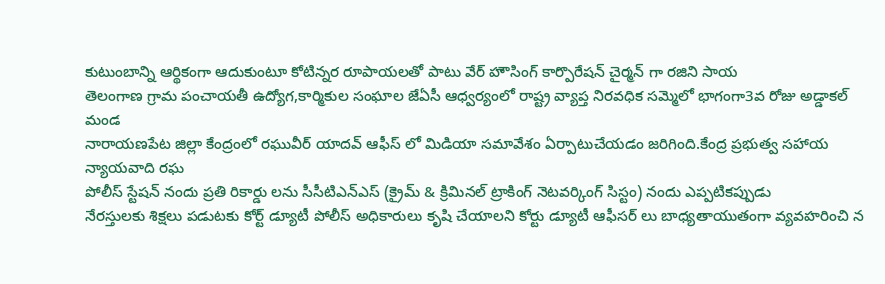కుటుంబాన్ని ఆర్థికంగా ఆదుకుంటూ కోటిన్నర రూపాయలతో పాటు వేర్ హౌసింగ్ కార్పొరేషన్ చైర్మన్ గా రజిని సాయ
తెలంగాణ గ్రామ పంచాయతీ ఉద్యోగ,కార్మికుల సంఘాల జేఏసీ ఆధ్వర్యంలో రాష్ట్ర వ్యాప్త నిరవధిక సమ్మెలో భాగంగా3వ రోజు అడ్డాకల్ మండ
నారాయణపేట జిల్లా కేంద్రంలో రఘువీర్ యాదవ్ ఆఫీస్ లో మిడియా సమావేశం ఏర్పాటుచేయడం జరిగింది.కేంద్ర ప్రభుత్వ సహాయ న్యాయవాది రఘ
పోలీస్ స్టేషన్ నందు ప్రతి రికార్డు లను సీసీటిఎన్ఎస్ (క్రైమ్ & క్రిమినల్ ట్రాకింగ్ నెటవర్కింగ్ సిస్టం) నందు ఎప్పటికప్పుడు
నేరస్తులకు శిక్షలు పడుటకు కోర్ట్ డ్యూటీ పోలీస్ అధికారులు కృషి చేయాలని కోర్టు డ్యూటీ ఆఫీసర్ లు బాధ్యతాయుతంగా వ్యవహరించి న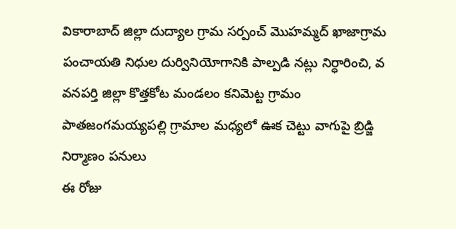వికారాబాద్ జిల్లా దుద్యాల గ్రామ సర్పంచ్ మొహమ్మద్ ఖాజాగ్రామ పంచాయతి నిధుల దుర్వినియోగానికి పాల్పడి నట్లు నిర్ధారించి, వ
వనపర్తి జిల్లా కొత్తకోట మండలం కనిమెట్ట గ్రామం పాతజంగమయ్యపల్లి గ్రామాల మధ్యలో ఊక చెట్టు వాగుపై బ్రిడ్జి నిర్మాణం పనులు
ఈ రోజు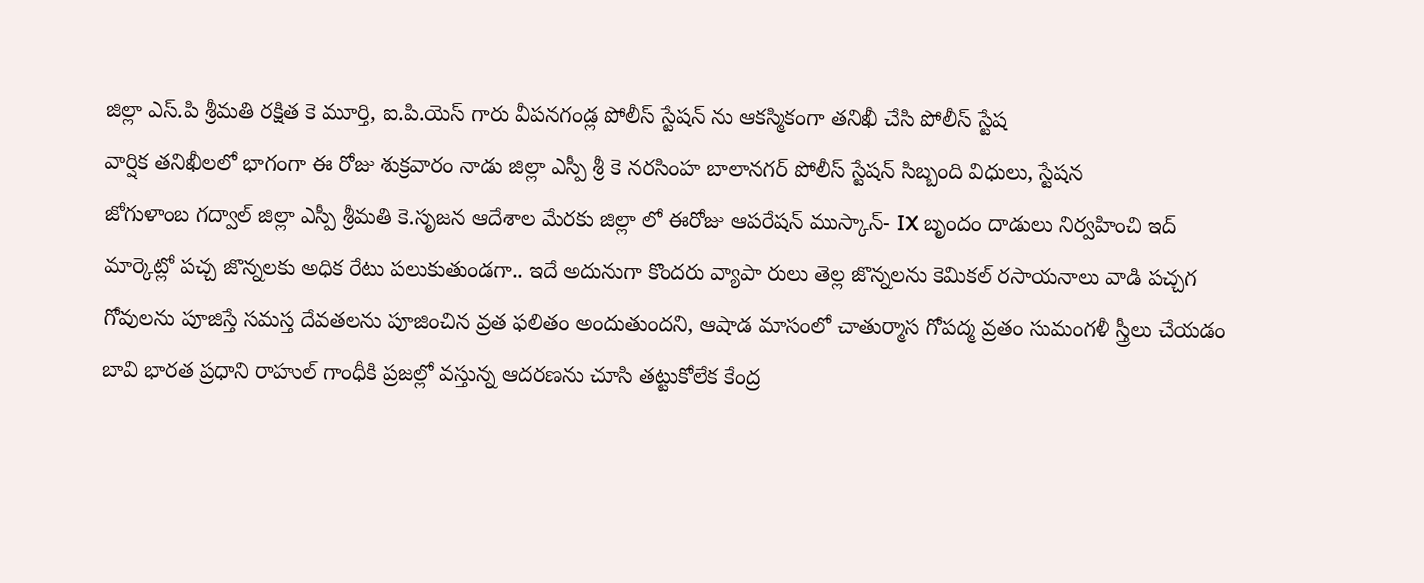జిల్లా ఎస్.పి శ్రీమతి రక్షిత కె మూర్తి, ఐ.పి.యెస్ గారు వీపనగండ్ల పోలీస్ స్టేషన్ ను ఆకస్మికంగా తనిఖీ చేసి పోలీస్ స్టేష
వార్షిక తనిఖీలలో భాగంగా ఈ రోజు శుక్రవారం నాడు జిల్లా ఎస్పీ శ్రీ కె నరసింహ బాలానగర్ పోలీస్ స్టేషన్ సిబ్బంది విధులు, స్టేషన
జోగుళాంబ గద్వాల్ జిల్లా ఎస్పీ శ్రీమతి కె.సృజన ఆదేశాల మేరకు జిల్లా లో ఈరోజు ఆపరేషన్ ముస్కాన్- IX బృందం దాడులు నిర్వహించి ఇద్
మార్కెట్లో పచ్చ జొన్నలకు అధిక రేటు పలుకుతుండగా.. ఇదే అదునుగా కొందరు వ్యాపా రులు తెల్ల జొన్నలను కెమికల్ రసాయనాలు వాడి పచ్చగ
గోవులను పూజిస్తే సమస్త దేవతలను పూజించిన వ్రత ఫలితం అందుతుందని, ఆషాడ మాసంలో చాతుర్మాస గోపద్మ వ్రతం సుమంగళీ స్త్రీలు చేయడం
బావి భారత ప్రధాని రాహుల్ గాంధీకి ప్రజల్లో వస్తున్న ఆదరణను చూసి తట్టుకోలేక కేంద్ర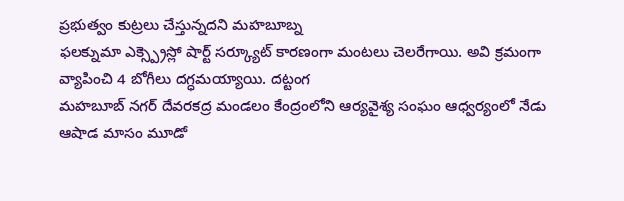ప్రభుత్వం కుట్రలు చేస్తున్నదని మహబూబ్న
ఫలక్నుమా ఎక్స్ప్రెస్లో షార్ట్ సర్క్యూట్ కారణంగా మంటలు చెలరేగాయి. అవి క్రమంగా వ్యాపించి 4 బోగీలు దగ్ధమయ్యాయి. దట్టంగ
మహబూబ్ నగర్ దేవరకద్ర మండలం కేంద్రంలోని ఆర్యవైశ్య సంఘం ఆధ్వర్యంలో నేడు ఆషాడ మాసం మూడో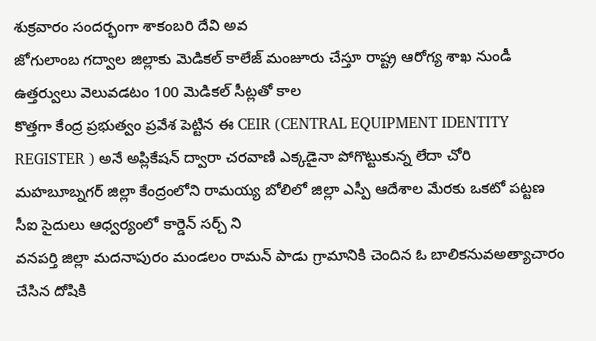శుక్రవారం సందర్భంగా శాకంబరి దేవి అవ
జోగులాంబ గద్వాల జిల్లాకు మెడికల్ కాలేజ్ మంజూరు చేస్తూ రాష్ట్ర ఆరోగ్య శాఖ నుండీ ఉత్తర్వులు వెలువడటం 100 మెడికల్ సీట్లతో కాల
కొత్తగా కేంద్ర ప్రభుత్వం ప్రవేశ పెట్టిన ఈ CEIR (CENTRAL EQUIPMENT IDENTITY REGISTER ) అనే అప్లికేషన్ ద్వారా చరవాణి ఎక్కడైనా పోగొట్టుకున్న లేదా చోరి
మహబూబ్నగర్ జిల్లా కేంద్రంలోని రామయ్య బోలిలో జిల్లా ఎస్పీ ఆదేశాల మేరకు ఒకటో పట్టణ సీఐ సైదులు ఆధ్వర్యంలో కార్డెన్ సర్చ్ ని
వనపర్తి జిల్లా మదనాపురం మండలం రామన్ పాడు గ్రామానికి చెందిన ఓ బాలికనువఅత్యాచారం చేసిన దోషికి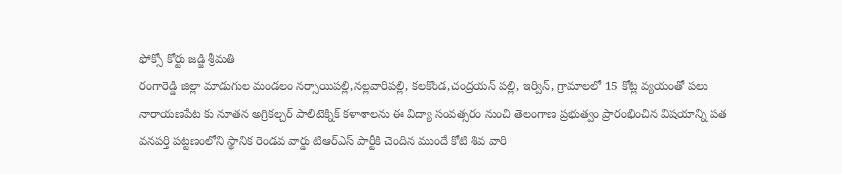ఫోక్సో కోర్టు జడ్జి శ్రీమతి
రంగారెడ్డి జిల్లా మాడుగుల మండలం నర్సాయిపల్లి,నల్లవారిపల్లి, కలకొండ,చంద్రయన్ పల్లి, ఇర్విన్, గ్రామాలలో 15 కోట్ల వ్యయంతో పలు
నారాయణపేట కు నూతన అగ్రికల్చర్ పాలిటెక్నిక్ కళాశాలను ఈ విద్యా సంవత్సరం నుంచి తెలంగాణ ప్రభుత్వం ప్రారంభించిన విషయాన్ని పత
వనపర్తి పట్టణంలోని స్థానిక రెండవ వార్డు టిఆర్ఎస్ పార్టీకి చెందిన ముందే కోటి శివ వారి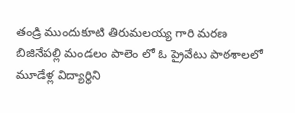తండ్రి ముందుకూటి తిరుమలయ్య గారి మరణ
బిజినేపల్లి మండలం పాలెం లో ఓ ప్రైవేటు పాఠశాలలో మూడేళ్ల విద్యార్థిని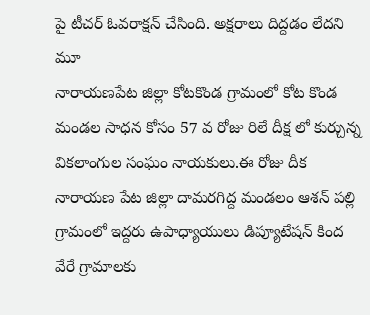పై టీచర్ ఓవరాక్షన్ చేసింది. అక్షరాలు దిద్దడం లేదని మూ
నారాయణపేట జిల్లా కోటకొండ గ్రామంలో కోట కొండ మండల సాధన కోసం 57 వ రోజు రిలే దీక్ష లో కుర్చున్న వికలాంగుల సంఘం నాయకులు.ఈ రోజు దీక
నారాయణ పేట జిల్లా దామరగిద్ద మండలం ఆశన్ పల్లి గ్రామంలో ఇద్దరు ఉపాధ్యాయులు డిప్యూటేషన్ కింద వేరే గ్రామాలకు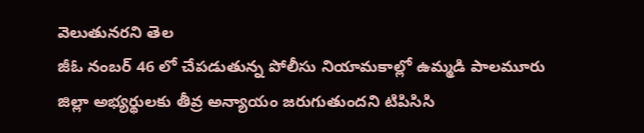వెలుతునరని తెల
జీఓ నంబర్ 46 లో చేపడుతున్న పోలీసు నియామకాల్లో ఉమ్మడి పాలమూరు జిల్లా అభ్యర్థులకు తీవ్ర అన్యాయం జరుగుతుందని టిపిసిసి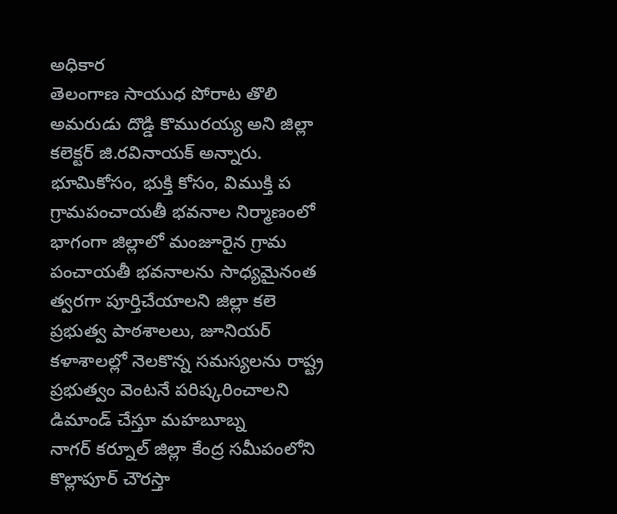అధికార
తెలంగాణ సాయుధ పోరాట తొలి అమరుడు దొడ్డి కొమురయ్య అని జిల్లా కలెక్టర్ జి.రవినాయక్ అన్నారు. భూమికోసం, భుక్తి కోసం, విముక్తి ప
గ్రామపంచాయతీ భవనాల నిర్మాణంలో భాగంగా జిల్లాలో మంజూరైన గ్రామ పంచాయతీ భవనాలను సాధ్యమైనంత త్వరగా పూర్తిచేయాలని జిల్లా కలె
ప్రభుత్వ పాఠశాలలు, జూనియర్ కళాశాలల్లో నెలకొన్న సమస్యలను రాష్ట్ర ప్రభుత్వం వెంటనే పరిష్కరించాలని డిమాండ్ చేస్తూ మహబూబ్న
నాగర్ కర్నూల్ జిల్లా కేంద్ర సమీపంలోని కొల్లాపూర్ చౌరస్తా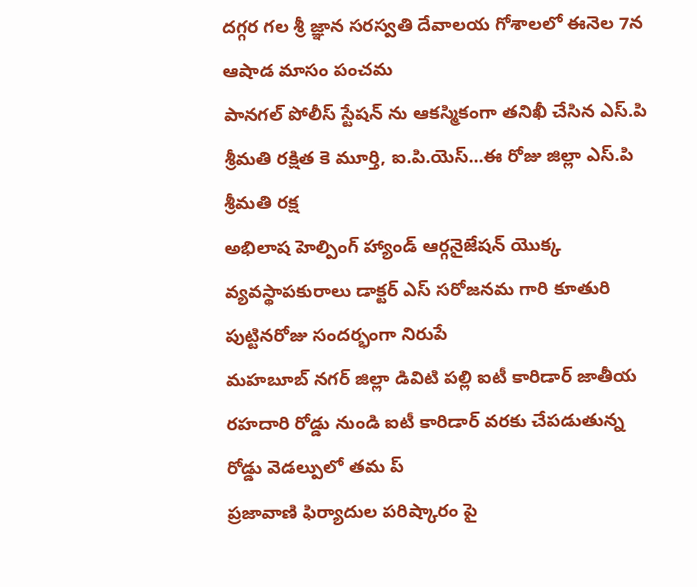దగ్గర గల శ్రీ జ్ఞాన సరస్వతి దేవాలయ గోశాలలో ఈనెల 7న ఆషాడ మాసం పంచమ
పానగల్ పోలీస్ స్టేషన్ ను ఆకస్మికంగా తనిఖీ చేసిన ఎస్.పి శ్రీమతి రక్షిత కె మూర్తి, ఐ.పి.యెస్...ఈ రోజు జిల్లా ఎస్.పి శ్రీమతి రక్ష
అభిలాష హెల్పింగ్ హ్యాండ్ ఆర్గనైజేషన్ యొక్క వ్యవస్థాపకురాలు డాక్టర్ ఎస్ సరోజనమ గారి కూతురి పుట్టినరోజు సందర్భంగా నిరుపే
మహబూబ్ నగర్ జిల్లా డివిటి పల్లి ఐటీ కారిడార్ జాతీయ రహదారి రోడ్డు నుండి ఐటీ కారిడార్ వరకు చేపడుతున్న రోడ్డు వెడల్పులో తమ ప్
ప్రజావాణి ఫిర్యాదుల పరిష్కారం పై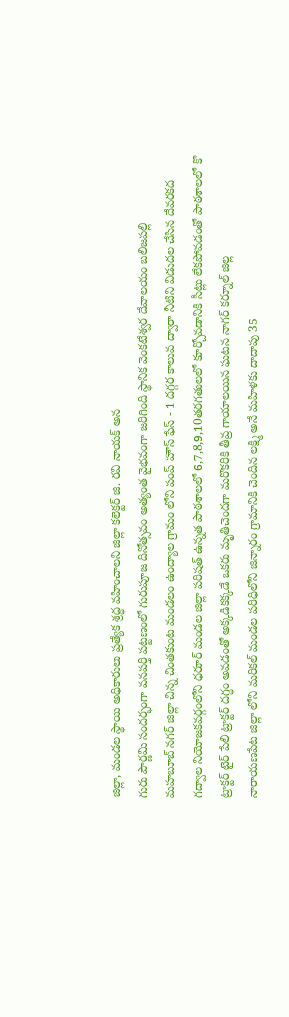జిల్లా, మండల స్థాయి అధికారులు ప్రత్యేక శ్రద్ధ వహించాలని జిల్లా కలెక్టర్ జి. రవి నాయక్ అన
గురు పౌర్ణమి సందర్భంగా వనపర్తి పట్టణంలో గురుపూజ దినోత్సవం అత్యంత వైభవంగా జరిగింది స్థానిక వెంకటేశ్వర దేవాలయం బలిజపల్లి
మహబూబ్ నగర్ జిల్లా చిన్న చింతకుంట మండలం ఉంద్యాల గ్రామం లోని పంప్ హౌస్ ఫేస్ - 1 దగ్గర కాలువ ద్వారా నీటిని విడుదల చేసిన దేవరకద
గద్వాల నియోజకవర్గంలోని ధరూర్ మండల జిల్లా పరిషత్ ఉన్నత పాఠశాలలో 6,7,8,9,10తరగతులలో కూర్చోవడానికి సీట్లు లేకపోవడంతో పాఠశాలలో కొ
ట్రాక్టర్ టైర్ పేలి ట్రాక్టర్ దగ్ధం అవడంతో అక్కడికక్కడే ఒకరు మృతిచెందగా మరొకరికి తీవ్ర గాయాలయిన ఘటన నాగర్ కర్నూల్ జిల్ల
నారాయణపేట జిల్లా లోని మరికల్ మండల పరిధిలోని జిన్నారం గ్రామానికి చెందిన లక్ష్మి అనే మహిళకు దాదాపు 35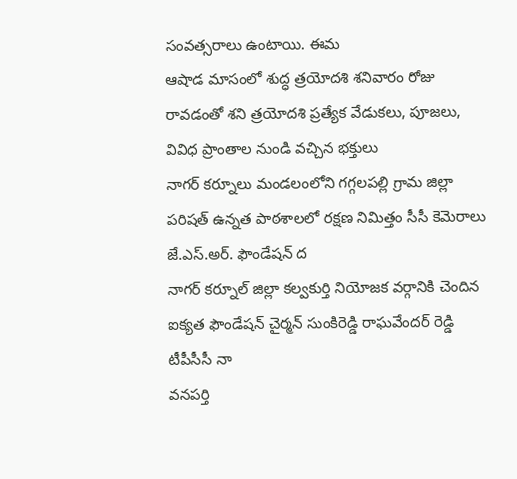సంవత్సరాలు ఉంటాయి. ఈమ
ఆషాడ మాసంలో శుద్ధ త్రయోదశి శనివారం రోజు రావడంతో శని త్రయోదశి ప్రత్యేక వేడుకలు, పూజలు, వివిధ ప్రాంతాల నుండి వచ్చిన భక్తులు
నాగర్ కర్నూలు మండలంలోని గగ్గలపల్లి గ్రామ జిల్లా పరిషత్ ఉన్నత పాఠశాలలో రక్షణ నిమిత్తం సీసీ కెమెరాలు జే.ఎస్.అర్. ఫౌండేషన్ ద
నాగర్ కర్నూల్ జిల్లా కల్వకుర్తి నియోజక వర్గానికి చెందిన ఐక్యత ఫౌండేషన్ చైర్మన్ సుంకిరెడ్డి రాఘవేందర్ రెడ్డి టీపీసీసీ నా
వనపర్తి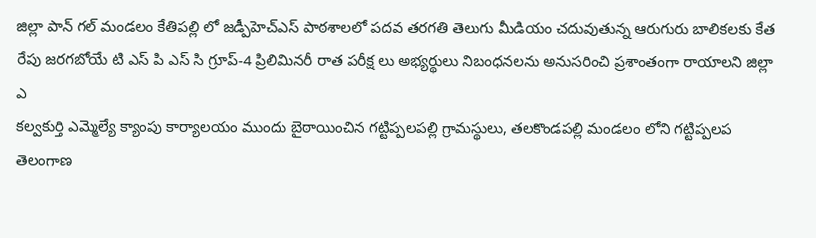జిల్లా పాన్ గల్ మండలం కేతిపల్లి లో జడ్పీహెచ్ఎస్ పాఠశాలలో పదవ తరగతి తెలుగు మీడియం చదువుతున్న ఆరుగురు బాలికలకు కేత
రేపు జరగబోయే టి ఎస్ పి ఎస్ సి గ్రూప్-4 ప్రిలిమినరీ రాత పరీక్ష లు అభ్యర్థులు నిబంధనలను అనుసరించి ప్రశాంతంగా రాయాలని జిల్లా ఎ
కల్వకుర్తి ఎమ్మెల్యే క్యాంపు కార్యాలయం ముందు బైఠాయించిన గట్టిప్పలపల్లి గ్రామస్థులు, తలకొండపల్లి మండలం లోని గట్టిప్పలప
తెలంగాణ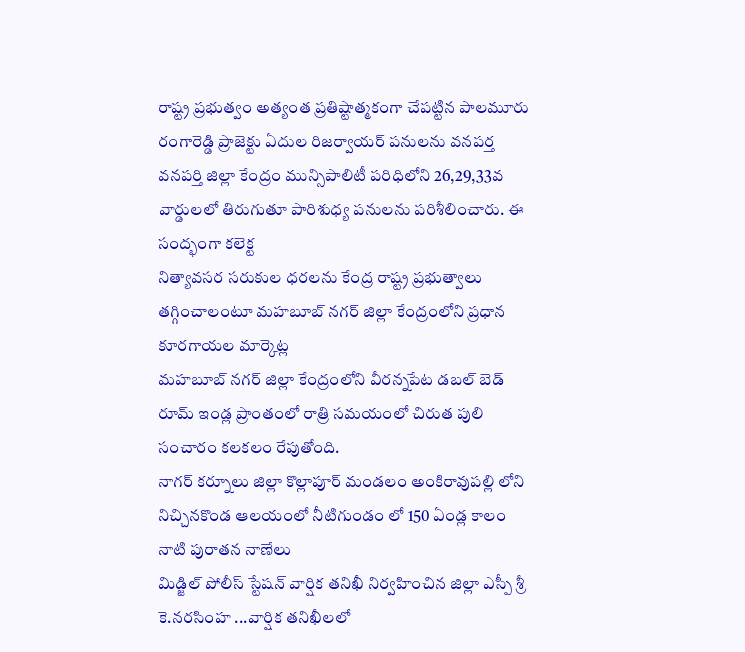రాష్ట్ర ప్రభుత్వం అత్యంత ప్రతిష్టాత్మకంగా చేపట్టిన పాలమూరు రంగారెడ్డి ప్రాజెక్టు ఏదుల రిజర్వాయర్ పనులను వనపర్త
వనపర్తి జిల్లా కేంద్రం మున్సిపాలిటీ పరిధిలోని 26,29,33వ వార్డులలో తిరుగుతూ పారిశుధ్య పనులను పరిశీలించారు. ఈ సంద్భంగా కలెక్ట
నిత్యావసర సరుకుల ధరలను కేంద్ర రాష్ట్ర ప్రభుత్వాలు తగ్గించాలంటూ మహబూబ్ నగర్ జిల్లా కేంద్రంలోని ప్రధాన కూరగాయల మార్కెట్ల
మహబూబ్ నగర్ జిల్లా కేంద్రంలోని వీరన్నపేట డబల్ బెడ్ రూమ్ ఇండ్ల ప్రాంతంలో రాత్రి సమయంలో చిరుత పులి సంచారం కలకలం రేపుతోంది.
నాగర్ కర్నూలు జిల్లా కొల్లాపూర్ మండలం అంకిరావుపల్లి లోని నిచ్చినకొండ ఆలయంలో నీటిగుండం లో 150 ఏండ్ల కాలం నాటి పురాతన నాణేలు
మిడ్జిల్ పోలీస్ స్టేషన్ వార్షిక తనిఖీ నిర్వహించిన జిల్లా ఎస్పీ శ్రీ కె.నరసింహ ...వార్షిక తనిఖీలలో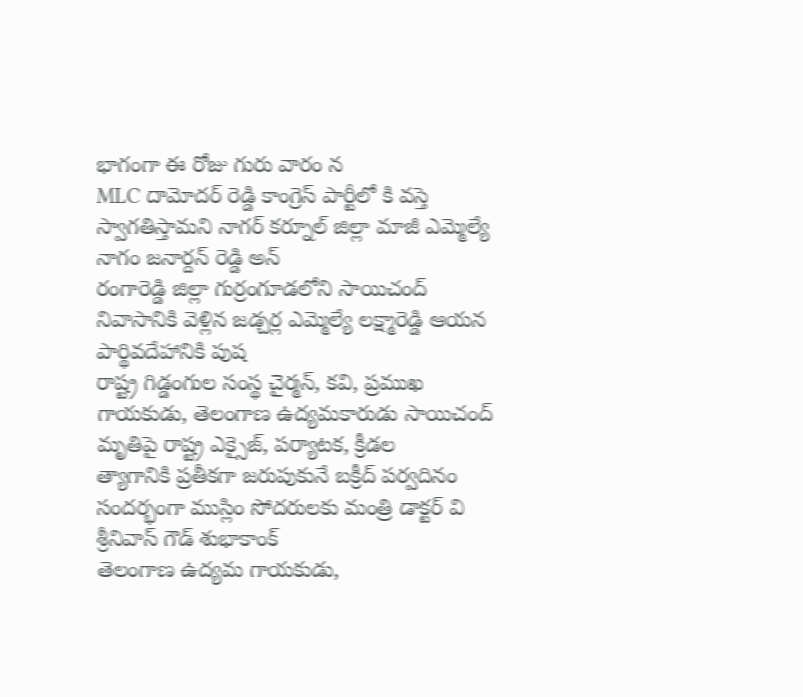భాగంగా ఈ రోజు గురు వారం న
MLC దామోదర్ రెడ్డి కాంగ్రెస్ పార్టీలో కి వస్తె స్వాగతిస్తామని నాగర్ కర్నూల్ జిల్లా మాజీ ఎమ్మెల్యే నాగం జనార్దన్ రెడ్డి అన్
రంగారెడ్డి జిల్లా గుర్రంగూడలోని సాయిచంద్ నివాసానికి వెళ్లిన జడ్చర్ల ఎమ్మెల్యే లక్ష్మారెడ్డి ఆయన పార్థివదేహానికి పుష
రాష్ట్ర గిడ్డంగుల సంస్థ చైర్మన్, కవి, ప్రముఖ గాయకుడు, తెలంగాణ ఉద్యమకారుడు సాయిచంద్ మృతిపై రాష్ట్ర ఎక్సైజ్, పర్యాటక, క్రీడల
త్యాగానికి ప్రతీకగా జరుపుకునే బక్రీద్ పర్వదినం సందర్భంగా ముస్లిం సోదరులకు మంత్రి డాక్టర్ వి శ్రీనివాస్ గౌడ్ శుభాకాంక్
తెలంగాణ ఉద్యమ గాయకుడు,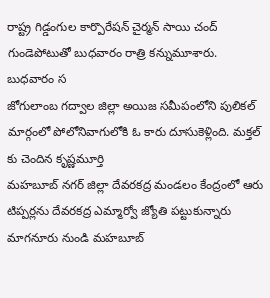రాష్ట్ర గిడ్డంగుల కార్పొరేషన్ చైర్మన్ సాయి చంద్ గుండెపోటుతో బుధవారం రాత్రి కన్నుమూశారు. బుధవారం స
జోగులాంబ గద్వాల జిల్లా అయిజ సమీపంలోని పులికల్ మార్గంలో పోలోనివాగులోకి ఓ కారు దూసుకెళ్లింది. మక్తల్ కు చెందిన కృష్ణమూర్తి
మహబూబ్ నగర్ జిల్లా దేవరకద్ర మండలం కేంద్రంలో ఆరు టిప్పర్లను దేవరకద్ర ఎమ్మార్వో జ్యోతి పట్టుకున్నారు మాగనూరు నుండి మహబూబ్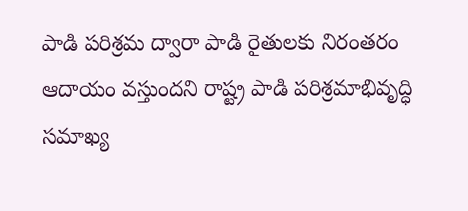పాడి పరిశ్రమ ద్వారా పాడి రైతులకు నిరంతరం ఆదాయం వస్తుందని రాష్ట్ర పాడి పరిశ్రమాభివృద్ధి సమాఖ్య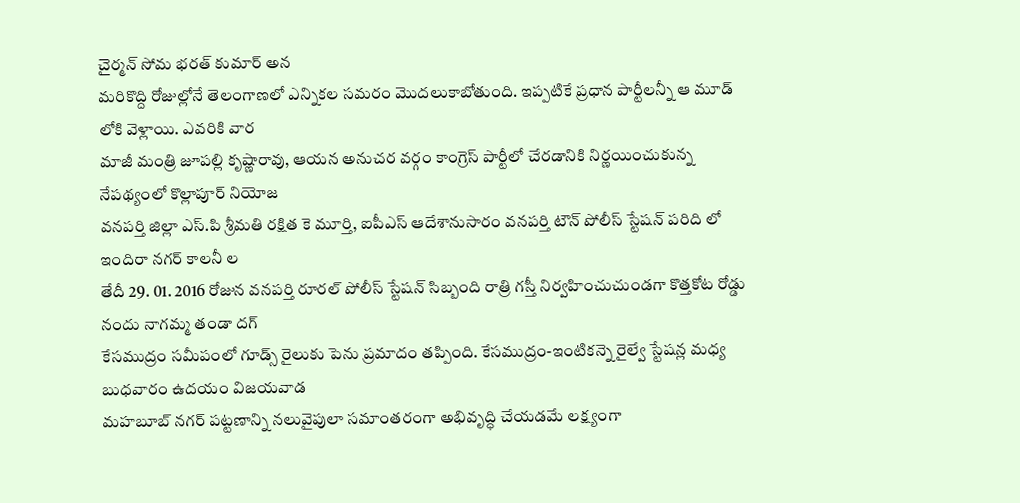చైర్మన్ సోమ భరత్ కుమార్ అన
మరికొద్ది రోజుల్లోనే తెలంగాణలో ఎన్నికల సమరం మొదలుకాబోతుంది. ఇప్పటికే ప్రధాన పార్టీలన్నీ ఆ మూడ్ లోకి వెళ్లాయి. ఎవరికి వార
మాజీ మంత్రి జూపల్లి కృష్ణారావు, ఆయన అనుచర వర్గం కాంగ్రెస్ పార్టీలో చేరడానికి నిర్ణయించుకున్న నేపథ్యంలో కొల్లాపూర్ నియోజ
వనపర్తి జిల్లా ఎస్.పి శ్రీమతి రక్షిత కె మూర్తి, ఐపీఎస్ ఆదేశానుసారం వనపర్తి టౌన్ పోలీస్ స్టేషన్ పరిది లో ఇందిరా నగర్ కాలనీ ల
తేదీ 29. 01. 2016 రోజున వనపర్తి రూరల్ పోలీస్ స్టేషన్ సిబ్బంది రాత్రి గస్తీ నిర్వహించుచుండగా కొత్తకోట రోడ్డు నందు నాగమ్మ తండా దగ్
కేసముద్రం సమీపంలో గూడ్స్ రైలుకు పెను ప్రమాదం తప్పింది. కేసముద్రం-ఇంటికన్నె రైల్వే స్టేషన్ల మధ్య బుధవారం ఉదయం విజయవాడ
మహబూబ్ నగర్ పట్టణాన్ని నలువైపులా సమాంతరంగా అభివృద్ధి చేయడమే లక్ష్యంగా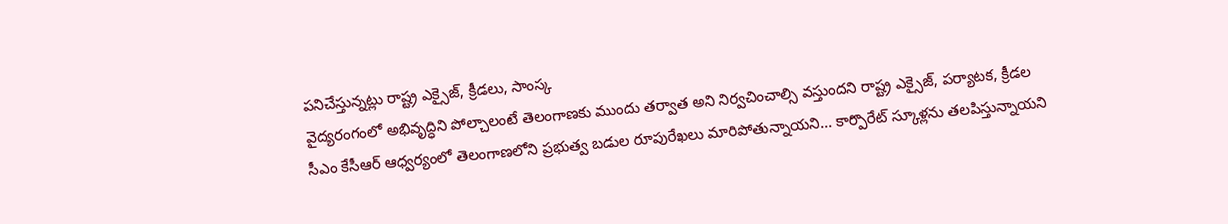పనిచేస్తున్నట్లు రాష్ట్ర ఎక్సైజ్, క్రీడలు, సాంస్క
వైద్యరంగంలో అభివృద్ధిని పోల్చాలంటే తెలంగాణకు ముందు తర్వాత అని నిర్వచించాల్సి వస్తుందని రాష్ట్ర ఎక్సైజ్, పర్యాటక, క్రీడల
సీఎం కేసీఆర్ ఆధ్వర్యంలో తెలంగాణలోని ప్రభుత్వ బడుల రూపురేఖలు మారిపోతున్నాయని... కార్పొరేట్ స్కూళ్లను తలపిస్తున్నాయని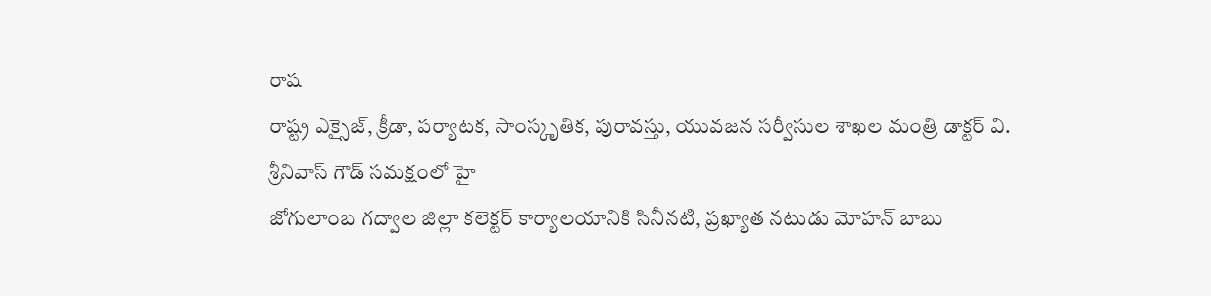రాష
రాష్ట్ర ఎక్సైజ్, క్రీడా, పర్యాటక, సాంస్కృతిక, పురావస్తు, యువజన సర్వీసుల శాఖల మంత్రి డాక్టర్ వి. శ్రీనివాస్ గౌడ్ సమక్షంలో హై
జోగులాంబ గద్వాల జిల్లా కలెక్టర్ కార్యాలయానికి సినీనటి, ప్రఖ్యాత నటుడు మోహన్ బాబు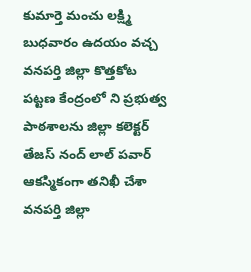కుమార్తె మంచు లక్ష్మి బుధవారం ఉదయం వచ్చ
వనపర్తి జిల్లా కొత్తకోట పట్టణ కేంద్రంలో ని ప్రభుత్వ పాఠశాలను జిల్లా కలెక్టర్ తేజస్ నంద్ లాల్ పవార్ ఆకస్మికంగా తనిఖీ చేశా
వనపర్తి జిల్లా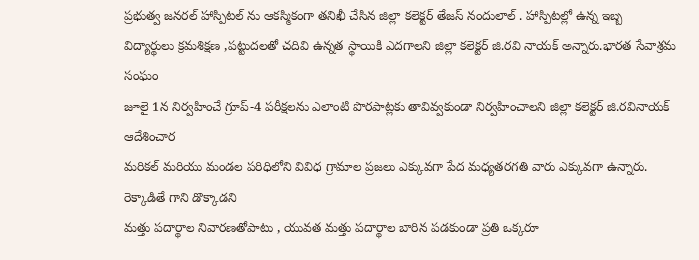ప్రభుత్వ జనరల్ హాస్పిటల్ ను ఆకస్మికంగా తనిఖీ చేసిన జిల్లా కలెక్టర్ తేజస్ నందులాల్ . హాస్పిటల్లో ఉన్న ఇబ్బ
విద్యార్థులు క్రమశిక్షణ ,పట్టుదలతో చదివి ఉన్నత స్థాయికి ఎదగాలని జిల్లా కలెక్టర్ జి.రవి నాయక్ అన్నారు.భారత సేవాశ్రమ సంఘం
జూలై 1న నిర్వహించే గ్రూప్-4 పరీక్షలను ఎలాంటి పొరపాట్లకు తావివ్వకుండా నిర్వహించాలని జిల్లా కలెక్టర్ జి.రవినాయక్ ఆదేశించార
మరికల్ మరియు మండల పరిధిలోని వివిధ గ్రామాల ప్రజలు ఎక్కువగా పేద మధ్యతరగతి వారు ఎక్కువగా ఉన్నారు. రెక్కాడితే గాని డొక్కాడని
మత్తు పదార్థాల నివారణతోపాటు , యువత మత్తు పదార్థాల బారిన పడకుండా ప్రతి ఒక్కరూ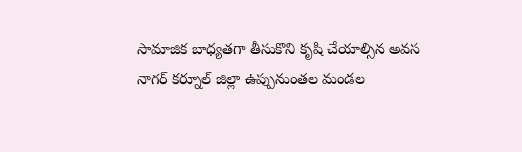సామాజిక బాధ్యతగా తీసుకొని కృషి చేయాల్సిన అవస
నాగర్ కర్నూల్ జిల్లా ఉప్పునుంతల మండల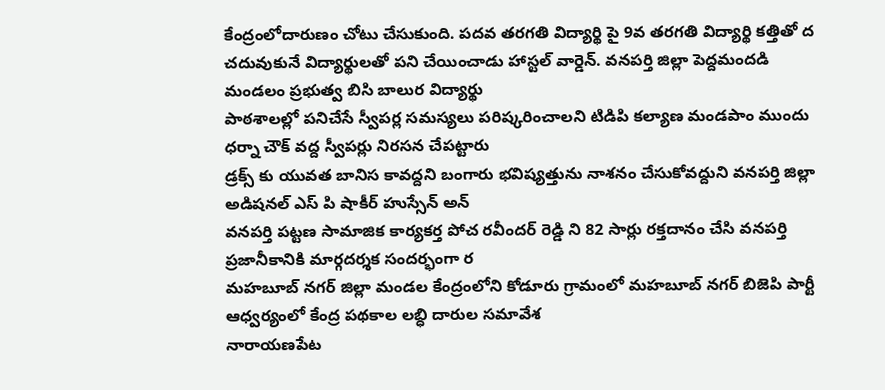కేంద్రంలోదారుణం చోటు చేసుకుంది. పదవ తరగతి విద్యార్థి పై 9వ తరగతి విద్యార్థి కత్తితో ద
చదువుకునే విద్యార్థులతో పని చేయించాడు హాస్టల్ వార్డెన్. వనపర్తి జిల్లా పెద్దమందడి మండలం ప్రభుత్వ బిసి బాలుర విద్యార్థు
పాఠశాలల్లో పనిచేసే స్వీపర్ల సమస్యలు పరిష్కరించాలని టిడిపి కల్యాణ మండపాం ముందు ధర్నా చౌక్ వద్ద స్వీపర్లు నిరసన చేపట్టారు
డ్రక్స్ కు యువత బానిస కావద్దని బంగారు భవిష్యత్తును నాశనం చేసుకోవద్దుని వనపర్తి జిల్లా అడిషనల్ ఎస్ పి షాకీర్ హుస్సేన్ అన్
వనపర్తి పట్టణ సామాజిక కార్యకర్త పోచ రవీందర్ రెడ్డి ని 82 సార్లు రక్తదానం చేసి వనపర్తి ప్రజానీకానికి మార్గదర్శక సందర్భంగా ర
మహబూబ్ నగర్ జిల్లా మండల కేంద్రంలోని కోడూరు గ్రామంలో మహబూబ్ నగర్ బిజెపి పార్టీ ఆధ్వర్యంలో కేంద్ర పథకాల లబ్ధి దారుల సమావేశ
నారాయణపేట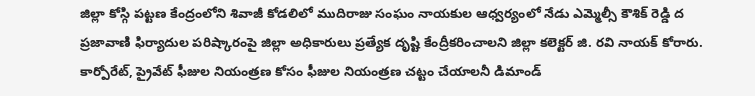జిల్లా కోస్గి పట్టణ కేంద్రంలోని శివాజీ కోడలిలో ముదిరాజు సంఘం నాయకుల ఆధ్వర్యంలో నేడు ఎమ్మెల్సీ కౌశిక్ రెడ్డి ద
ప్రజావాణి ఫిర్యాదుల పరిష్కారంపై జిల్లా అధికారులు ప్రత్యేక దృష్టి కేంద్రీకరించాలని జిల్లా కలెక్టర్ జి. రవి నాయక్ కోరారు.
కార్పోరేట్, ప్రైవేట్ ఫీజుల నియంత్రణ కోసం ఫీజుల నియంత్రణ చట్టం చేయాలనీ డిమాండ్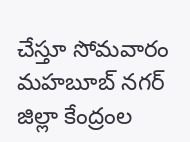చేస్తూ సోమవారం మహబూబ్ నగర్ జిల్లా కేంద్రంల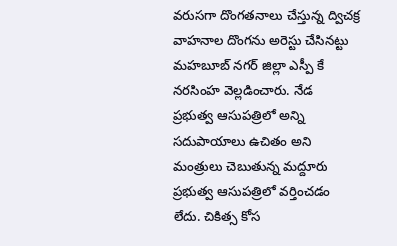వరుసగా దొంగతనాలు చేస్తున్న ద్విచక్ర వాహనాల దొంగను అరెస్టు చేసినట్టు మహబూబ్ నగర్ జిల్లా ఎస్పీ కే నరసింహ వెల్లడించారు. నేడ
ప్రభుత్వ ఆసుపత్రిలో అన్ని సదుపాయాలు ఉచితం అని మంత్రులు చెబుతున్న మద్దూరు ప్రభుత్వ ఆసుపత్రిలో వర్తించడం లేదు. చికిత్స కోస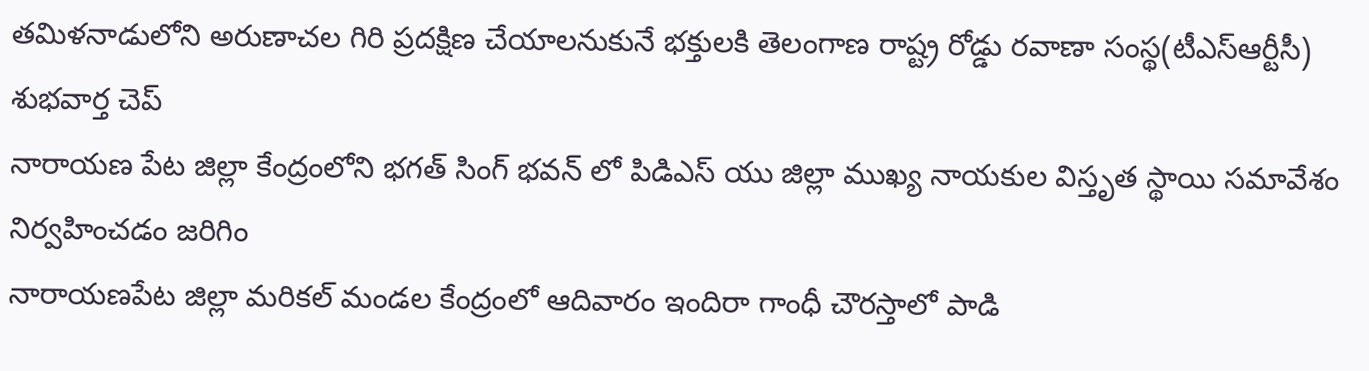తమిళనాడులోని అరుణాచల గిరి ప్రదక్షిణ చేయాలనుకునే భక్తులకి తెలంగాణ రాష్ట్ర రోడ్డు రవాణా సంస్థ(టీఎస్ఆర్టీసీ) శుభవార్త చెప్
నారాయణ పేట జిల్లా కేంద్రంలోని భగత్ సింగ్ భవన్ లో పిడిఎస్ యు జిల్లా ముఖ్య నాయకుల విస్తృత స్థాయి సమావేశం నిర్వహించడం జరిగిం
నారాయణపేట జిల్లా మరికల్ మండల కేంద్రంలో ఆదివారం ఇందిరా గాంధీ చౌరస్తాలో పాడి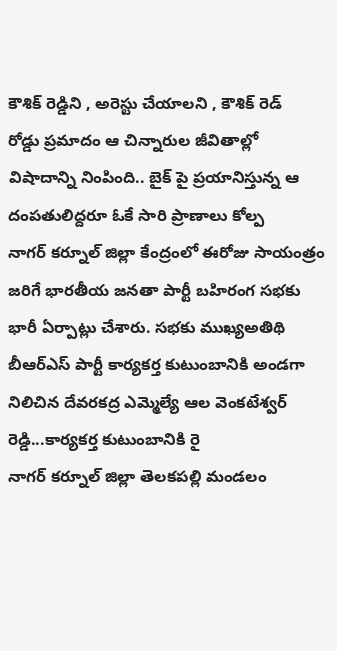కౌశిక్ రెడ్డిని , అరెస్టు చేయాలని , కౌశిక్ రెడ్
రోడ్డు ప్రమాదం ఆ చిన్నారుల జీవితాల్లో విషాదాన్ని నింపింది.. బైక్ పై ప్రయానిస్తున్న ఆ దంపతులిద్దరూ ఓకే సారి ప్రాణాలు కోల్ప
నాగర్ కర్నూల్ జిల్లా కేంద్రంలో ఈరోజు సాయంత్రం జరిగే భారతీయ జనతా పార్టీ బహిరంగ సభకు భారీ ఏర్పాట్లు చేశారు. సభకు ముఖ్యఅతిథి
బీఆర్ఎస్ పార్టీ కార్యకర్త కుటుంబానికి అండగా నిలిచిన దేవరకద్ర ఎమ్మెల్యే ఆల వెంకటేశ్వర్ రెడ్డి...కార్యకర్త కుటుంబానికి రై
నాగర్ కర్నూల్ జిల్లా తెలకపల్లి మండలం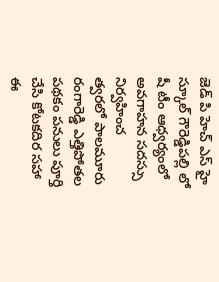జెడ్ పి హెచ్ ఎస్ హై స్కూల్ గౌరెడ్డిపల్లి లో షీ టీం ఆధ్వర్యంలో అవగాహన సదస్సు నిర్వహించ
త్వరలో పాలమూరు రంగారెడ్డి ఎత్తిపోతల పథకం పనులు పూర్తి చేసి కోటకదిర సహా ఈ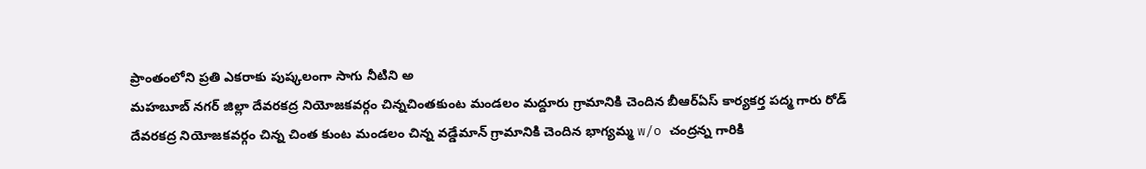ప్రాంతంలోని ప్రతి ఎకరాకు పుష్కలంగా సాగు నీటిని అ
మహబూబ్ నగర్ జిల్లా దేవరకద్ర నియోజకవర్గం చిన్నచింతకుంట మండలం మద్దూరు గ్రామానికి చెందిన బీఆర్ఏస్ కార్యకర్త పద్మ గారు రోడ్
దేవరకద్ర నియోజకవర్గం చిన్న చింత కుంట మండలం చిన్న వడ్డేమాన్ గ్రామానికి చెందిన భాగ్యమ్మ w/o చంద్రన్న గారికి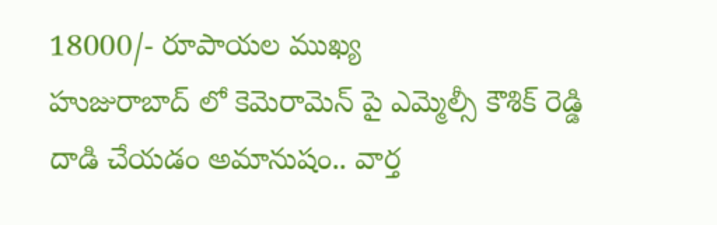18000/- రూపాయల ముఖ్య
హుజురాబాద్ లో కెమెరామెన్ పై ఎమ్మెల్సీ కౌశిక్ రెడ్డి దాడి చేయడం అమానుషం.. వార్త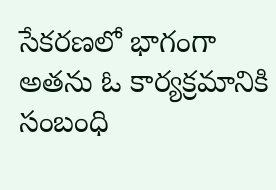సేకరణలో భాగంగా అతను ఓ కార్యక్రమానికి సంబంధి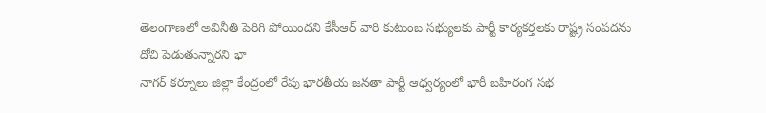తెలంగాణలో అవినీతి పెరిగి పోయిందని కేసీఆర్ వారి కుటుంబ సభ్యులకు పార్టీ కార్యకర్తలకు రాష్ట్ర సంపదను దోచి పెడుతున్నారని భా
నాగర్ కర్నూలు జిల్లా కేంద్రంలో రేపు భారతీయ జనతా పార్టీ ఆధ్వర్యంలో భారీ బహిరంగ సభ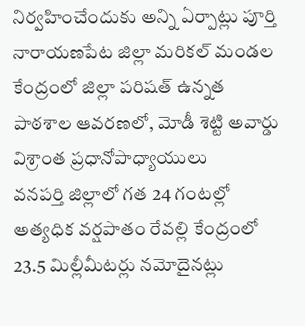నిర్వహించేందుకు అన్ని ఏర్పాట్లు పూర్తి
నారాయణపేట జిల్లా మరికల్ మండల కేంద్రంలో జిల్లా పరిషత్ ఉన్నత పాఠశాల ఆవరణలో, మోడీ శెట్టి అవార్డు విశ్రాంత ప్రధానోపాధ్యాయులు
వనపర్తి జిల్లాలో గత 24 గంటల్లో అత్యధిక వర్షపాతం రేవల్లి కేంద్రంలో 23.5 మిల్లీమీటర్లు నమోదైనట్లు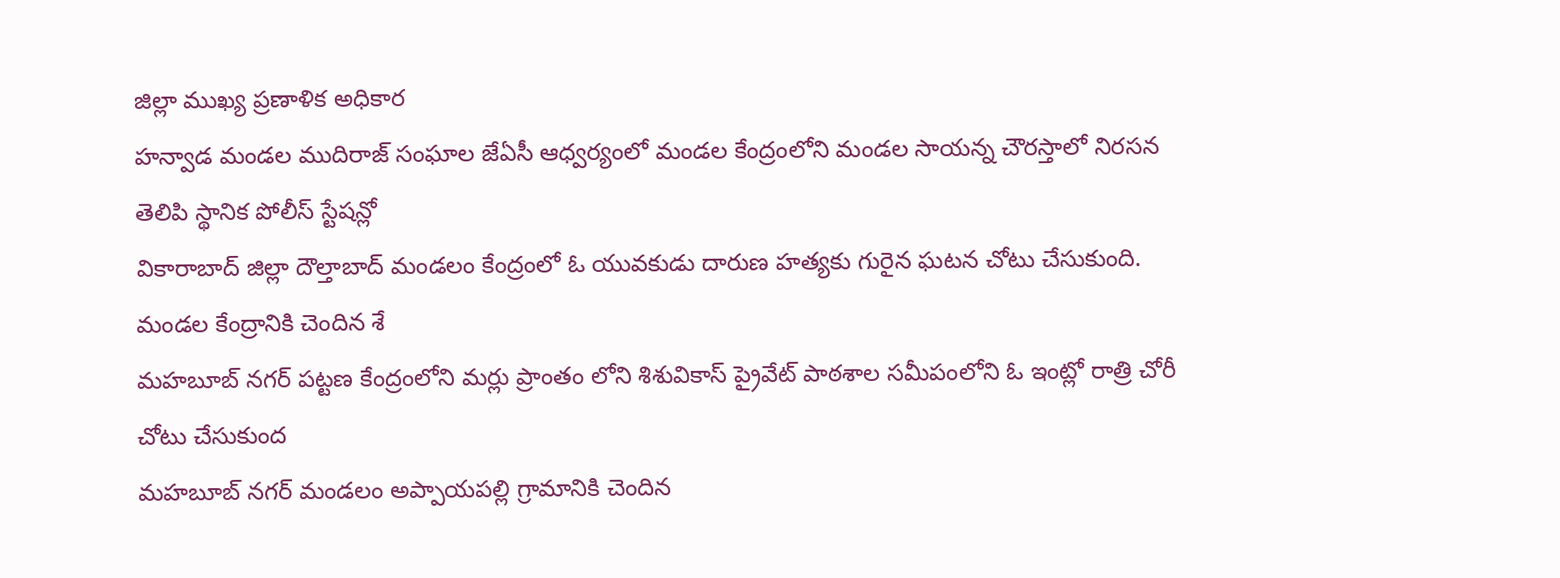జిల్లా ముఖ్య ప్రణాళిక అధికార
హన్వాడ మండల ముదిరాజ్ సంఘాల జేఏసీ ఆధ్వర్యంలో మండల కేంద్రంలోని మండల సాయన్న చౌరస్తాలో నిరసన తెలిపి స్థానిక పోలీస్ స్టేషన్లో
వికారాబాద్ జిల్లా దౌల్తాబాద్ మండలం కేంద్రంలో ఓ యువకుడు దారుణ హత్యకు గురైన ఘటన చోటు చేసుకుంది. మండల కేంద్రానికి చెందిన శే
మహబూబ్ నగర్ పట్టణ కేంద్రంలోని మర్లు ప్రాంతం లోని శిశువికాస్ ప్రైవేట్ పాఠశాల సమీపంలోని ఓ ఇంట్లో రాత్రి చోరీ చోటు చేసుకుంద
మహబూబ్ నగర్ మండలం అప్పాయపల్లి గ్రామానికి చెందిన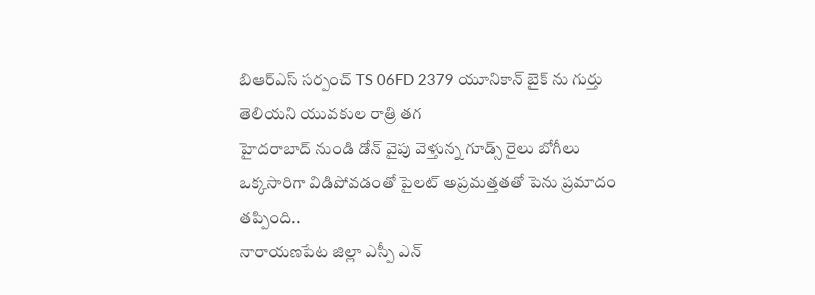బిఆర్ఎస్ సర్పంచ్ TS 06FD 2379 యూనికాన్ బైక్ ను గుర్తు తెలియని యువకుల రాత్రి తగ
హైదరాబాద్ నుండి డోన్ వైపు వెళ్తున్న గూడ్స్ రైలు బోగీలు ఒక్కసారిగా విడిపోవడంతో పైలట్ అప్రమత్తతతో పెను ప్రమాదం తప్పింది..
నారాయణపేట జిల్లా ఎస్పీ ఎన్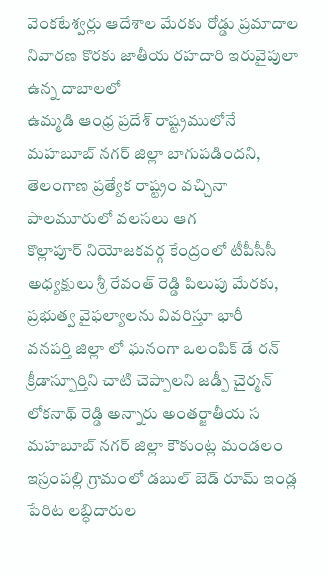వెంకటేశ్వర్లు ఆదేశాల మేరకు రోడ్డు ప్రమాదాల నివారణ కొరకు జాతీయ రహదారి ఇరువైపులా ఉన్న దాబాలలో
ఉమ్మడి ఆంధ్ర ప్రదేశ్ రాష్ట్రములోనే మహబూబ్ నగర్ జిల్లా బాగుపడిందని, తెలంగాణ ప్రత్యేక రాష్ట్రం వచ్చినా పాలమూరులో వలసలు ఆగ
కొల్లాపూర్ నియోజకవర్గ కేంద్రంలో టీపీసీసీ అధ్యక్షులు శ్రీ రేవంత్ రెడ్డి పిలుపు మేరకు, ప్రభుత్వ వైఫల్యాలను వివరిస్తూ భారీ
వనపర్తి జిల్లా లో ఘనంగా ఒలంపిక్ డే రన్ క్రీడాస్పూర్తిని చాటి చెప్పాలని జడ్పీ చైర్మన్ లోకనాథ్ రెడ్డి అన్నారు అంతర్జాతీయ స
మహబూబ్ నగర్ జిల్లా కౌకుంట్ల మండలం ఇస్రంపల్లి గ్రామంలో డబుల్ బెడ్ రూమ్ ఇండ్ల పేరిట లబ్ధిదారుల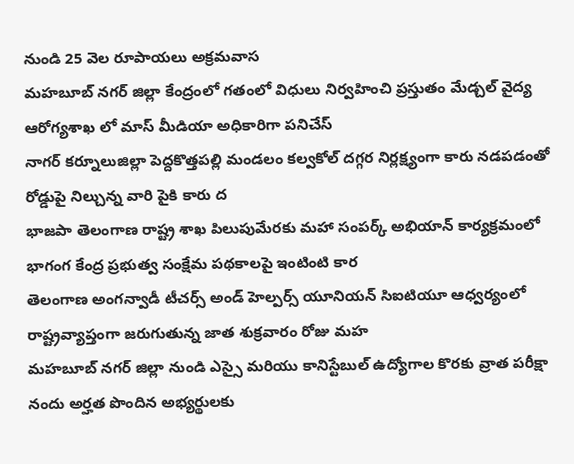నుండి 25 వెల రూపాయలు అక్రమవాస
మహబూబ్ నగర్ జిల్లా కేంద్రంలో గతంలో విధులు నిర్వహించి ప్రస్తుతం మేడ్చల్ వైద్య ఆరోగ్యశాఖ లో మాస్ మీడియా అధికారిగా పనిచేస్
నాగర్ కర్నూలుజిల్లా పెద్దకొత్తపల్లి మండలం కల్వకోల్ దగ్గర నిర్లక్ష్యంగా కారు నడపడంతో రోడ్డుపై నిల్చున్న వారి పైకి కారు ద
భాజపా తెలంగాణ రాష్ట్ర శాఖ పిలుపుమేరకు మహా సంపర్క్ అభియాన్ కార్యక్రమంలో భాగంగ కేంద్ర ప్రభుత్వ సంక్షేమ పథకాలపై ఇంటింటి కార
తెలంగాణ అంగన్వాడీ టీచర్స్ అండ్ హెల్పర్స్ యూనియన్ సిఐటియూ ఆధ్వర్యంలో రాష్ట్రవ్యాప్తంగా జరుగుతున్న జాత శుక్రవారం రోజు మహ
మహబూబ్ నగర్ జిల్లా నుండి ఎస్సై మరియు కానిస్టేబుల్ ఉద్యోగాల కొరకు వ్రాత పరీక్షా నందు అర్హత పొందిన అభ్యర్థులకు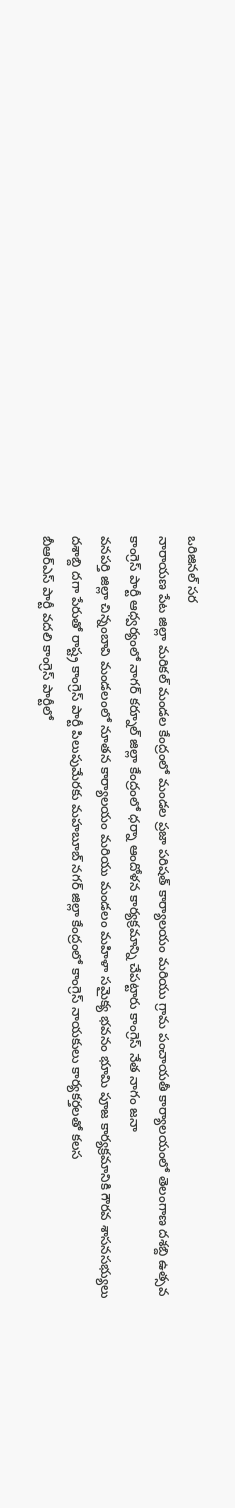ఒరిజినల్ సర
నారాయణ పేట జిల్లా మరికల్ మండల కేంద్రంలో మండల ప్రజా పరిషత్ కార్యాలయం మరియు గ్రామ పంచాయతీ కార్యాలయంలో తెలంగాణ దశబ్ది ఉత్సవ
కాంగ్రెస్ పార్టీ ఆధ్వర్యంలో నాగర్ కర్నూల్ జిల్లా కేంద్రంలో ధర్నా ఆందోళన కార్యక్రమాన్ని చేపట్టారు కాంగ్రెస్ నేత నాగం జనా
వనపర్తి జిల్లా చిన్నంబావి మండలంలో నూతన కార్యాలయం మరియు మండలం మహిళా సమైక్య భవనం భూమి పూజ కార్యక్రమానికి గౌరవ శాసనసభ్యులు
దశాబ్ది దగా పేరుతో రాష్ట్ర కాంగ్రెస్ పార్టీ పిలుపుమేరకు మహబూబ్ నగర్ జిల్లా కేంద్రంలో కాంగ్రెస్ నాయకులు కార్యకర్తలతో కలస
బీఆర్ఎస్ పార్టీ వదలి కాంగ్రెస్ పార్టీలో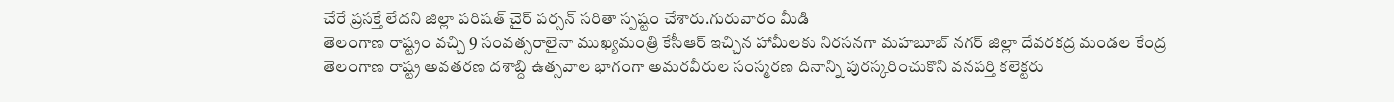చేరే ప్రసక్తే లేదని జిల్లా పరిషత్ చైర్ పర్సన్ సరితా స్పష్టం చేశారు.గురువారం మీడి
తెలంగాణ రాష్ట్రం వచ్చి 9 సంవత్సరాలైనా ముఖ్యమంత్రి కేసీఆర్ ఇచ్చిన హామీలకు నిరసనగా మహబూబ్ నగర్ జిల్లా దేవరకద్ర మండల కేంద్ర
తెలంగాణ రాష్ట్ర అవతరణ దశాబ్ది ఉత్సవాల భాగంగా అమరవీరుల సంస్మరణ దినాన్ని పురస్కరించుకొని వనపర్తి కలెక్టరు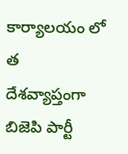కార్యాలయం లో త
దేశవ్యాప్తంగా బిజెపి పార్టీ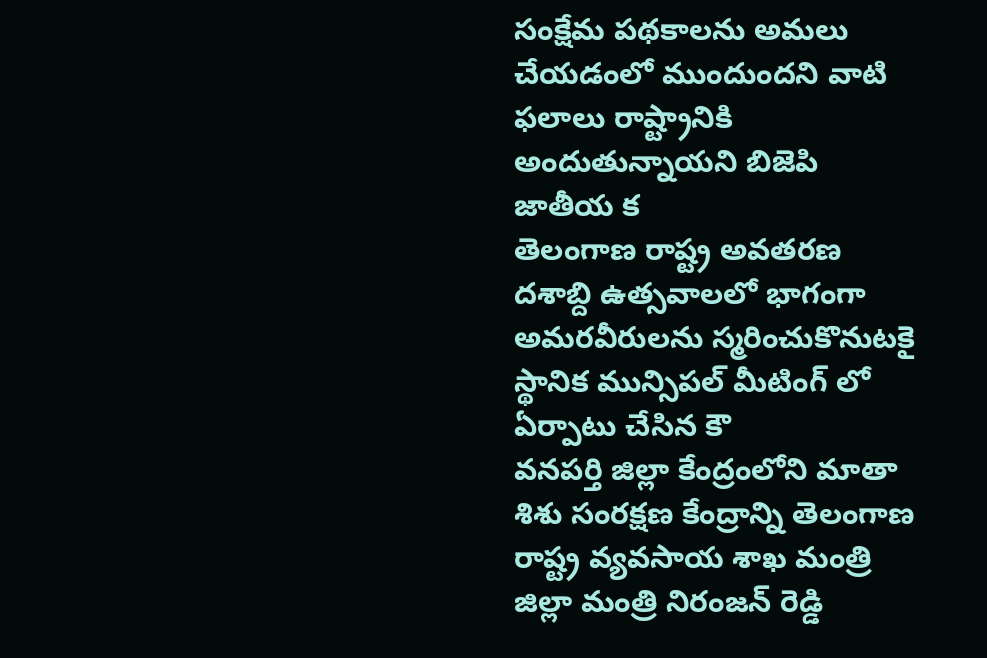సంక్షేమ పథకాలను అమలు చేయడంలో ముందుందని వాటి ఫలాలు రాష్ట్రానికి అందుతున్నాయని బిజెపి జాతీయ క
తెలంగాణ రాష్ట్ర అవతరణ దశాబ్ది ఉత్సవాలలో భాగంగా అమరవీరులను స్మరించుకొనుటకై స్థానిక మున్సిపల్ మీటింగ్ లో ఏర్పాటు చేసిన కౌ
వనపర్తి జిల్లా కేంద్రంలోని మాతా శిశు సంరక్షణ కేంద్రాన్ని తెలంగాణ రాష్ట్ర వ్యవసాయ శాఖ మంత్రి జిల్లా మంత్రి నిరంజన్ రెడ్డి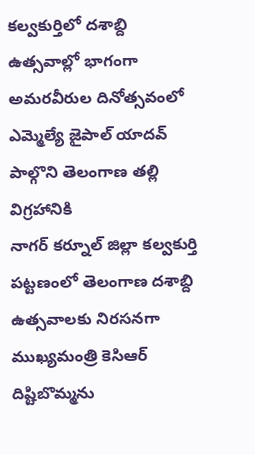కల్వకుర్తిలో దశాబ్ది ఉత్సవాల్లో భాగంగా అమరవీరుల దినోత్సవంలో ఎమ్మెల్యే జైపాల్ యాదవ్ పాల్గొని తెలంగాణ తల్లి విగ్రహానికి
నాగర్ కర్నూల్ జిల్లా కల్వకుర్తి పట్టణంలో తెలంగాణ దశాబ్ది ఉత్సవాలకు నిరసనగా ముఖ్యమంత్రి కెసిఆర్ దిష్టిబొమ్మను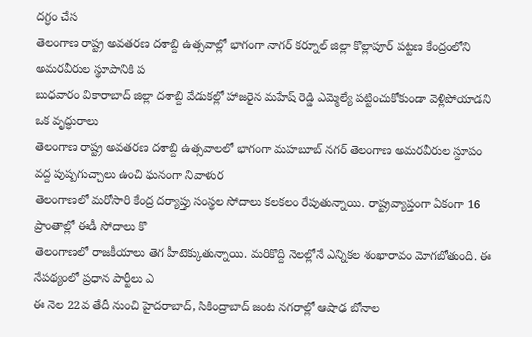దగ్ధం చేస
తెలంగాణ రాష్ట్ర అవతరణ దశాబ్ది ఉత్సవాల్లో భాగంగా నాగర్ కర్నూల్ జిల్లా కొల్లాపూర్ పట్టణ కేంద్రంలోని అమరవీరుల స్థూపానికి ప
బుధవారం వికారాబాద్ జిల్లా దశాబ్ది వేడుకల్లో హాజరైన మహేష్ రెడ్డి ఎమ్మెల్యే పట్టించుకోకుండా వెళ్లిపోయాడని ఒక వృద్ధురాలు
తెలంగాణ రాష్ట్ర అవతరణ దశాబ్ది ఉత్సవాలలో భాగంగా మహబూబ్ నగర్ తెలంగాణ అమరవీరుల స్దూపం వద్ద పుష్పగుచ్చాలు ఉంచి ఘనంగా నివాళుర
తెలంగాణలో మరోసారి కేంద్ర దర్యాప్తు సంస్థల సోదాలు కలకలం రేపుతున్నాయి. రాష్ట్రవ్యాప్తంగా ఏకంగా 16 ప్రాంతాల్లో ఈడీ సోదాలు కొ
తెలంగాణలో రాజకీయాలు తెగ హీటెక్కుతున్నాయి. మరికొద్ది నెలల్లోనే ఎన్నికల శంఖారావం మోగబోతుంది. ఈ నేపథ్యంలో ప్రధాన పార్టీలు ఎ
ఈ నెల 22వ తేదీ నుంచి హైదరాబాద్, సికింద్రాబాద్ జంట నగరాల్లో ఆషాఢ బోనాల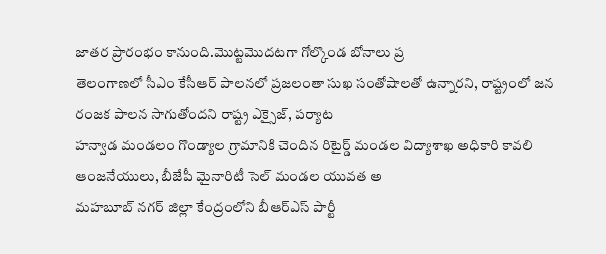జాతర ప్రారంభం కానుంది.మొట్టమొదటగా గోల్కొండ బోనాలు ప్ర
తెలంగాణలో సీఎం కేసీఆర్ పాలనలో ప్రజలంతా సుఖ సంతోషాలతో ఉన్నారని, రాష్ట్రంలో జన రంజక పాలన సాగుతోందని రాష్ట్ర ఎక్సైజ్, పర్యాట
హన్వాడ మండలం గొండ్యాల గ్రామానికి చెందిన రిటైర్డ్ మండల విద్యాశాఖ అధికారి కావలి ఆంజనేయులు, బీజేపీ మైనారిటీ సెల్ మండల యువత అ
మహబూబ్ నగర్ జిల్లా కేంద్రంలోని బీఆర్ఎస్ పార్టీ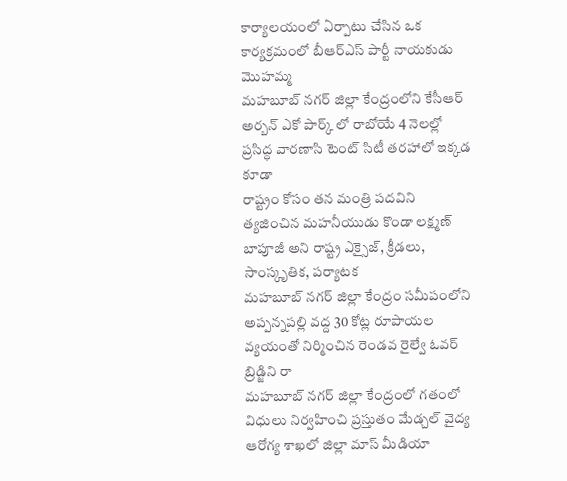కార్యాలయంలో ఏర్పాటు చేసిన ఒక కార్యక్రమంలో బీఆర్ఎస్ పార్టీ నాయకుడు మొహమ్మ
మహబూబ్ నగర్ జిల్లా కేంద్రంలోని కేసీఆర్ అర్బన్ ఎకో పార్క్ లో రాబోయే 4 నెలల్లో ప్రసిద్ధ వారణాసి టెంట్ సిటీ తరహాలో ఇక్కడ కూడా
రాష్ట్రం కోసం తన మంత్రి పదవిని త్యజించిన మహనీయుడు కొండా లక్ష్మణ్ బాపూజీ అని రాష్ట్ర ఎక్సైజ్, క్రీడలు, సాంస్కృతిక, పర్యాటక
మహబూబ్ నగర్ జిల్లా కేంద్రం సమీపంలోని అప్పన్నపల్లి వద్ద 30 కోట్ల రూపాయల వ్యయంతో నిర్మించిన రెండవ రైల్వే ఓవర్ బ్రిడ్జిని రా
మహబూబ్ నగర్ జిల్లా కేంద్రంలో గతంలో విధులు నిర్వహించి ప్రస్తుతం మేడ్చల్ వైద్య ఆరోగ్య శాఖలో జిల్లా మాస్ మీడియా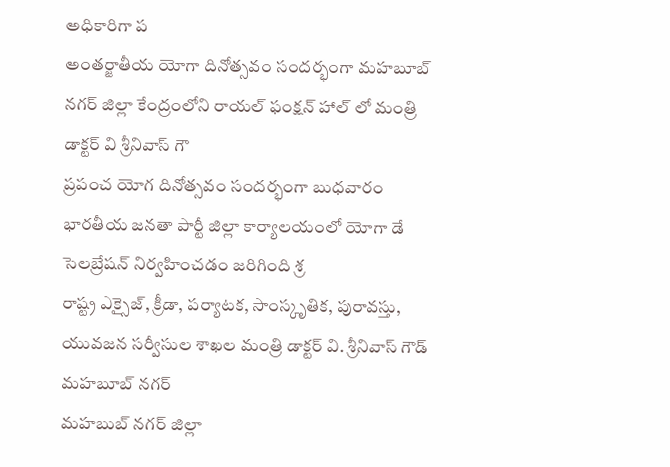అధికారిగా ప
అంతర్జాతీయ యోగా దినోత్సవం సందర్భంగా మహబూబ్ నగర్ జిల్లా కేంద్రంలోని రాయల్ ఫంక్షన్ హాల్ లో మంత్రి డాక్టర్ వి శ్రీనివాస్ గౌ
ప్రపంచ యోగ దినోత్సవం సందర్భంగా బుధవారం భారతీయ జనతా పార్టీ జిల్లా కార్యాలయంలో యోగా డే సెలబ్రేషన్ నిర్వహించడం జరిగింది శ్ర
రాష్ట్ర ఎక్సైజ్, క్రీడా, పర్యాటక, సాంస్కృతిక, పురావస్తు, యువజన సర్వీసుల శాఖల మంత్రి డాక్టర్ వి. శ్రీనివాస్ గౌడ్ మహబూబ్ నగర్
మహబుబ్ నగర్ జిల్లా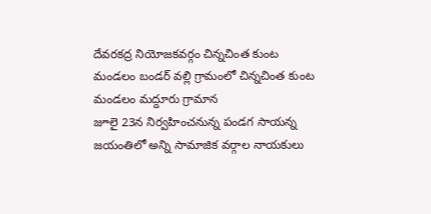దేవరకద్ర నియోజకవర్గం చిన్నచింత కుంట మండలం బండర్ వల్లి గ్రామంలో చిన్నచింత కుంట మండలం మద్దూరు గ్రామాన
జూలై 23న నిర్వహించనున్న పండగ సాయన్న జయంతిలో అన్ని సామాజిక వర్గాల నాయకులు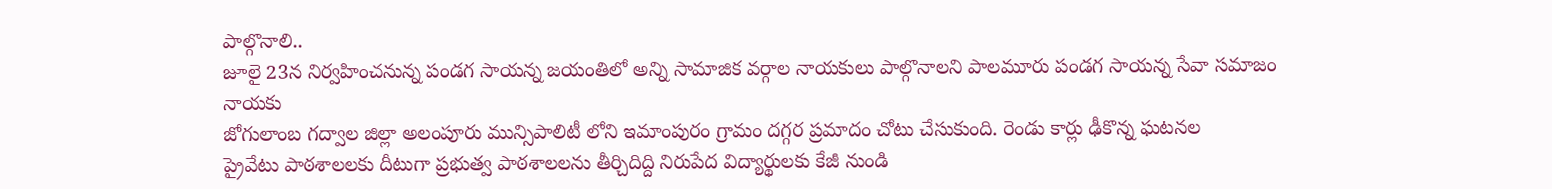పాల్గొనాలి..
జూలై 23న నిర్వహించనున్న పండగ సాయన్న జయంతిలో అన్ని సామాజిక వర్గాల నాయకులు పాల్గొనాలని పాలమూరు పండగ సాయన్న సేవా సమాజం నాయకు
జోగులాంబ గద్వాల జిల్లా అలంపూరు మున్సిపాలిటీ లోని ఇమాంపురం గ్రామం దగ్గర ప్రమాదం చోటు చేసుకుంది. రెండు కార్లు ఢీకొన్న ఘటనల
ప్రైవేటు పాఠశాలలకు దీటుగా ప్రభుత్వ పాఠశాలలను తీర్చిదిద్ది నిరుపేద విద్యార్థులకు కేజీ నుండి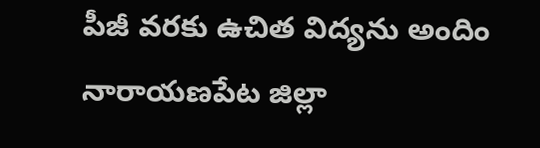పీజీ వరకు ఉచిత విద్యను అందిం
నారాయణపేట జిల్లా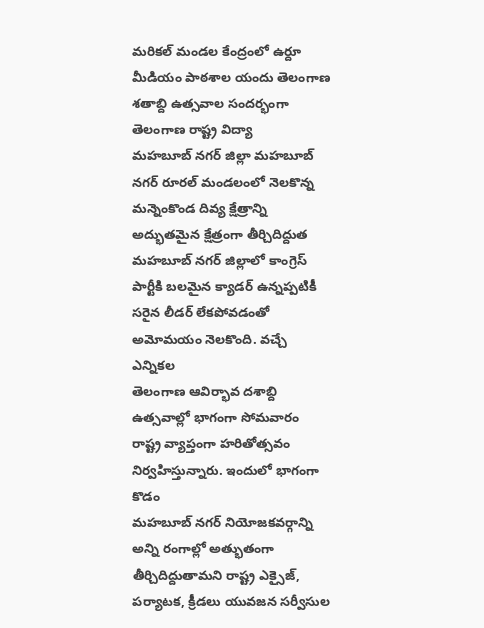మరికల్ మండల కేంద్రంలో ఉర్దూ మీడియం పాఠశాల యందు తెలంగాణ శతాబ్ది ఉత్సవాల సందర్భంగా తెలంగాణ రాష్ట్ర విద్యా
మహబూబ్ నగర్ జిల్లా మహబూబ్ నగర్ రూరల్ మండలంలో నెలకొన్న మన్నెంకొండ దివ్య క్షేత్రాన్ని అద్భుతమైన క్షేత్రంగా తీర్చిదిద్దుత
మహబూబ్ నగర్ జిల్లాలో కాంగ్రెస్ పార్టీకి బలమైన క్యాడర్ ఉన్నప్పటికీ సరైన లీడర్ లేకపోవడంతో అమోమయం నెలకొంది. వచ్చే ఎన్నికల
తెలంగాణ ఆవిర్భావ దశాబ్ది ఉత్సవాల్లో భాగంగా సోమవారం రాష్ట్ర వ్యాప్తంగా హరితోత్సవం నిర్వహిస్తున్నారు. ఇందులో భాగంగా కొడం
మహబూబ్ నగర్ నియోజకవర్గాన్ని అన్ని రంగాల్లో అత్భుతంగా తీర్చిదిద్దుతామని రాష్ట్ర ఎక్సైజ్, పర్యాటక, క్రీడలు యువజన సర్వీసుల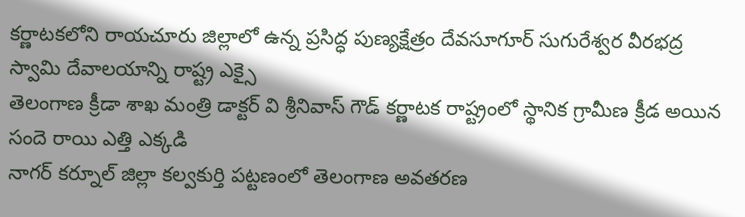కర్ణాటకలోని రాయచూరు జిల్లాలో ఉన్న ప్రసిద్ధ పుణ్యక్షేత్రం దేవసూగూర్ సుగురేశ్వర వీరభద్ర స్వామి దేవాలయాన్ని రాష్ట్ర ఎక్సై
తెలంగాణ క్రీడా శాఖ మంత్రి డాక్టర్ వి శ్రీనివాస్ గౌడ్ కర్ణాటక రాష్ట్రంలో స్థానిక గ్రామీణ క్రీడ అయిన సందె రాయి ఎత్తి ఎక్కడి
నాగర్ కర్నూల్ జిల్లా కల్వకుర్తి పట్టణంలో తెలంగాణ అవతరణ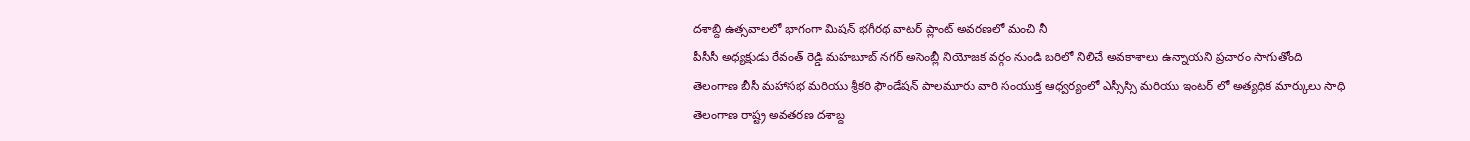దశాబ్ది ఉత్సవాలలో భాగంగా మిషన్ భగీరథ వాటర్ ప్లాంట్ అవరణలో మంచి నీ
పీసీసీ అధ్యక్షుడు రేవంత్ రెడ్డి మహబూబ్ నగర్ అసెంబ్లీ నియోజక వర్గం నుండి బరిలో నిలిచే అవకాశాలు ఉన్నాయని ప్రచారం సాగుతోంది
తెలంగాణ బీసీ మహాసభ మరియు శ్రీకరి ఫౌండేషన్ పాలమూరు వారి సంయుక్త ఆధ్వర్యంలో ఎస్సీస్సి మరియు ఇంటర్ లో అత్యధిక మార్కులు సాధి
తెలంగాణ రాష్ట్ర అవతరణ దశాబ్ద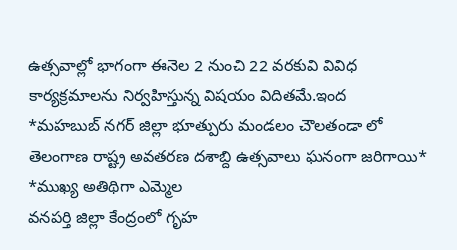ఉత్సవాల్లో భాగంగా ఈనెల 2 నుంచి 22 వరకువి వివిధ కార్యక్రమాలను నిర్వహిస్తున్న విషయం విదితమే.ఇంద
*మహబుబ్ నగర్ జిల్లా భూత్పురు మండలం చౌలతండా లో తెలంగాణ రాష్ట్ర అవతరణ దశాబ్ది ఉత్సవాలు ఘనంగా జరిగాయి* *ముఖ్య అతిథిగా ఎమ్మెల
వనపర్తి జిల్లా కేంద్రంలో గృహ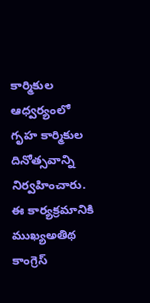కార్మికుల ఆధ్వర్యంలో గృహ కార్మికుల దినోత్సవాన్ని నిర్వహించారు. ఈ కార్యక్రమానికి ముఖ్యఅతిథ
కాంగ్రెస్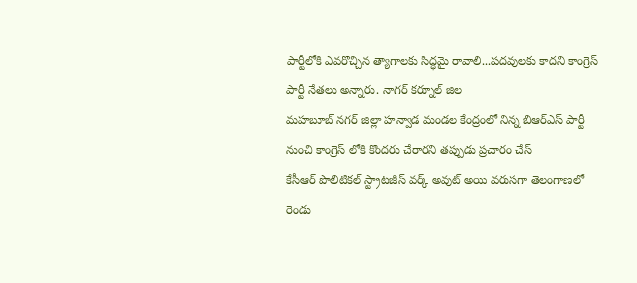పార్టీలోకి ఎవరొచ్చిన త్యాగాలకు సిద్ధమై రావాలి...పదవులకు కాదని కాంగ్రెస్ పార్టీ నేతలు అన్నారు. నాగర్ కర్నూల్ జిల
మహబూబ్ నగర్ జిల్లా హన్వాడ మండల కేంద్రంలో నిన్న బిఆర్ఎస్ పార్టీ నుంచి కాంగ్రెస్ లోకి కొందరు చేరారని తప్పుడు ప్రచారం చేస్
కేసీఆర్ పొలిటికల్ స్ట్రాటజీస్ వర్క్ అవుట్ అయి వరుసగా తెలంగాణలో రెండు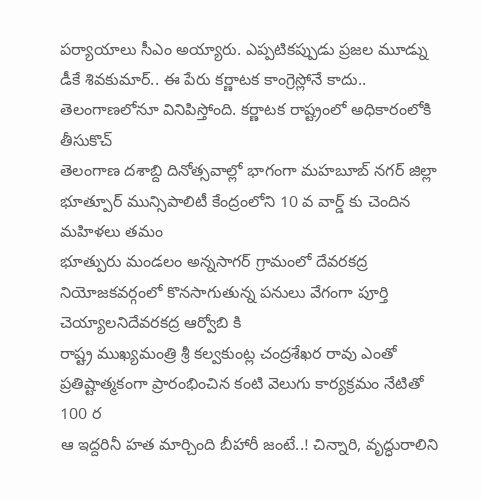పర్యాయాలు సీఎం అయ్యారు. ఎప్పటికప్పుడు ప్రజల మూడ్ను
డీకే శివకుమార్.. ఈ పేరు కర్ణాటక కాంగ్రెస్లోనే కాదు.. తెలంగాణలోనూ వినిపిస్తోంది. కర్ణాటక రాష్ట్రంలో అధికారంలోకి తీసుకొచ్
తెలంగాణ దశాబ్ది దినోత్సవాల్లో భాగంగా మహబూబ్ నగర్ జిల్లా భూత్పూర్ మున్సిపాలిటీ కేంద్రంలోని 10 వ వార్డ్ కు చెందిన మహిళలు తమం
భూత్పురు మండలం అన్నసాగర్ గ్రామంలో దేవరకద్ర నియోజకవర్గంలో కొనసాగుతున్న పనులు వేగంగా పూర్తి చెయ్యాలనిదేవరకద్ర ఆర్వోబి కి
రాష్ట్ర ముఖ్యమంత్రి శ్రీ కల్వకుంట్ల చంద్రశేఖర రావు ఎంతో ప్రతిష్టాత్మకంగా ప్రారంభించిన కంటి వెలుగు కార్యక్రమం నేటితో 100 ర
ఆ ఇద్దరినీ హత మార్చింది బీహారీ జంటే..! చిన్నారి, వృద్ధురాలిని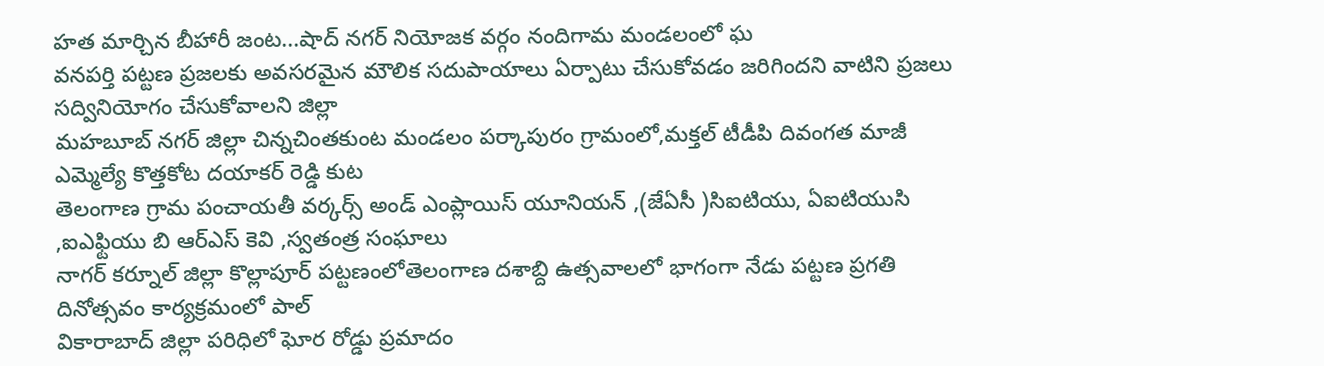హత మార్చిన బీహారీ జంట...షాద్ నగర్ నియోజక వర్గం నందిగామ మండలంలో ఘ
వనపర్తి పట్టణ ప్రజలకు అవసరమైన మౌలిక సదుపాయాలు ఏర్పాటు చేసుకోవడం జరిగిందని వాటిని ప్రజలు సద్వినియోగం చేసుకోవాలని జిల్లా
మహబూబ్ నగర్ జిల్లా చిన్నచింతకుంట మండలం పర్కాపురం గ్రామంలో,మక్తల్ టీడీపి దివంగత మాజీ ఎమ్మెల్యే కొత్తకోట దయాకర్ రెడ్డి కుట
తెలంగాణ గ్రామ పంచాయతీ వర్కర్స్ అండ్ ఎంప్లాయిస్ యూనియన్ ,(జేఏసీ )సిఐటియు, ఏఐటియుసి ,ఐఎఫ్టియు బి ఆర్ఎస్ కెవి ,స్వతంత్ర సంఘాలు
నాగర్ కర్నూల్ జిల్లా కొల్లాపూర్ పట్టణంలోతెలంగాణ దశాబ్ది ఉత్సవాలలో భాగంగా నేడు పట్టణ ప్రగతి దినోత్సవం కార్యక్రమంలో పాల్
వికారాబాద్ జిల్లా పరిధిలో ఘోర రోడ్డు ప్రమాదం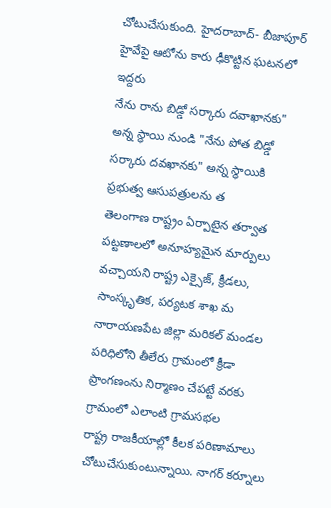చోటుచేసుకుంది. హైదరాబాద్- బీజాపూర్ హైవేపై ఆటోను కారు ఢీకొట్టిన ఘటనలో ఇద్దరు
నేను రాను బిడ్డో సర్కారు దవాఖానకు" అన్న స్థాయి నుండి "నేను పోత బిడ్డో సర్కారు దవఖానకు" అన్న స్థాయికి ప్రభుత్వ ఆసుపత్రులను త
తెలంగాణ రాష్ట్రం ఏర్పాటైన తర్వాత పట్టణాలలో అనూహ్యమైన మార్పులు వచ్చాయని రాష్ట్ర ఎక్సైజ్, క్రీడలు, సాంస్కృతిక, పర్యటక శాఖ మ
నారాయణపేట జిల్లా మరికల్ మండల పరిధిలోని తీలేరు గ్రామంలో క్రీడా ప్రాంగణంను నిర్మాణం చేపట్టే వరకు గ్రామంలో ఎలాంటి గ్రామసభల
రాష్ట్ర రాజకీయాల్లో కీలక పరిణామాలు చోటుచేసుకుంటున్నాయి. నాగర్ కర్నూలు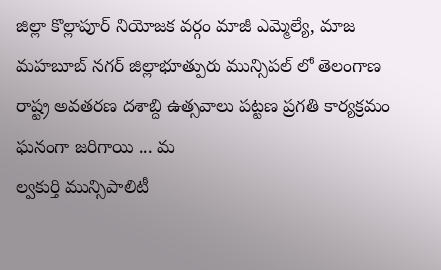జిల్లా కొల్లాపూర్ నియోజక వర్గం మాజీ ఎమ్మెల్యే, మాజ
మహబూబ్ నగర్ జిల్లాభూత్పురు మున్సిపల్ లో తెలంగాణ రాష్ట్ర అవతరణ దశాబ్ది ఉత్సవాలు పట్టణ ప్రగతి కార్యక్రమం ఘనంగా జరిగాయి ... మ
ల్వకుర్తి మున్సిపాలిటీ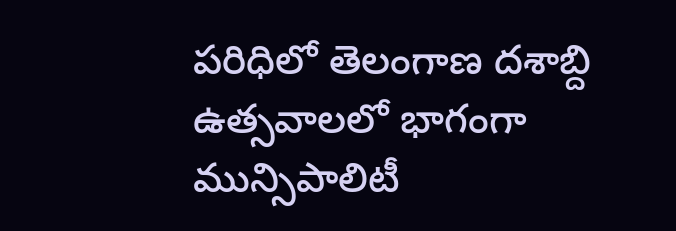పరిధిలో తెలంగాణ దశాబ్ది ఉత్సవాలలో భాగంగా మున్సిపాలిటీ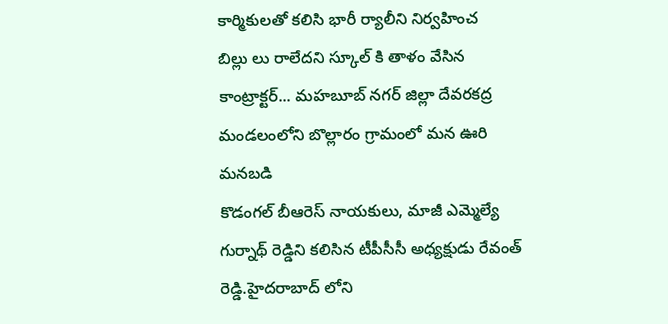కార్మికులతో కలిసి భారీ ర్యాలీని నిర్వహించ
బిల్లు లు రాలేదని స్కూల్ కి తాళం వేసిన కాంట్రాక్టర్... మహబూబ్ నగర్ జిల్లా దేవరకద్ర మండలంలోని బొల్లారం గ్రామంలో మన ఊరి మనబడి
కొడంగల్ బీఆరెస్ నాయకులు, మాజీ ఎమ్మెల్యే గుర్నాథ్ రెడ్డిని కలిసిన టీపీసీసీ అధ్యక్షుడు రేవంత్ రెడ్డి.హైదరాబాద్ లోని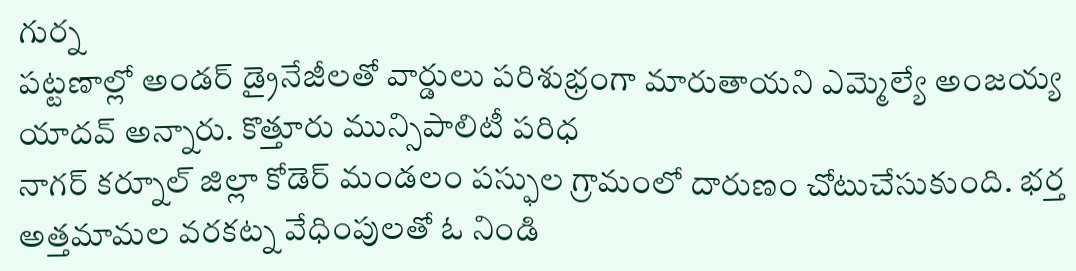గుర్న
పట్టణాల్లో అండర్ డ్రైనేజీలతో వార్డులు పరిశుభ్రంగా మారుతాయని ఎమ్మెల్యే అంజయ్య యాదవ్ అన్నారు. కొత్తూరు మున్సిపాలిటీ పరిధ
నాగర్ కర్నూల్ జిల్లా కోడెర్ మండలం పస్ఫుల గ్రామంలో దారుణం చోటుచేసుకుంది. భర్త అత్తమామల వరకట్న వేధింపులతో ఓ నిండి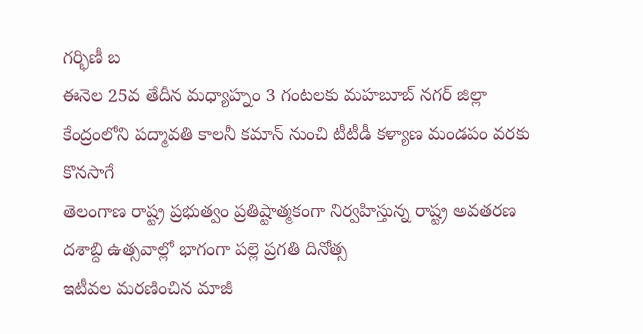గర్భిణీ బ
ఈనెల 25వ తేదీన మధ్యాహ్నం 3 గంటలకు మహబూబ్ నగర్ జిల్లా కేంద్రంలోని పద్మావతి కాలనీ కమాన్ నుంచి టీటీడీ కళ్యాణ మండపం వరకు కొనసాగే
తెలంగాణ రాష్ట్ర ప్రభుత్వం ప్రతిష్టాత్మకంగా నిర్వహిస్తున్న రాష్ట్ర అవతరణ దశాబ్ది ఉత్సవాల్లో భాగంగా పల్లె ప్రగతి దినోత్స
ఇటీవల మరణించిన మాజీ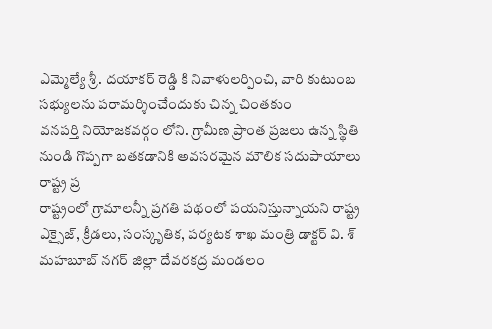ఎమ్మెల్యే శ్రీ. దయాకర్ రెడ్డి కి నివాళులర్పించి, వారి కుటుంబ సభ్యులను పరామర్శించేందుకు చిన్న చింతకుం
వనపర్తి నియోజకవర్గం లోని. గ్రామీణ ప్రాంత ప్రజలు ఉన్న స్థితి నుండి గొప్పగా బతకడానికి అవసరమైన మౌలిక సదుపాయాలు రాష్ట్ర ప్ర
రాష్ట్రంలో గ్రామాలన్నీ ప్రగతి పథంలో పయనిస్తున్నాయని రాష్ట్ర ఎక్సైజ్, క్రీడలు, సంస్కృతిక, పర్యటక శాఖ మంత్రి డాక్టర్ వి. శ్
మహబూబ్ నగర్ జిల్లా దేవరకద్ర మండలం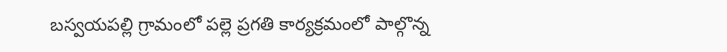బస్వయపల్లి గ్రామంలో పల్లె ప్రగతి కార్యక్రమంలో పాల్గొన్న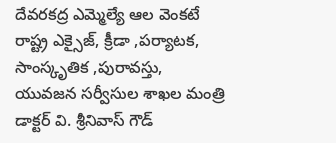దేవరకద్ర ఎమ్మెల్యే ఆల వెంకటే
రాష్ట్ర ఎక్సైజ్, క్రీడా ,పర్యాటక, సాంస్కృతిక ,పురావస్తు, యువజన సర్వీసుల శాఖల మంత్రి డాక్టర్ వి. శ్రీనివాస్ గౌడ్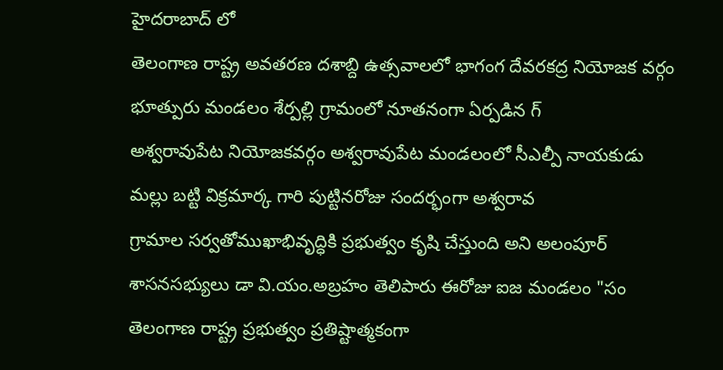హైదరాబాద్ లో
తెలంగాణ రాష్ట్ర అవతరణ దశాబ్ది ఉత్సవాలలో భాగంగ దేవరకద్ర నియోజక వర్గం భూత్పురు మండలం శేర్పల్లి గ్రామంలో నూతనంగా ఏర్పడిన గ్
అశ్వరావుపేట నియోజకవర్గం అశ్వరావుపేట మండలంలో సీఎల్పీ నాయకుడు మల్లు బట్టి విక్రమార్క గారి పుట్టినరోజు సందర్భంగా అశ్వరావ
గ్రామాల సర్వతోముఖాభివృద్ధికి ప్రభుత్వం కృషి చేస్తుంది అని అలంపూర్ శాసనసభ్యులు డా వి.యం.అబ్రహం తెలిపారు ఈరోజు ఐజ మండలం "సం
తెలంగాణ రాష్ట్ర ప్రభుత్వం ప్రతిష్టాత్మకంగా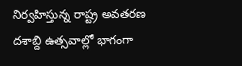నిర్వహిస్తున్న రాష్ట్ర అవతరణ దశాబ్ది ఉత్సవాల్లో భాగంగా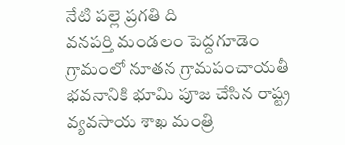నేటి పల్లె ప్రగతి ది
వనపర్తి మండలం పెద్దగూడెం గ్రామంలో నూతన గ్రామపంచాయతీ భవనానికి భూమి పూజ చేసిన రాష్ట్ర వ్యవసాయ శాఖ మంత్రి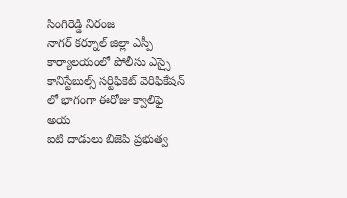సింగిరెడ్డి నిరంజ
నాగర్ కర్నూల్ జిల్లా ఎస్పీ కార్యాలయంలో పోలీసు ఎస్సై కానిస్టేబుల్స్ సర్టిఫికెట్ వెరిఫికేషన్ లో భాగంగా ఈరోజు క్వాలిఫై అయ
ఐటి దాడులు బిజెపి ప్రభుత్వ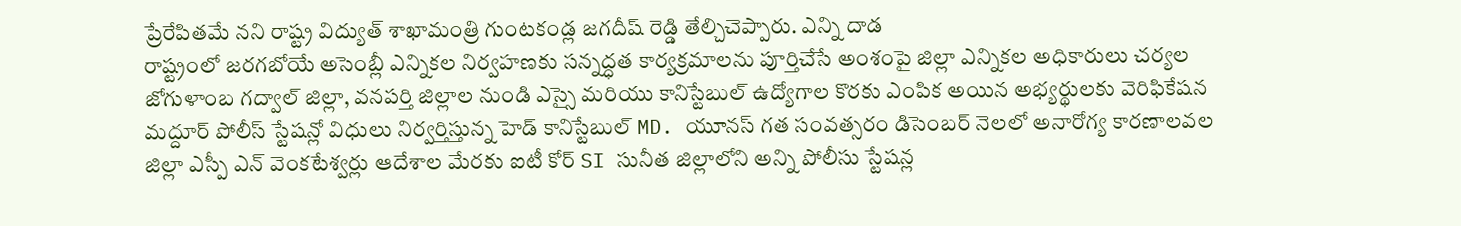ప్రేరేపితమే నని రాష్ట్ర విద్యుత్ శాఖామంత్రి గుంటకండ్ల జగదీష్ రెడ్డి తేల్చిచెప్పారు. ఎన్ని దాడ
రాష్ట్రంలో జరగబోయే అసెంబ్లీ ఎన్నికల నిర్వహణకు సన్నద్ధత కార్యక్రమాలను పూర్తిచేసే అంశంపై జిల్లా ఎన్నికల అధికారులు చర్యల
జోగుళాంబ గద్వాల్ జిల్లా, వనపర్తి జిల్లాల నుండి ఎస్సై మరియు కానిస్టేబుల్ ఉద్యోగాల కొరకు ఎంపిక అయిన అభ్యర్థులకు వెరిఫికేషన
మద్దూర్ పోలీస్ స్టేషన్లో విధులు నిర్వర్తిస్తున్న హెడ్ కానిస్టేబుల్ MD. యూనస్ గత సంవత్సరం డిసెంబర్ నెలలో అనారోగ్య కారణాలవల
జిల్లా ఎస్పీ ఎన్ వెంకటేశ్వర్లు ఆదేశాల మేరకు ఐటీ కోర్ SI సునీత జిల్లాలోని అన్ని పోలీసు స్టేషన్ల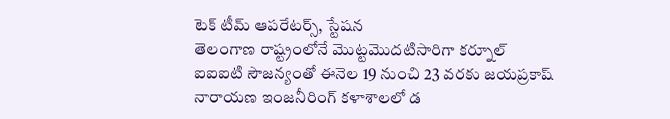టెక్ టీమ్ ఆపరేటర్స్, స్టేషన
తెలంగాణ రాష్ట్రంలోనే మొట్టమొదటిసారిగా కర్నూల్ ఐఐఐటి సౌజన్యంతో ఈనెల 19 నుంచి 23 వరకు జయప్రకాష్ నారాయణ ఇంజనీరింగ్ కళాశాలలో డ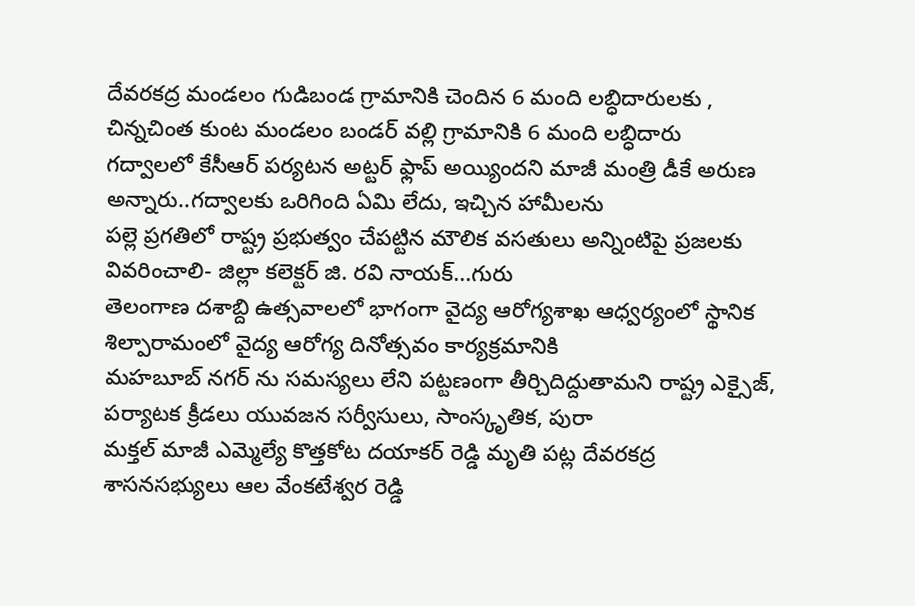దేవరకద్ర మండలం గుడిబండ గ్రామానికి చెందిన 6 మంది లబ్ధిదారులకు , చిన్నచింత కుంట మండలం బండర్ వల్లి గ్రామానికి 6 మంది లబ్ధిదారు
గద్వాలలో కేసీఆర్ పర్యటన అట్టర్ ఫ్లాప్ అయ్యిందని మాజీ మంత్రి డీకే అరుణ అన్నారు..గద్వాలకు ఒరిగింది ఏమి లేదు, ఇచ్చిన హామీలను
పల్లె ప్రగతిలో రాష్ట్ర ప్రభుత్వం చేపట్టిన మౌలిక వసతులు అన్నింటిపై ప్రజలకు వివరించాలి- జిల్లా కలెక్టర్ జి. రవి నాయక్...గురు
తెలంగాణ దశాబ్ది ఉత్సవాలలో భాగంగా వైద్య ఆరోగ్యశాఖ ఆధ్వర్యంలో స్థానిక శిల్పారామంలో వైద్య ఆరోగ్య దినోత్సవం కార్యక్రమానికి
మహబూబ్ నగర్ ను సమస్యలు లేని పట్టణంగా తీర్చిదిద్దుతామని రాష్ట్ర ఎక్సైజ్, పర్యాటక క్రీడలు యువజన సర్వీసులు, సాంస్కృతిక, పురా
మక్తల్ మాజీ ఎమ్మెల్యే కొత్తకోట దయాకర్ రెడ్డి మృతి పట్ల దేవరకద్ర శాసనసభ్యులు ఆల వేంకటేశ్వర రెడ్డి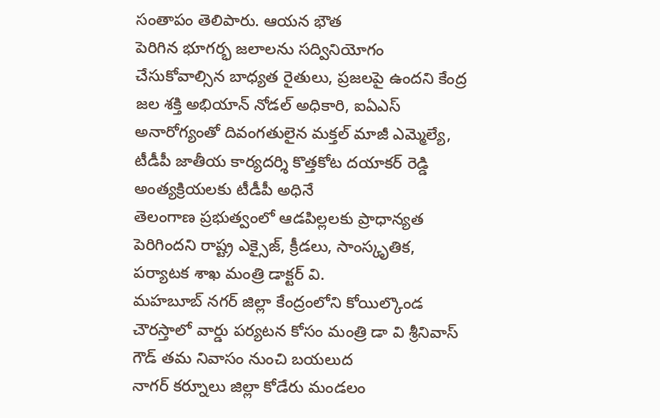సంతాపం తెలిపారు. ఆయన భౌత
పెరిగిన భూగర్భ జలాలను సద్వినియోగం చేసుకోవాల్సిన బాధ్యత రైతులు, ప్రజలపై ఉందని కేంద్ర జల శక్తి అభియాన్ నోడల్ అధికారి, ఐఏఎస్
అనారోగ్యంతో దివంగతులైన మక్తల్ మాజీ ఎమ్మెల్యే, టీడీపీ జాతీయ కార్యదర్శి కొత్తకోట దయాకర్ రెడ్డి అంత్యక్రియలకు టీడీపీ అధినే
తెలంగాణ ప్రభుత్వంలో ఆడపిల్లలకు ప్రాధాన్యత పెరిగిందని రాష్ట్ర ఎక్సైజ్, క్రీడలు, సాంస్కృతిక, పర్యాటక శాఖ మంత్రి డాక్టర్ వి.
మహబూబ్ నగర్ జిల్లా కేంద్రంలోని కోయిల్కొండ చౌరస్తాలో వార్డు పర్యటన కోసం మంత్రి డా వి శ్రీనివాస్ గౌడ్ తమ నివాసం నుంచి బయలుద
నాగర్ కర్నూలు జిల్లా కోడేరు మండలం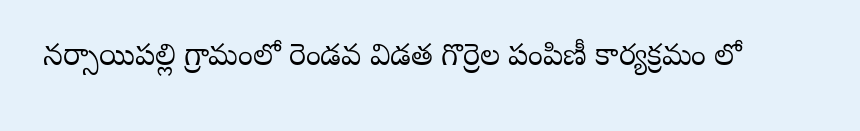నర్సాయిపల్లి గ్రామంలో రెండవ విడత గొర్రెల పంపిణీ కార్యక్రమం లో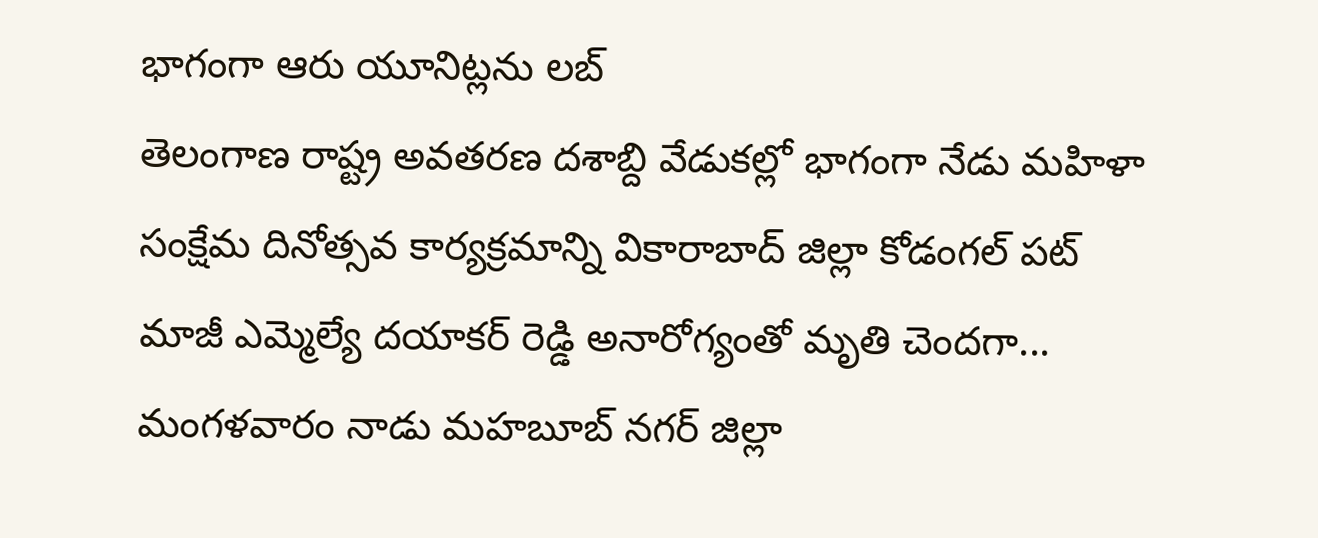భాగంగా ఆరు యూనిట్లను లబ్
తెలంగాణ రాష్ట్ర అవతరణ దశాబ్ది వేడుకల్లో భాగంగా నేడు మహిళా సంక్షేమ దినోత్సవ కార్యక్రమాన్ని వికారాబాద్ జిల్లా కోడంగల్ పట్
మాజీ ఎమ్మెల్యే దయాకర్ రెడ్డి అనారోగ్యంతో మృతి చెందగా... మంగళవారం నాడు మహబూబ్ నగర్ జిల్లా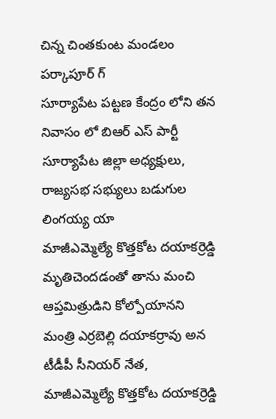చిన్న చింతకుంట మండలం పర్కాపూర్ గ్
సూర్యాపేట పట్టణ కేంద్రం లోని తన నివాసం లో బిఆర్ ఎస్ పార్టీ సూర్యాపేట జిల్లా అధ్యక్షులు, రాజ్యసభ సభ్యులు బడుగుల లింగయ్య యా
మాజీఎమ్మెల్యే కొత్తకోట దయాకర్రెడ్డి మృతిచెందడంతో తాను మంచి ఆప్తమిత్రుడిని కోల్పోయానని మంత్రి ఎర్రబెల్లి దయాకర్రావు అన
టీడీపీ సీనియర్ నేత, మాజీఎమ్మెల్యే కొత్తకోట దయాకర్రెడ్డి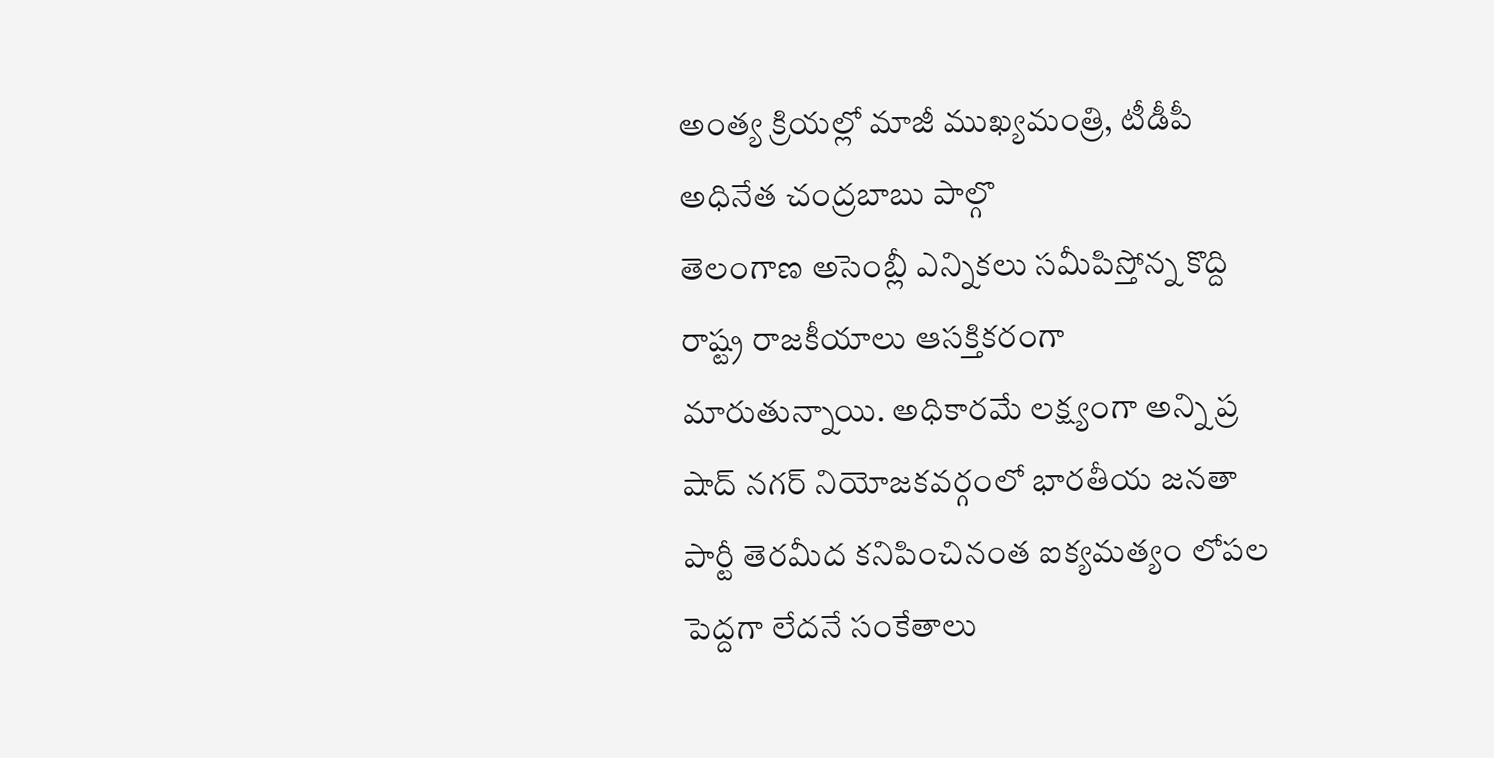అంత్య క్రియల్లో మాజీ ముఖ్యమంత్రి, టీడీపీ అధినేత చంద్రబాబు పాల్గొ
తెలంగాణ అసెంబ్లీ ఎన్నికలు సమీపిస్తోన్న కొద్ది రాష్ట్ర రాజకీయాలు ఆసక్తికరంగా మారుతున్నాయి. అధికారమే లక్ష్యంగా అన్ని ప్ర
షాద్ నగర్ నియోజకవర్గంలో భారతీయ జనతా పార్టీ తెరమీద కనిపించినంత ఐక్యమత్యం లోపల పెద్దగా లేదనే సంకేతాలు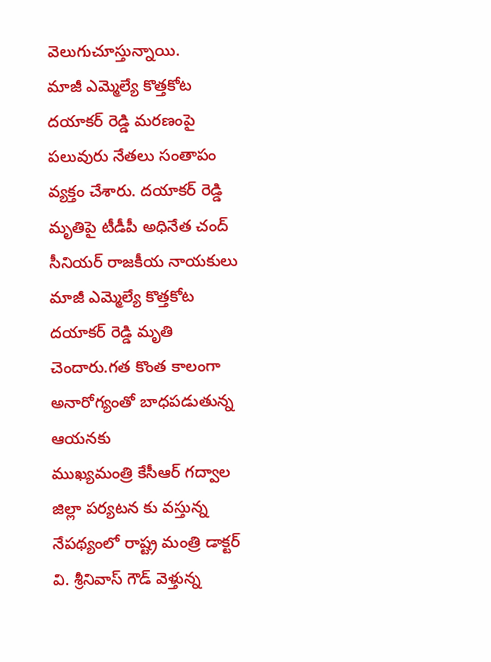వెలుగుచూస్తున్నాయి.
మాజీ ఎమ్మెల్యే కొత్తకోట దయాకర్ రెడ్డి మరణంపై పలువురు నేతలు సంతాపం వ్యక్తం చేశారు. దయాకర్ రెడ్డి మృతిపై టీడీపీ అధినేత చంద్
సీనియర్ రాజకీయ నాయకులు మాజీ ఎమ్మెల్యే కొత్తకోట దయాకర్ రెడ్డి మృతి చెందారు.గత కొంత కాలంగా అనారోగ్యంతో బాధపడుతున్న ఆయనకు
ముఖ్యమంత్రి కేసీఆర్ గద్వాల జిల్లా పర్యటన కు వస్తున్న నేపథ్యంలో రాష్ట్ర మంత్రి డాక్టర్ వి. శ్రీనివాస్ గౌడ్ వెళ్తున్న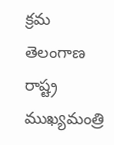క్రమ
తెలంగాణ రాష్ట్ర ముఖ్యమంత్రి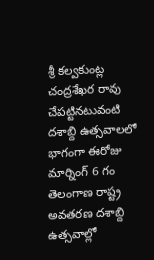శ్రీ కల్వకుంట్ల చంద్రశేఖర రావు చేపట్టినటువంటి దశాబ్ది ఉత్సవాలలో భాగంగా ఈరోజు మార్నింగ్ 6 గం
తెలంగాణ రాష్ట్ర అవతరణ దశాబ్ది ఉత్సవాల్లో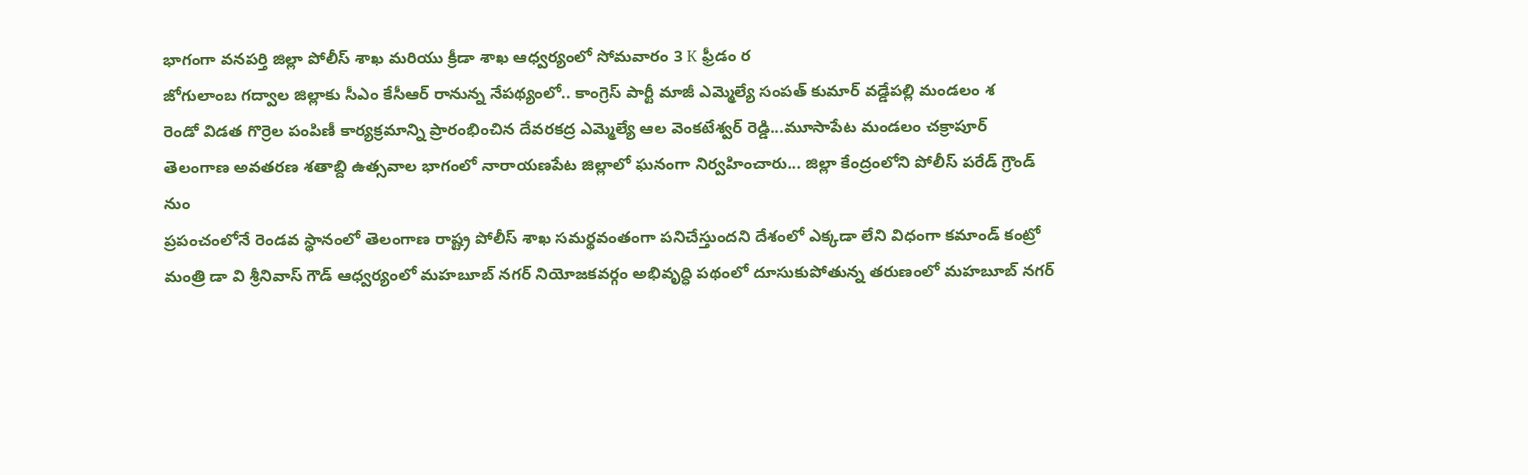భాగంగా వనపర్తి జిల్లా పోలీస్ శాఖ మరియు క్రీడా శాఖ ఆధ్వర్యంలో సోమవారం 3 K ఫ్రీడం ర
జోగులాంబ గద్వాల జిల్లాకు సీఎం కేసీఆర్ రానున్న నేపథ్యంలో.. కాంగ్రెస్ పార్టీ మాజీ ఎమ్మెల్యే సంపత్ కుమార్ వడ్డేపల్లి మండలం శ
రెండో విడత గొర్రెల పంపిణీ కార్యక్రమాన్ని ప్రారంభించిన దేవరకద్ర ఎమ్మెల్యే ఆల వెంకటేశ్వర్ రెడ్డి...మూసాపేట మండలం చక్రాపూర్
తెలంగాణ అవతరణ శతాబ్ది ఉత్సవాల భాగంలో నారాయణపేట జిల్లాలో ఘనంగా నిర్వహించారు... జిల్లా కేంద్రంలోని పోలీస్ పరేడ్ గ్రౌండ్ నుం
ప్రపంచంలోనే రెండవ స్థానంలో తెలంగాణ రాష్ట్ర పోలీస్ శాఖ సమర్థవంతంగా పనిచేస్తుందని దేశంలో ఎక్కడా లేని విధంగా కమాండ్ కంట్రో
మంత్రి డా వి శ్రీనివాస్ గౌడ్ ఆధ్వర్యంలో మహబూబ్ నగర్ నియోజకవర్గం అభివృద్ధి పథంలో దూసుకుపోతున్న తరుణంలో మహబూబ్ నగర్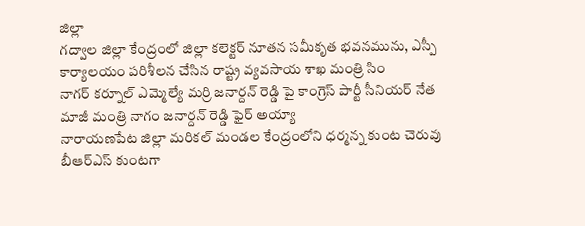జిల్లా
గద్వాల జిల్లా కేంద్రంలో జిల్లా కలెక్టర్ నూతన సమీకృత భవనమును, ఎస్పీ కార్యాలయం పరిశీలన చేసిన రాష్ట్ర వ్యవసాయ శాఖ మంత్రి సిం
నాగర్ కర్నూల్ ఎమ్మెల్యే మర్రి జనార్దన్ రెడ్డి పై కాంగ్రెస్ పార్టీ సీనియర్ నేత మాజీ మంత్రి నాగం జనార్దన్ రెడ్డి ఫైర్ అయ్యా
నారాయణపేట జిల్లా మరికల్ మండల కేంద్రంలోని ధర్మన్న కుంట చెరువు బీఆర్ఎస్ కుంటగా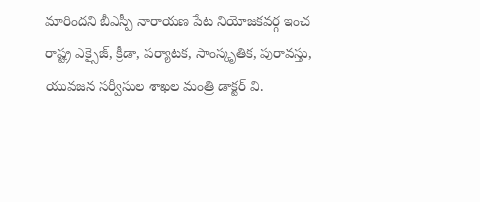మారిందని బీఎస్పీ నారాయణ పేట నియోజకవర్గ ఇంచ
రాష్ట్ర ఎక్సైజ్, క్రీడా, పర్యాటక, సాంస్కృతిక, పురావస్తు, యువజన సర్వీసుల శాఖల మంత్రి డాక్టర్ వి.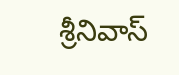శ్రీనివాస్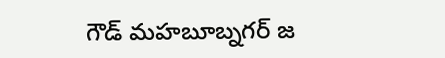గౌడ్ మహబూబ్నగర్ జ